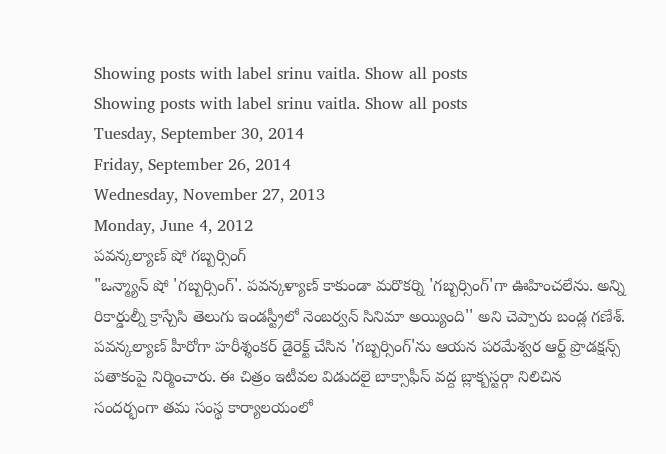Showing posts with label srinu vaitla. Show all posts
Showing posts with label srinu vaitla. Show all posts
Tuesday, September 30, 2014
Friday, September 26, 2014
Wednesday, November 27, 2013
Monday, June 4, 2012
పవన్కల్యాణ్ షో గబ్బర్సింగ్
"ఒన్మ్యాన్ షో 'గబ్బర్సింగ్'. పవన్కళ్యాణ్ కాకుండా మరొకర్ని 'గబ్బర్సింగ్'గా ఊహించలేను. అన్ని రికార్డుల్నీ క్రాస్చేసి తెలుగు ఇండస్ట్రీలో నెంబర్వన్ సినిమా అయ్యింది'' అని చెప్పారు బండ్ల గణేశ్. పవన్కల్యాణ్ హీరోగా హరీశ్శంకర్ డైరెక్ట్ చేసిన 'గబ్బర్సింగ్'ను ఆయన పరమేశ్వర ఆర్ట్ ప్రొడక్షన్స్ పతాకంపై నిర్మించారు. ఈ చిత్రం ఇటీవల విడుదలై బాక్సాఫీస్ వద్ద బ్లాక్బస్టర్గా నిలిచిన సందర్భంగా తమ సంస్థ కార్యాలయంలో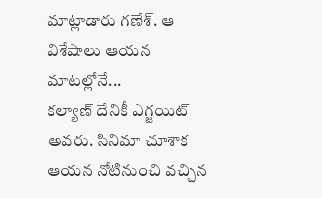మాట్లాడారు గణేశ్. ఆ విశేషాలు ఆయన మాటల్లోనే...
కల్యాణ్ దేనికీ ఎగ్జయిట్ అవరు. సినిమా చూశాక ఆయన నోటినుంచి వచ్చిన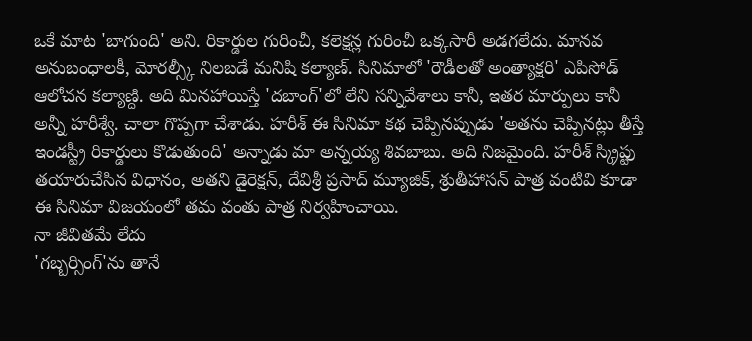ఒకే మాట 'బాగుంది' అని. రికార్డుల గురించీ, కలెక్షన్ల గురించీ ఒక్కసారీ అడగలేదు. మానవ అనుబంధాలకీ, మోరల్స్కీ నిలబడే మనిషి కల్యాణ్. సినిమాలో 'రౌడీలతో అంత్యాక్షరి' ఎపిసోడ్ ఆలోచన కల్యాణ్ది. అది మినహాయిస్తే 'దబాంగ్'లో లేని సన్నివేశాలు కానీ, ఇతర మార్పులు కానీ అన్నీ హరీశ్వే. చాలా గొప్పగా చేశాడు. హరీశ్ ఈ సినిమా కథ చెప్పినప్పుడు 'అతను చెప్పినట్లు తీస్తే ఇండస్ట్రీ రికార్డులు కొడుతుంది' అన్నాడు మా అన్నయ్య శివబాబు. అది నిజమైంది. హరీశ్ స్క్రిప్టు తయారుచేసిన విధానం, అతని డైరెక్షన్, దేవిశ్రీ ప్రసాద్ మ్యూజిక్, శ్రుతీహాసన్ పాత్ర వంటివి కూడా ఈ సినిమా విజయంలో తమ వంతు పాత్ర నిర్వహించాయి.
నా జీవితమే లేదు
'గబ్బర్సింగ్'ను తానే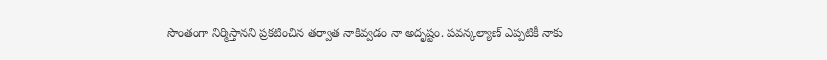సొంతంగా నిర్మిస్తానని ప్రకటించిన తర్వాత నాకివ్వడం నా అదృష్టం. పవన్కల్యాణ్ ఎప్పటికీ నాకు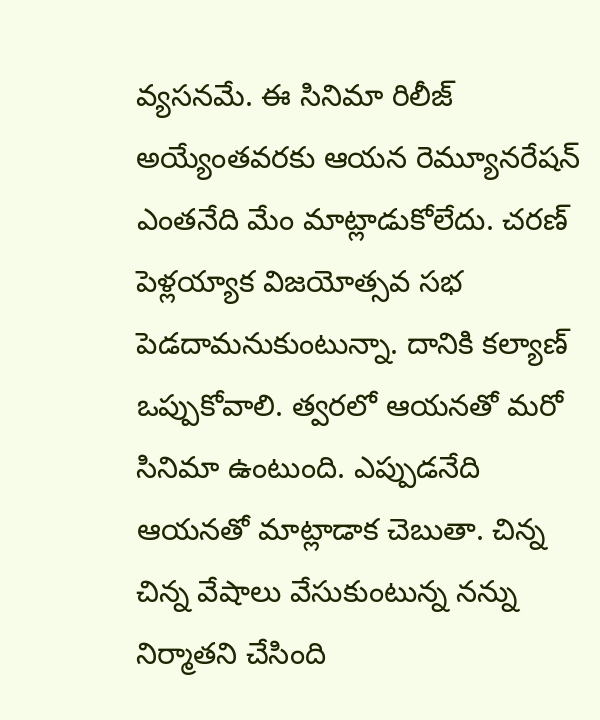వ్యసనమే. ఈ సినిమా రిలీజ్ అయ్యేంతవరకు ఆయన రెమ్యూనరేషన్ ఎంతనేది మేం మాట్లాడుకోలేదు. చరణ్ పెళ్లయ్యాక విజయోత్సవ సభ పెడదామనుకుంటున్నా. దానికి కల్యాణ్ ఒప్పుకోవాలి. త్వరలో ఆయనతో మరో సినిమా ఉంటుంది. ఎప్పుడనేది ఆయనతో మాట్లాడాక చెబుతా. చిన్న చిన్న వేషాలు వేసుకుంటున్న నన్ను నిర్మాతని చేసింది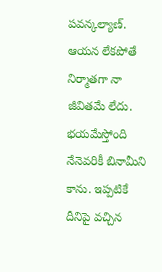పవన్కల్యాణ్. ఆయన లేకపోతే నిర్మాతగా నా జీవితమే లేదు.
భయమేస్తోంది
నేనెవరికీ బినామీని కాను. ఇప్పటికే దీనిపై వచ్చిన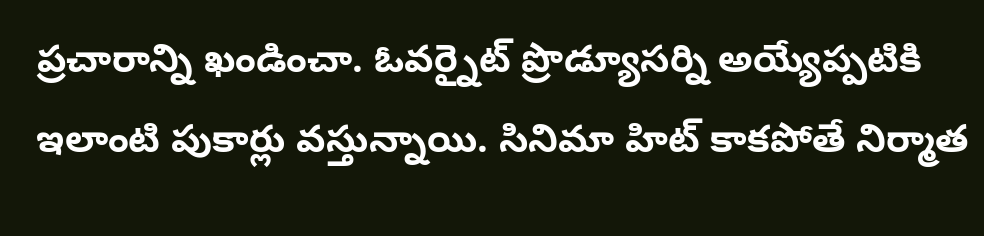ప్రచారాన్ని ఖండించా. ఓవర్నైట్ ప్రొడ్యూసర్ని అయ్యేప్పటికి ఇలాంటి పుకార్లు వస్తున్నాయి. సినిమా హిట్ కాకపోతే నిర్మాత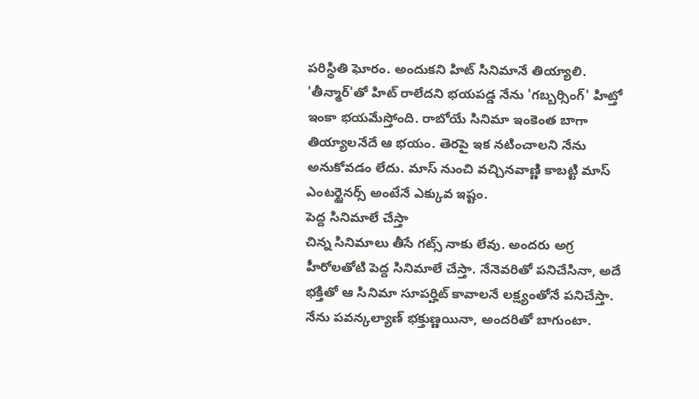పరిస్థితి ఘోరం. అందుకని హిట్ సినిమానే తియ్యాలి. 'తీన్మార్'తో హిట్ రాలేదని భయపడ్డ నేను 'గబ్బర్సింగ్' హిట్తో ఇంకా భయమేస్తోంది. రాబోయే సినిమా ఇంకెంత బాగా తియ్యాలనేదే ఆ భయం. తెరపై ఇక నటించాలని నేను అనుకోవడం లేదు. మాస్ నుంచి వచ్చినవాణ్ణి కాబట్టి మాస్ ఎంటర్టైనర్స్ అంటేనే ఎక్కువ ఇష్టం.
పెద్ద సినిమాలే చేస్తా
చిన్న సినిమాలు తీసే గట్స్ నాకు లేవు. అందరు అగ్ర హీరోలతోటి పెద్ద సినిమాలే చేస్తా. నేనెవరితో పనిచేసినా, అదే భక్తితో ఆ సినిమా సూపర్హిట్ కావాలనే లక్ష్యంతోనే పనిచేస్తా. నేను పవన్కల్యాణ్ భక్తుణ్ణయినా, అందరితో బాగుంటా.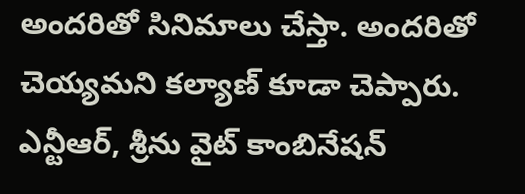అందరితో సినిమాలు చేస్తా. అందరితో చెయ్యమని కల్యాణ్ కూడా చెప్పారు. ఎన్టీఆర్, శ్రీను వైట్ కాంబినేషన్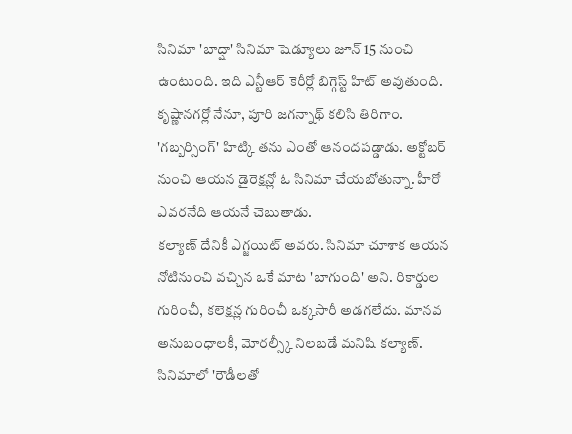సినిమా 'బాద్షా' సినిమా షెడ్యూలు జూన్ 15 నుంచి ఉంటుంది. ఇది ఎన్టీఆర్ కెరీర్లో బిగ్గెస్ట్ హిట్ అవుతుంది. కృష్ణానగర్లో నేనూ, పూరి జగన్నాథ్ కలిసి తిరిగాం. 'గబ్బర్సింగ్' హిట్కి తను ఎంతో ఆనందపడ్డాడు. అక్టోబర్ నుంచి ఆయన డైరెక్షన్లో ఓ సినిమా చేయబోతున్నా. హీరో ఎవరనేది ఆయనే చెబుతాడు.
కల్యాణ్ దేనికీ ఎగ్జయిట్ అవరు. సినిమా చూశాక ఆయన నోటినుంచి వచ్చిన ఒకే మాట 'బాగుంది' అని. రికార్డుల గురించీ, కలెక్షన్ల గురించీ ఒక్కసారీ అడగలేదు. మానవ అనుబంధాలకీ, మోరల్స్కీ నిలబడే మనిషి కల్యాణ్. సినిమాలో 'రౌడీలతో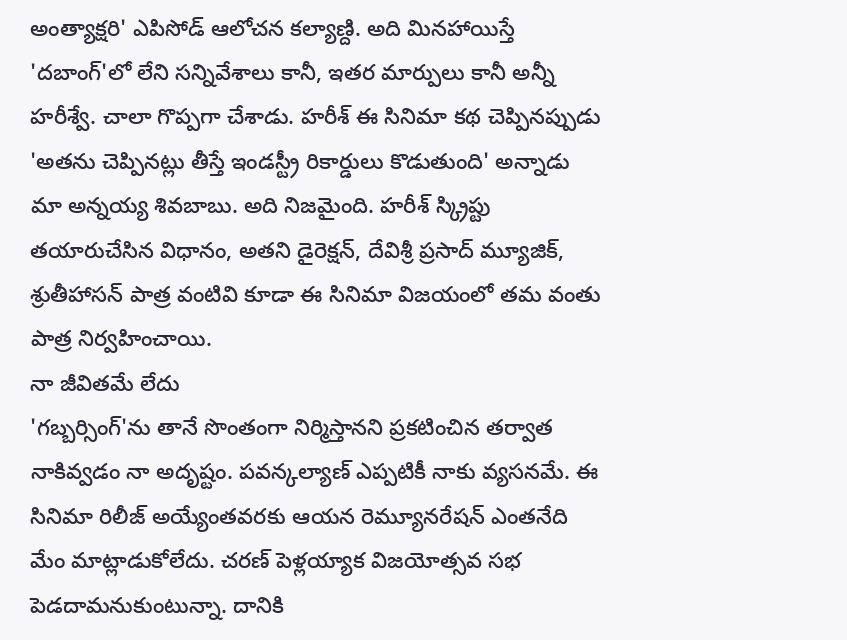అంత్యాక్షరి' ఎపిసోడ్ ఆలోచన కల్యాణ్ది. అది మినహాయిస్తే 'దబాంగ్'లో లేని సన్నివేశాలు కానీ, ఇతర మార్పులు కానీ అన్నీ హరీశ్వే. చాలా గొప్పగా చేశాడు. హరీశ్ ఈ సినిమా కథ చెప్పినప్పుడు 'అతను చెప్పినట్లు తీస్తే ఇండస్ట్రీ రికార్డులు కొడుతుంది' అన్నాడు మా అన్నయ్య శివబాబు. అది నిజమైంది. హరీశ్ స్క్రిప్టు తయారుచేసిన విధానం, అతని డైరెక్షన్, దేవిశ్రీ ప్రసాద్ మ్యూజిక్, శ్రుతీహాసన్ పాత్ర వంటివి కూడా ఈ సినిమా విజయంలో తమ వంతు పాత్ర నిర్వహించాయి.
నా జీవితమే లేదు
'గబ్బర్సింగ్'ను తానే సొంతంగా నిర్మిస్తానని ప్రకటించిన తర్వాత నాకివ్వడం నా అదృష్టం. పవన్కల్యాణ్ ఎప్పటికీ నాకు వ్యసనమే. ఈ సినిమా రిలీజ్ అయ్యేంతవరకు ఆయన రెమ్యూనరేషన్ ఎంతనేది మేం మాట్లాడుకోలేదు. చరణ్ పెళ్లయ్యాక విజయోత్సవ సభ పెడదామనుకుంటున్నా. దానికి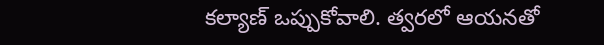కల్యాణ్ ఒప్పుకోవాలి. త్వరలో ఆయనతో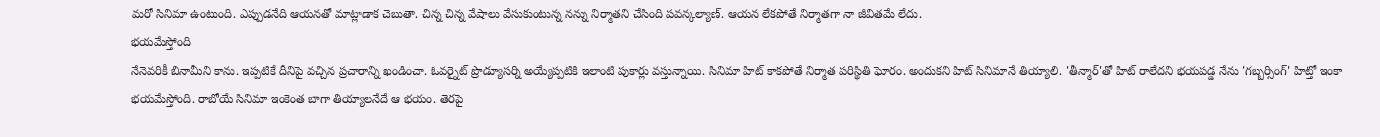మరో సినిమా ఉంటుంది. ఎప్పుడనేది ఆయనతో మాట్లాడాక చెబుతా. చిన్న చిన్న వేషాలు వేసుకుంటున్న నన్ను నిర్మాతని చేసింది పవన్కల్యాణ్. ఆయన లేకపోతే నిర్మాతగా నా జీవితమే లేదు.
భయమేస్తోంది
నేనెవరికీ బినామీని కాను. ఇప్పటికే దీనిపై వచ్చిన ప్రచారాన్ని ఖండించా. ఓవర్నైట్ ప్రొడ్యూసర్ని అయ్యేప్పటికి ఇలాంటి పుకార్లు వస్తున్నాయి. సినిమా హిట్ కాకపోతే నిర్మాత పరిస్థితి ఘోరం. అందుకని హిట్ సినిమానే తియ్యాలి. 'తీన్మార్'తో హిట్ రాలేదని భయపడ్డ నేను 'గబ్బర్సింగ్' హిట్తో ఇంకా భయమేస్తోంది. రాబోయే సినిమా ఇంకెంత బాగా తియ్యాలనేదే ఆ భయం. తెరపై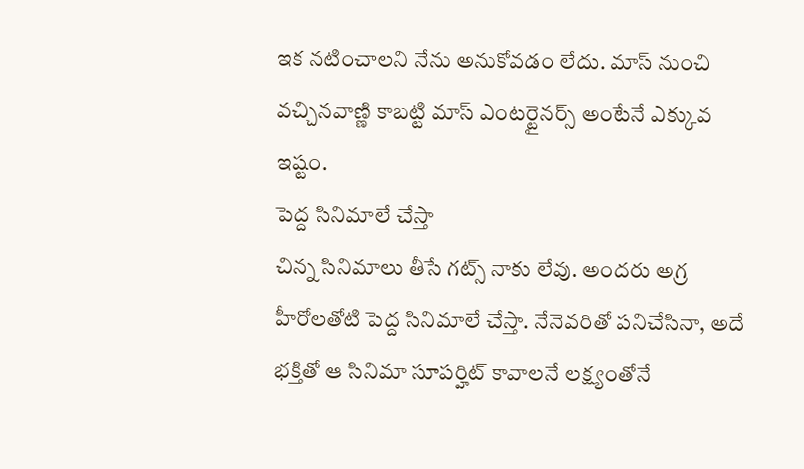ఇక నటించాలని నేను అనుకోవడం లేదు. మాస్ నుంచి వచ్చినవాణ్ణి కాబట్టి మాస్ ఎంటర్టైనర్స్ అంటేనే ఎక్కువ ఇష్టం.
పెద్ద సినిమాలే చేస్తా
చిన్న సినిమాలు తీసే గట్స్ నాకు లేవు. అందరు అగ్ర హీరోలతోటి పెద్ద సినిమాలే చేస్తా. నేనెవరితో పనిచేసినా, అదే భక్తితో ఆ సినిమా సూపర్హిట్ కావాలనే లక్ష్యంతోనే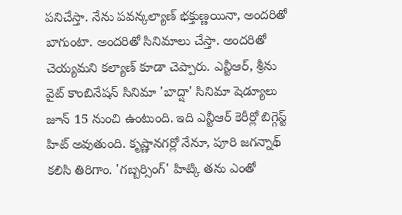పనిచేస్తా. నేను పవన్కల్యాణ్ భక్తుణ్ణయినా, అందరితో బాగుంటా. అందరితో సినిమాలు చేస్తా. అందరితో చెయ్యమని కల్యాణ్ కూడా చెప్పారు. ఎన్టీఆర్, శ్రీను వైట్ కాంబినేషన్ సినిమా 'బాద్షా' సినిమా షెడ్యూలు జూన్ 15 నుంచి ఉంటుంది. ఇది ఎన్టీఆర్ కెరీర్లో బిగ్గెస్ట్ హిట్ అవుతుంది. కృష్ణానగర్లో నేనూ, పూరి జగన్నాథ్ కలిసి తిరిగాం. 'గబ్బర్సింగ్' హిట్కి తను ఎంతో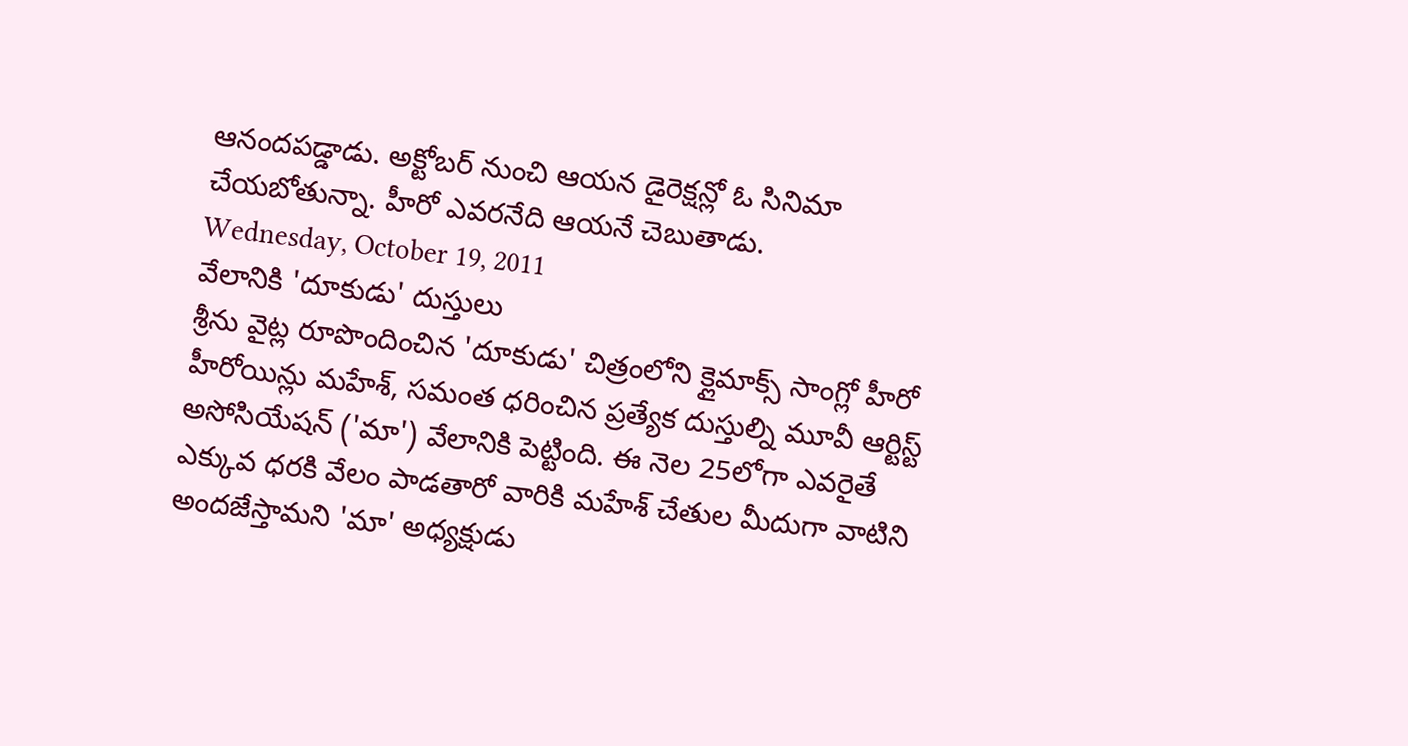ఆనందపడ్డాడు. అక్టోబర్ నుంచి ఆయన డైరెక్షన్లో ఓ సినిమా చేయబోతున్నా. హీరో ఎవరనేది ఆయనే చెబుతాడు.
Wednesday, October 19, 2011
వేలానికి 'దూకుడు' దుస్తులు
శ్రీను వైట్ల రూపొందించిన 'దూకుడు' చిత్రంలోని క్లైమాక్స్ సాంగ్లో హీరో హీరోయిన్లు మహేశ్, సమంత ధరించిన ప్రత్యేక దుస్తుల్ని మూవీ ఆర్టిస్ట్ అసోసియేషన్ ('మా') వేలానికి పెట్టింది. ఈ నెల 25లోగా ఎవరైతే ఎక్కువ ధరకి వేలం పాడతారో వారికి మహేశ్ చేతుల మీదుగా వాటిని అందజేస్తామని 'మా' అధ్యక్షుడు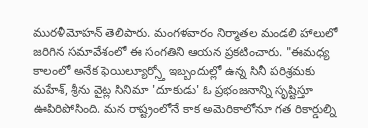మురళీమోహన్ తెలిపారు. మంగళవారం నిర్మాతల మండలి హాలులో జరిగిన సమావేశంలో ఈ సంగతిని ఆయన ప్రకటించారు. "ఈమధ్య కాలంలో అనేక ఫెయిల్యూర్స్తో ఇబ్బందుల్లో ఉన్న సినీ పరిశ్రమకు మహేశ్, శ్రీను వైట్ల సినిమా 'దూకుడు' ఓ ప్రభంజనాన్ని సృష్టిస్తూ ఊపిరిపోసింది. మన రాష్ట్రంలోనే కాక అమెరికాలోనూ గత రికార్డుల్ని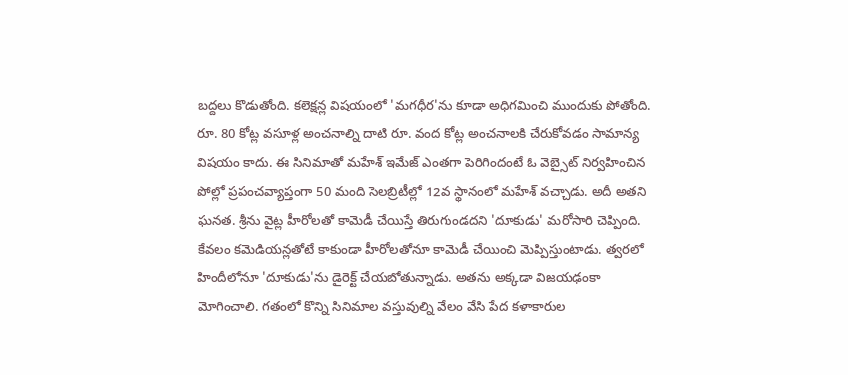బద్దలు కొడుతోంది. కలెక్షన్ల విషయంలో 'మగధీర'ను కూడా అధిగమించి ముందుకు పోతోంది. రూ. 80 కోట్ల వసూళ్ల అంచనాల్ని దాటి రూ. వంద కోట్ల అంచనాలకి చేరుకోవడం సామాన్య విషయం కాదు. ఈ సినిమాతో మహేశ్ ఇమేజ్ ఎంతగా పెరిగిందంటే ఓ వెబ్సైట్ నిర్వహించిన పోల్లో ప్రపంచవ్యాప్తంగా 50 మంది సెలబ్రిటీల్లో 12వ స్థానంలో మహేశ్ వచ్చాడు. అదీ అతని ఘనత. శ్రీను వైట్ల హీరోలతో కామెడీ చేయిస్తే తిరుగుండదని 'దూకుడు' మరోసారి చెప్పింది. కేవలం కమెడియన్లతోటే కాకుండా హీరోలతోనూ కామెడీ చేయించి మెప్పిస్తుంటాడు. త్వరలో హిందీలోనూ 'దూకుడు'ను డైరెక్ట్ చేయబోతున్నాడు. అతను అక్కడా విజయఢంకా మోగించాలి. గతంలో కొన్ని సినిమాల వస్తువుల్ని వేలం వేసి పేద కళాకారుల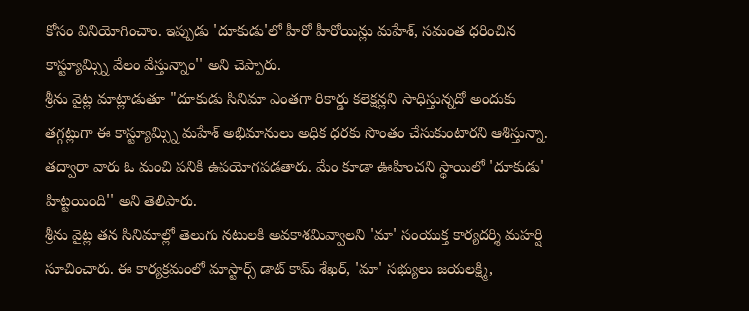కోసం వినియోగించాం. ఇప్పుడు 'దూకుడు'లో హీరో హీరోయిన్లు మహేశ్, సమంత ధరించిన కాస్ట్యూమ్స్ని వేలం వేస్తున్నాం'' అని చెప్పారు.
శ్రీను వైట్ల మాట్లాడుతూ "దూకుడు సినిమా ఎంతగా రికార్డు కలెక్షన్లని సాధిస్తున్నదో అందుకు తగ్గట్లుగా ఈ కాస్ట్యూమ్స్ని మహేశ్ అభిమానులు అధిక ధరకు సొంతం చేసుకుంటారని ఆశిస్తున్నా. తద్వారా వారు ఓ మంచి పనికి ఉపయోగపడతారు. మేం కూడా ఊహించని స్థాయిలో 'దూకుడు' హిట్టయింది'' అని తెలిపారు.
శ్రీను వైట్ల తన సినిమాల్లో తెలుగు నటులకి అవకాశమివ్వాలని 'మా' సంయుక్త కార్యదర్శి మహర్షి సూచించారు. ఈ కార్యక్రమంలో మాస్టార్స్ డాట్ కామ్ శేఖర్, 'మా' సభ్యులు జయలక్ష్మి,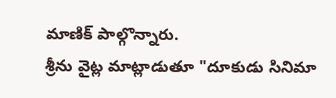మాణిక్ పాల్గొన్నారు.
శ్రీను వైట్ల మాట్లాడుతూ "దూకుడు సినిమా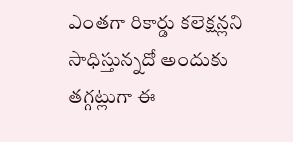ఎంతగా రికార్డు కలెక్షన్లని సాధిస్తున్నదో అందుకు తగ్గట్లుగా ఈ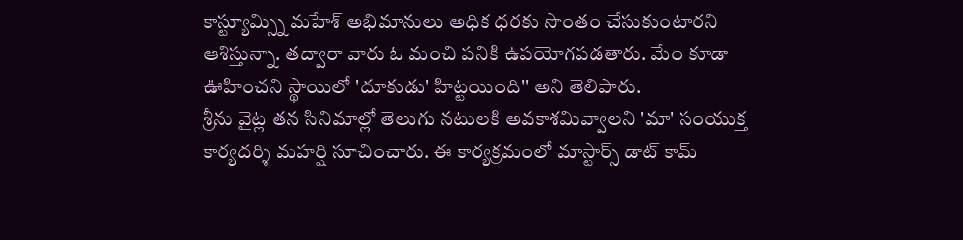కాస్ట్యూమ్స్ని మహేశ్ అభిమానులు అధిక ధరకు సొంతం చేసుకుంటారని ఆశిస్తున్నా. తద్వారా వారు ఓ మంచి పనికి ఉపయోగపడతారు. మేం కూడా ఊహించని స్థాయిలో 'దూకుడు' హిట్టయింది'' అని తెలిపారు.
శ్రీను వైట్ల తన సినిమాల్లో తెలుగు నటులకి అవకాశమివ్వాలని 'మా' సంయుక్త కార్యదర్శి మహర్షి సూచించారు. ఈ కార్యక్రమంలో మాస్టార్స్ డాట్ కామ్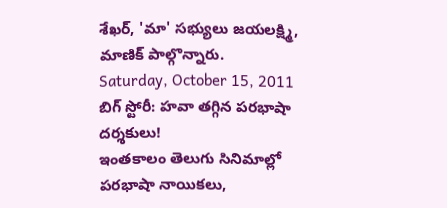శేఖర్, 'మా' సభ్యులు జయలక్ష్మి, మాణిక్ పాల్గొన్నారు.
Saturday, October 15, 2011
బిగ్ స్టోరీ: హవా తగ్గిన పరభాషా దర్శకులు!
ఇంతకాలం తెలుగు సినిమాల్లో పరభాషా నాయికలు,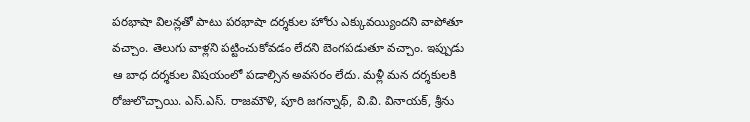పరభాషా విలన్లతో పాటు పరభాషా దర్శకుల హోరు ఎక్కువయ్యిందని వాపోతూ వచ్చాం. తెలుగు వాళ్లని పట్టించుకోవడం లేదని బెంగపడుతూ వచ్చాం. ఇప్పుడు ఆ బాధ దర్శకుల విషయంలో పడాల్సిన అవసరం లేదు. మళ్లీ మన దర్శకులకి రోజులొచ్చాయి. ఎస్.ఎస్. రాజమౌళి, పూరి జగన్నాథ్, వి.వి. వినాయక్, శ్రీను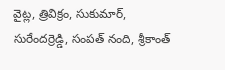వైట్ల, త్రివిక్రం, సుకుమార్, సురేందర్రెడ్డి, సంపత్ నంది, శ్రీకాంత్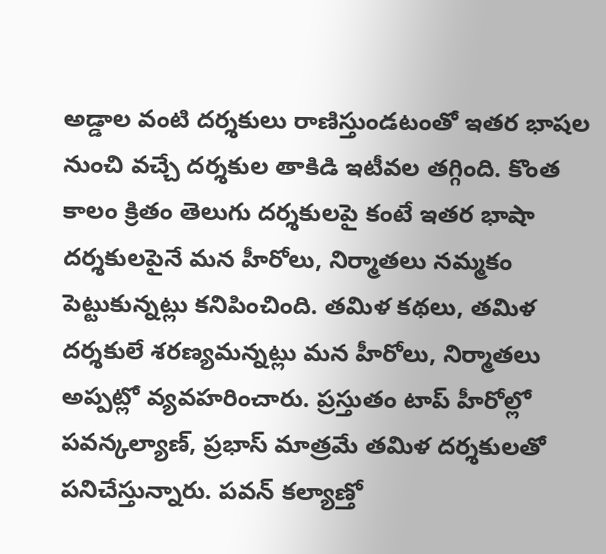అడ్డాల వంటి దర్శకులు రాణిస్తుండటంతో ఇతర భాషల నుంచి వచ్చే దర్శకుల తాకిడి ఇటీవల తగ్గింది. కొంత కాలం క్రితం తెలుగు దర్శకులపై కంటే ఇతర భాషా దర్శకులపైనే మన హీరోలు, నిర్మాతలు నమ్మకం పెట్టుకున్నట్లు కనిపించింది. తమిళ కథలు, తమిళ దర్శకులే శరణ్యమన్నట్లు మన హీరోలు, నిర్మాతలు అప్పట్లో వ్యవహరించారు. ప్రస్తుతం టాప్ హీరోల్లో పవన్కల్యాణ్, ప్రభాస్ మాత్రమే తమిళ దర్శకులతో పనిచేస్తున్నారు. పవన్ కల్యాణ్తో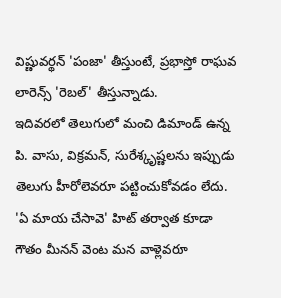విష్ణువర్థన్ 'పంజా' తీస్తుంటే, ప్రభాస్తో రాఘవ లారెన్స్ 'రెబల్' తీస్తున్నాడు.
ఇదివరలో తెలుగులో మంచి డిమాండ్ ఉన్న పి. వాసు, విక్రమన్, సురేశ్కృష్ణలను ఇప్పుడు తెలుగు హీరోలెవరూ పట్టించుకోవడం లేదు. 'ఏ మాయ చేసావె' హిట్ తర్వాత కూడా గౌతం మీనన్ వెంట మన వాళ్లెవరూ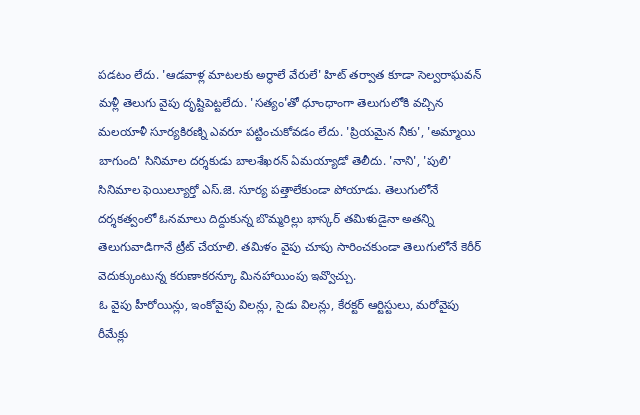పడటం లేదు. 'ఆడవాళ్ల మాటలకు అర్థాలే వేరులే' హిట్ తర్వాత కూడా సెల్వరాఘవన్ మళ్లీ తెలుగు వైపు దృష్టిపెట్టలేదు. 'సత్యం'తో ధూంధాంగా తెలుగులోకి వచ్చిన మలయాళీ సూర్యకిరణ్ని ఎవరూ పట్టించుకోవడం లేదు. 'ప్రియమైన నీకు', 'అమ్మాయి బాగుంది' సినిమాల దర్శకుడు బాలశేఖరన్ ఏమయ్యాడో తెలీదు. 'నాని', 'పులి' సినిమాల ఫెయిల్యూర్తో ఎస్.జె. సూర్య పత్తాలేకుండా పోయాడు. తెలుగులోనే దర్శకత్వంలో ఓనమాలు దిద్దుకున్న బొమ్మరిల్లు భాస్కర్ తమిళుడైనా అతన్ని తెలుగువాడిగానే ట్రీట్ చేయాలి. తమిళం వైపు చూపు సారించకుండా తెలుగులోనే కెరీర్ వెదుక్కుంటున్న కరుణాకరన్కూ మినహాయింపు ఇవ్వొచ్చు.
ఓ వైపు హీరోయిన్లు, ఇంకోవైపు విలన్లు, సైడు విలన్లు, కేరక్టర్ ఆర్టిస్టులు, మరోవైపు రీమేక్లు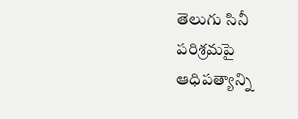తెలుగు సినీ పరిశ్రమపై ఆధిపత్యాన్ని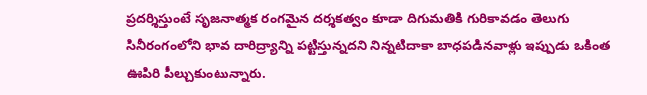ప్రదర్శిస్తుంటే సృజనాత్మక రంగమైన దర్శకత్వం కూడా దిగుమతికి గురికావడం తెలుగు సినీరంగంలోని భావ దారిద్ర్యాన్ని పట్టిస్తున్నదని నిన్నటిదాకా బాధపడినవాళ్లు ఇప్పుడు ఒకింత ఊపిరి పీల్చుకుంటున్నారు.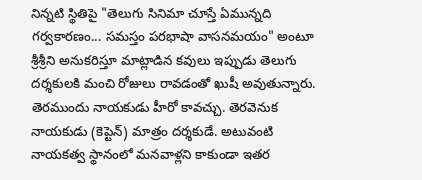నిన్నటి స్థితిపై "తెలుగు సినిమా చూస్తే ఏమున్నది గర్వకారణం... సమస్తం పరభాషా వాసనమయం" అంటూ శ్రీశ్రీని అనుకరిస్తూ మాట్లాడిన కవులు ఇప్పుడు తెలుగు దర్శకులకి మంచి రోజులు రావడంతో ఖుషీ అవుతున్నారు.
తెరముందు నాయకుడు హీరో కావచ్చు. తెరవెనుక నాయకుడు (కెప్టెన్) మాత్రం దర్శకుడే. అటువంటి నాయకత్వ స్థానంలో మనవాళ్లని కాకుండా ఇతర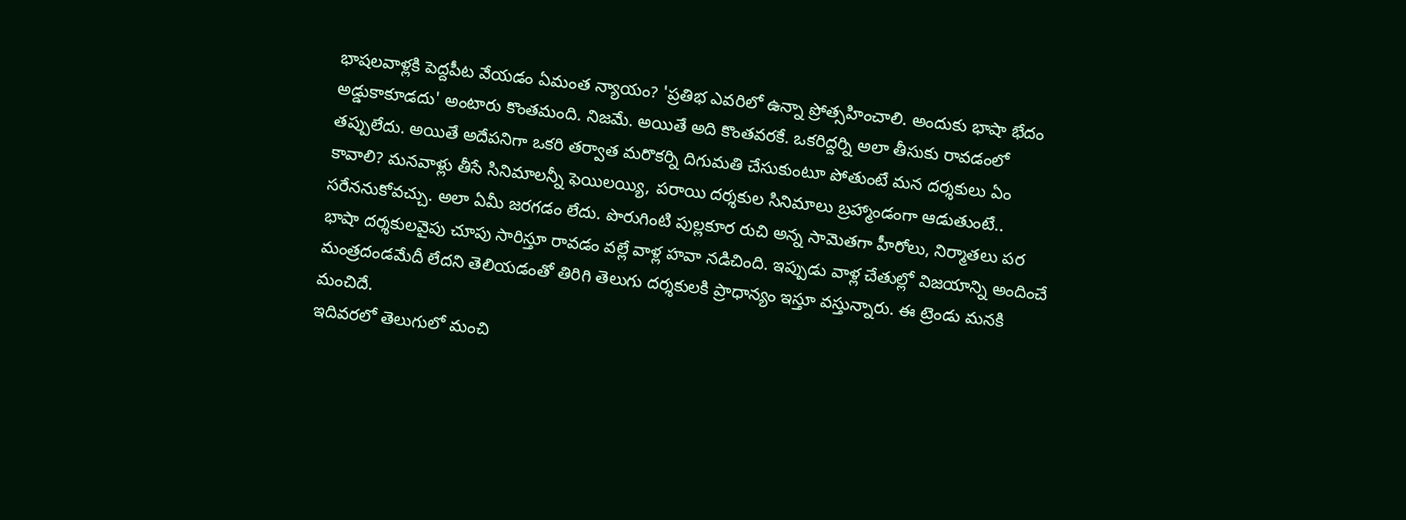భాషలవాళ్లకి పెద్దపీట వేయడం ఏమంత న్యాయం? 'ప్రతిభ ఎవరిలో ఉన్నా ప్రోత్సహించాలి. అందుకు భాషా భేదం అడ్డుకాకూడదు' అంటారు కొంతమంది. నిజమే. అయితే అది కొంతవరకే. ఒకరిద్దర్ని అలా తీసుకు రావడంలో తప్పులేదు. అయితే అదేపనిగా ఒకరి తర్వాత మరొకర్ని దిగుమతి చేసుకుంటూ పోతుంటే మన దర్శకులు ఏం కావాలి? మనవాళ్లు తీసే సినిమాలన్నీ ఫెయిలయ్యి, పరాయి దర్శకుల సినిమాలు బ్రహ్మాండంగా ఆడుతుంటే.. సరేననుకోవచ్చు. అలా ఏమీ జరగడం లేదు. పొరుగింటి పుల్లకూర రుచి అన్న సామెతగా హీరోలు, నిర్మాతలు పర భాషా దర్శకులవైపు చూపు సారిస్తూ రావడం వల్లే వాళ్ల హవా నడిచింది. ఇప్పుడు వాళ్ల చేతుల్లో విజయాన్ని అందించే మంత్రదండమేదీ లేదని తెలియడంతో తిరిగి తెలుగు దర్శకులకి ప్రాధాన్యం ఇస్తూ వస్తున్నారు. ఈ ట్రెండు మనకి మంచిదే.
ఇదివరలో తెలుగులో మంచి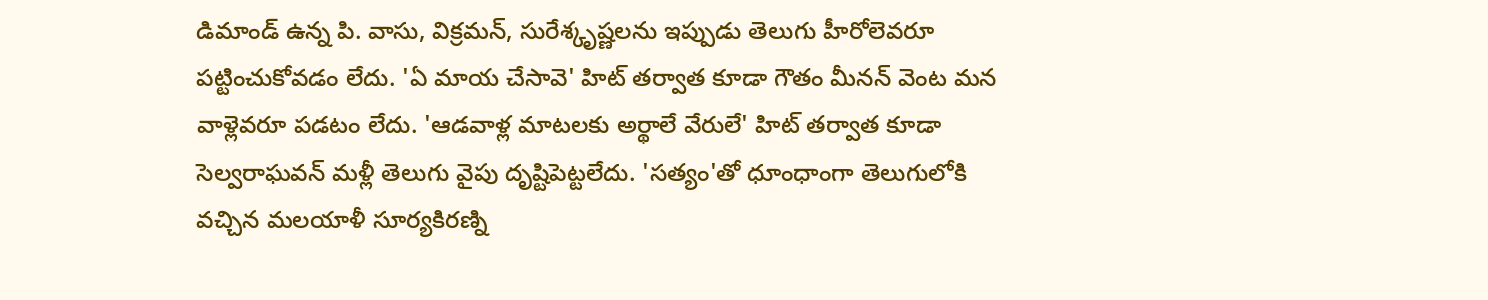డిమాండ్ ఉన్న పి. వాసు, విక్రమన్, సురేశ్కృష్ణలను ఇప్పుడు తెలుగు హీరోలెవరూ పట్టించుకోవడం లేదు. 'ఏ మాయ చేసావె' హిట్ తర్వాత కూడా గౌతం మీనన్ వెంట మన వాళ్లెవరూ పడటం లేదు. 'ఆడవాళ్ల మాటలకు అర్థాలే వేరులే' హిట్ తర్వాత కూడా సెల్వరాఘవన్ మళ్లీ తెలుగు వైపు దృష్టిపెట్టలేదు. 'సత్యం'తో ధూంధాంగా తెలుగులోకి వచ్చిన మలయాళీ సూర్యకిరణ్ని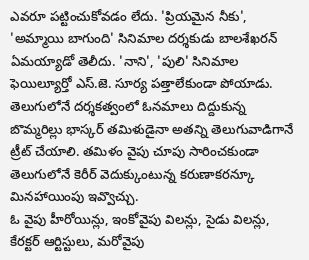ఎవరూ పట్టించుకోవడం లేదు. 'ప్రియమైన నీకు', 'అమ్మాయి బాగుంది' సినిమాల దర్శకుడు బాలశేఖరన్ ఏమయ్యాడో తెలీదు. 'నాని', 'పులి' సినిమాల ఫెయిల్యూర్తో ఎస్.జె. సూర్య పత్తాలేకుండా పోయాడు. తెలుగులోనే దర్శకత్వంలో ఓనమాలు దిద్దుకున్న బొమ్మరిల్లు భాస్కర్ తమిళుడైనా అతన్ని తెలుగువాడిగానే ట్రీట్ చేయాలి. తమిళం వైపు చూపు సారించకుండా తెలుగులోనే కెరీర్ వెదుక్కుంటున్న కరుణాకరన్కూ మినహాయింపు ఇవ్వొచ్చు.
ఓ వైపు హీరోయిన్లు, ఇంకోవైపు విలన్లు, సైడు విలన్లు, కేరక్టర్ ఆర్టిస్టులు, మరోవైపు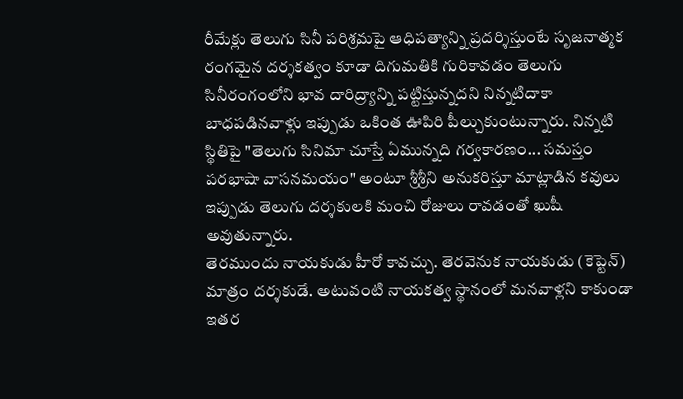రీమేక్లు తెలుగు సినీ పరిశ్రమపై ఆధిపత్యాన్ని ప్రదర్శిస్తుంటే సృజనాత్మక రంగమైన దర్శకత్వం కూడా దిగుమతికి గురికావడం తెలుగు సినీరంగంలోని భావ దారిద్ర్యాన్ని పట్టిస్తున్నదని నిన్నటిదాకా బాధపడినవాళ్లు ఇప్పుడు ఒకింత ఊపిరి పీల్చుకుంటున్నారు. నిన్నటి స్థితిపై "తెలుగు సినిమా చూస్తే ఏమున్నది గర్వకారణం... సమస్తం పరభాషా వాసనమయం" అంటూ శ్రీశ్రీని అనుకరిస్తూ మాట్లాడిన కవులు ఇప్పుడు తెలుగు దర్శకులకి మంచి రోజులు రావడంతో ఖుషీ అవుతున్నారు.
తెరముందు నాయకుడు హీరో కావచ్చు. తెరవెనుక నాయకుడు (కెప్టెన్) మాత్రం దర్శకుడే. అటువంటి నాయకత్వ స్థానంలో మనవాళ్లని కాకుండా ఇతర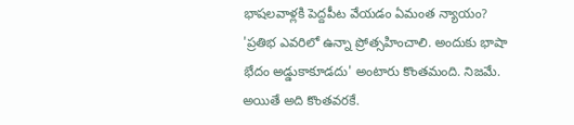భాషలవాళ్లకి పెద్దపీట వేయడం ఏమంత న్యాయం? 'ప్రతిభ ఎవరిలో ఉన్నా ప్రోత్సహించాలి. అందుకు భాషా భేదం అడ్డుకాకూడదు' అంటారు కొంతమంది. నిజమే. అయితే అది కొంతవరకే.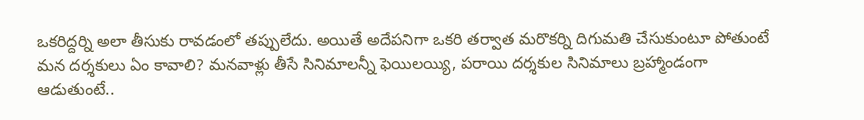ఒకరిద్దర్ని అలా తీసుకు రావడంలో తప్పులేదు. అయితే అదేపనిగా ఒకరి తర్వాత మరొకర్ని దిగుమతి చేసుకుంటూ పోతుంటే మన దర్శకులు ఏం కావాలి? మనవాళ్లు తీసే సినిమాలన్నీ ఫెయిలయ్యి, పరాయి దర్శకుల సినిమాలు బ్రహ్మాండంగా ఆడుతుంటే..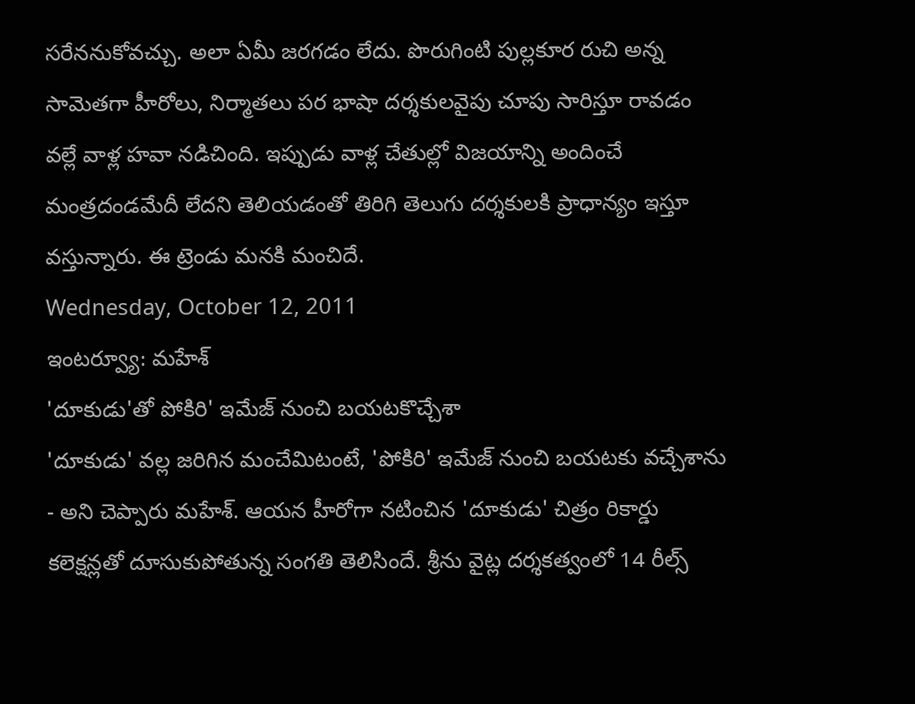సరేననుకోవచ్చు. అలా ఏమీ జరగడం లేదు. పొరుగింటి పుల్లకూర రుచి అన్న సామెతగా హీరోలు, నిర్మాతలు పర భాషా దర్శకులవైపు చూపు సారిస్తూ రావడం వల్లే వాళ్ల హవా నడిచింది. ఇప్పుడు వాళ్ల చేతుల్లో విజయాన్ని అందించే మంత్రదండమేదీ లేదని తెలియడంతో తిరిగి తెలుగు దర్శకులకి ప్రాధాన్యం ఇస్తూ వస్తున్నారు. ఈ ట్రెండు మనకి మంచిదే.
Wednesday, October 12, 2011
ఇంటర్వ్యూ: మహేశ్
'దూకుడు'తో పోకిరి' ఇమేజ్ నుంచి బయటకొచ్చేశా
'దూకుడు' వల్ల జరిగిన మంచేమిటంటే, 'పోకిరి' ఇమేజ్ నుంచి బయటకు వచ్చేశాను - అని చెప్పారు మహేశ్. ఆయన హీరోగా నటించిన 'దూకుడు' చిత్రం రికార్డు కలెక్షన్లతో దూసుకుపోతున్న సంగతి తెలిసిందే. శ్రీను వైట్ల దర్శకత్వంలో 14 రీల్స్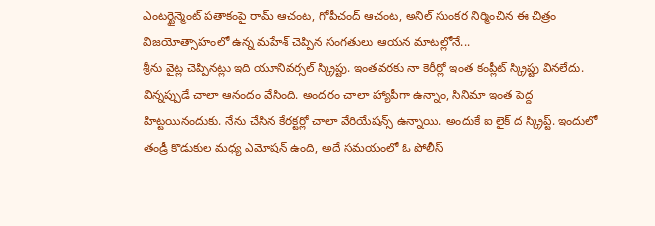ఎంటర్టైన్మెంట్ పతాకంపై రామ్ ఆచంట, గోపీచంద్ ఆచంట, అనిల్ సుంకర నిర్మించిన ఈ చిత్రం విజయోత్సాహంలో ఉన్న మహేశ్ చెప్పిన సంగతులు ఆయన మాటల్లోనే...
శ్రీను వైట్ల చెప్పినట్లు ఇది యూనివర్సల్ స్క్రిప్టు. ఇంతవరకు నా కెరీర్లో ఇంత కంప్లీట్ స్క్రిప్టు వినలేదు. విన్నప్పుడే చాలా ఆనందం వేసింది. అందరం చాలా హ్యాపీగా ఉన్నాం, సినిమా ఇంత పెద్ద హిట్టయినందుకు. నేను చేసిన కేరక్టర్లో చాలా వేరియేషన్స్ ఉన్నాయి. అందుకే ఐ లైక్ ద స్క్రిప్ట్. ఇందులో తండ్రీ కొడుకుల మధ్య ఎమోషన్ ఉంది, అదే సమయంలో ఓ పోలీస్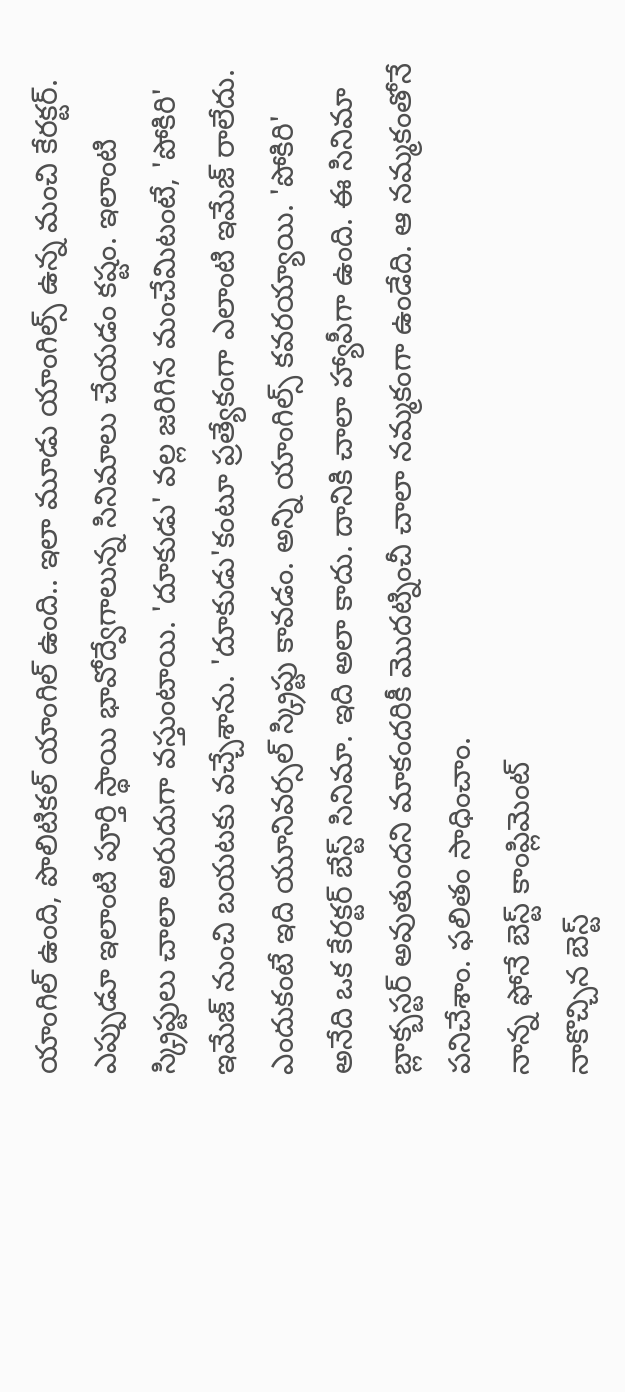యాంగిల్ ఉంది, పొలిటికల్ యాంగిల్ ఉంది.. ఇలా మూడు యాంగిల్స్ ఉన్న మంచి కేరక్టర్. ఎప్పుడూ ఇలాంటి పూర్తి స్థాయి భావోద్వేగాలున్న సినిమాలు చేయడం కష్టం. ఇలాంటి స్క్రిప్టులు చాలా అరుదుగా వస్తుంటాయి. 'దూకుడు' వల్ల జరిగిన మంచేమిటంటే, 'పోకిరి' ఇమేజ్ నుంచి బయటకు వచ్చేశాను. 'దూకుడు'కంటూ ప్రత్యేకంగా ఎలాంటి ఇమేజ్ రాలేదు. ఎందుకంటే ఇది యూనివర్సల్ స్క్రిప్టు కావడం. అన్ని యాంగిల్స్ కవరయ్యాయి. 'పోకిరి' అనేది ఒక కేరక్టర్ బేస్ట్ సినిమా. ఇది అలా కాదు. దానికి చాలా హ్యాపీగా ఉంది. ఈ సినిమా బ్లాక్బస్టర్ అవుతుందని మాకందరికీ మొదట్నించీ చాలా నమ్మకంగా ఉండేది. ఆ నమ్మకంతోనే పనిచేశాం. ఫలితం సాధించాం.
నాన్న ఫోనే బెస్ట్ కాంప్లిమెంట్
నాకొచ్చిన బెస్ట్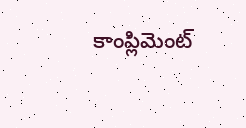కాంప్లిమెంట్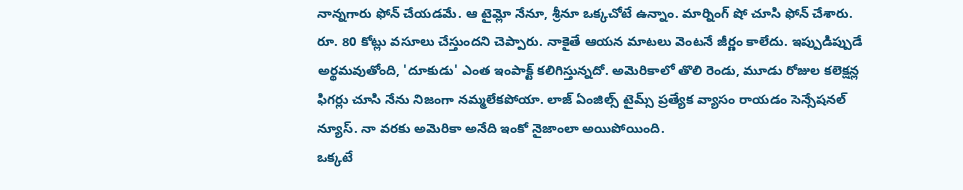నాన్నగారు ఫోన్ చేయడమే. ఆ టైమ్లో నేనూ, శ్రీనూ ఒక్కచోటే ఉన్నాం. మార్నింగ్ షో చూసి ఫోన్ చేశారు. రూ. 80 కోట్లు వసూలు చేస్తుందని చెప్పారు. నాకైతే ఆయన మాటలు వెంటనే జీర్ణం కాలేదు. ఇప్పుడిప్పుడే అర్థమవుతోంది, 'దూకుడు' ఎంత ఇంపాక్ట్ కలిగిస్తున్నదో. అమెరికాలో తొలి రెండు, మూడు రోజుల కలెక్షన్ల ఫిగర్లు చూసి నేను నిజంగా నమ్మలేకపోయా. లాజ్ ఏంజిల్స్ టైమ్స్ ప్రత్యేక వ్యాసం రాయడం సెన్సేషనల్ న్యూస్. నా వరకు అమెరికా అనేది ఇంకో నైజాంలా అయిపోయింది.
ఒక్కటే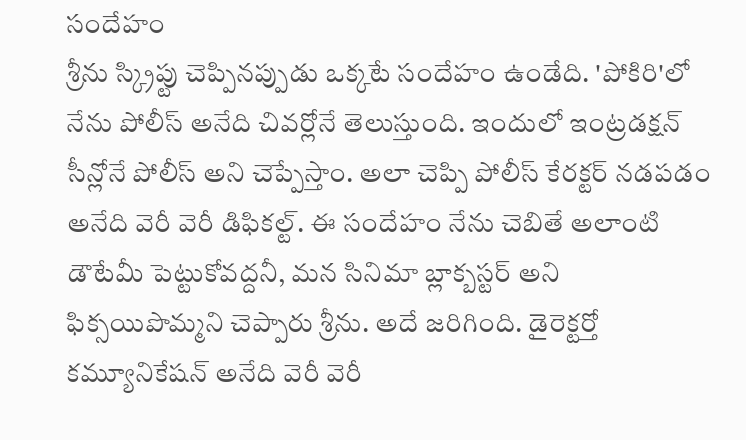సందేహం
శ్రీను స్క్రిప్టు చెప్పినప్పుడు ఒక్కటే సందేహం ఉండేది. 'పోకిరి'లో నేను పోలీస్ అనేది చివర్లోనే తెలుస్తుంది. ఇందులో ఇంట్రడక్షన్ సీన్లోనే పోలీస్ అని చెప్పేస్తాం. అలా చెప్పి పోలీస్ కేరక్టర్ నడపడం అనేది వెరీ వెరీ డిఫికల్ట్. ఈ సందేహం నేను చెబితే అలాంటి డౌటేమీ పెట్టుకోవద్దనీ, మన సినిమా బ్లాక్బస్టర్ అని ఫిక్సయిపొమ్మని చెప్పారు శ్రీను. అదే జరిగింది. డైరెక్టర్తో కమ్యూనికేషన్ అనేది వెరీ వెరీ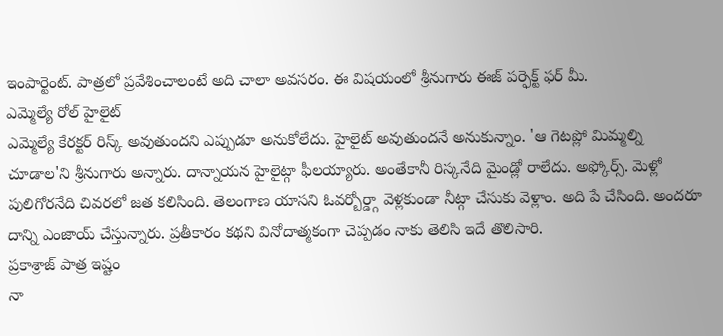ఇంపార్టెంట్. పాత్రలో ప్రవేశించాలంటే అది చాలా అవసరం. ఈ విషయంలో శ్రీనుగారు ఈజ్ పర్ఫెక్ట్ ఫర్ మీ.
ఎమ్మెల్యే రోల్ హైలైట్
ఎమ్మెల్యే కేరక్టర్ రిస్క్ అవుతుందని ఎప్పుడూ అనుకోలేదు. హైలైట్ అవుతుందనే అనుకున్నాం. 'ఆ గెటప్లో మిమ్మల్ని చూడాల'ని శ్రీనుగారు అన్నారు. దాన్నాయన హైలైట్గా ఫీలయ్యారు. అంతేకానీ రిస్కనేది మైండ్లో రాలేదు. అఫ్కోర్స్. మెళ్లో పులిగోరనేది చివరలో జత కలిసింది. తెలంగాణ యాసని ఓవర్బోర్డ్గా వెళ్లకుండా నీట్గా చేసుకు వెళ్లాం. అది పే చేసింది. అందరూ దాన్ని ఎంజాయ్ చేస్తున్నారు. ప్రతీకారం కథని వినోదాత్మకంగా చెప్పడం నాకు తెలిసి ఇదే తొలిసారి.
ప్రకాశ్రాజ్ పాత్ర ఇష్టం
నా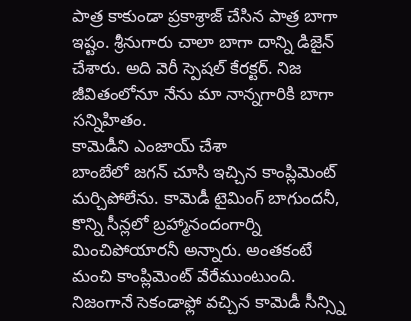పాత్ర కాకుండా ప్రకాశ్రాజ్ చేసిన పాత్ర బాగా ఇష్టం. శ్రీనుగారు చాలా బాగా దాన్ని డిజైన్ చేశారు. అది వెరీ స్పెషల్ కేరక్టర్. నిజ జీవితంలోనూ నేను మా నాన్నగారికి బాగా సన్నిహితం.
కామెడీని ఎంజాయ్ చేశా
బాంబేలో జగన్ చూసి ఇచ్చిన కాంప్లిమెంట్ మర్చిపోలేను. కామెడీ టైమింగ్ బాగుందనీ, కొన్ని సీన్లలో బ్రహ్మానందంగార్ని మించిపోయారనీ అన్నారు. అంతకంటే మంచి కాంప్లిమెంట్ వేరేముంటుంది. నిజంగానే సెకండాఫ్లో వచ్చిన కామెడీ సీన్స్ని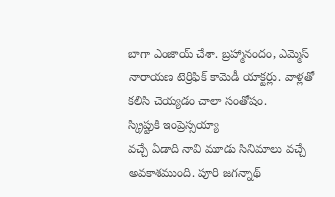బాగా ఎంజాయ్ చేశా. బ్రహ్మానందం, ఎమ్మెస్ నారాయణ టెర్రిఫిక్ కామెడీ యాక్టర్లు. వాళ్లతో కలిసి చెయ్యడం చాలా సంతోషం.
స్క్రిప్టుకి ఇంప్రెస్సయ్యా
వచ్చే ఏడాది నావి మూడు సినిమాలు వచ్చే అవకాశముంది. పూరి జగన్నాథ్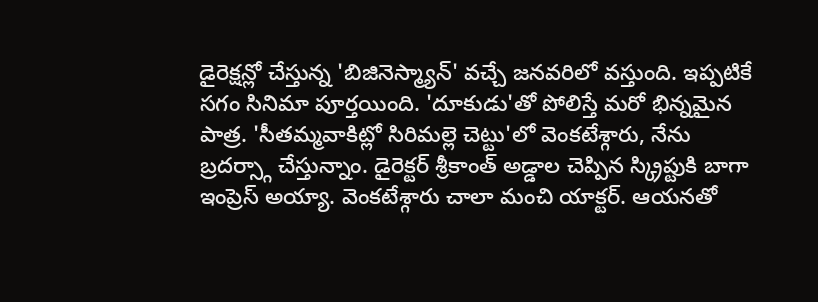డైరెక్షన్లో చేస్తున్న 'బిజినెస్మ్యాన్' వచ్చే జనవరిలో వస్తుంది. ఇప్పటికే సగం సినిమా పూర్తయింది. 'దూకుడు'తో పోలిస్తే మరో భిన్నమైన పాత్ర. 'సీతమ్మవాకిట్లో సిరిమల్లె చెట్టు'లో వెంకటేశ్గారు, నేను బ్రదర్స్గా చేస్తున్నాం. డైరెక్టర్ శ్రీకాంత్ అడ్డాల చెప్పిన స్క్రిప్టుకి బాగా ఇంప్రెస్ అయ్యా. వెంకటేశ్గారు చాలా మంచి యాక్టర్. ఆయనతో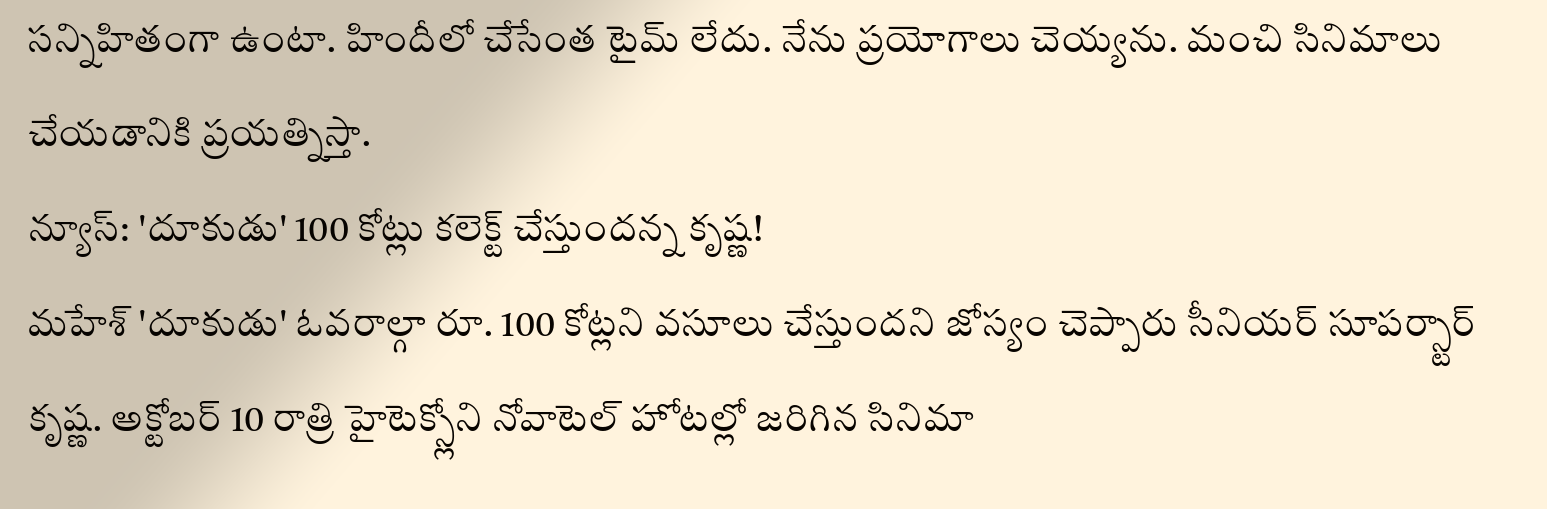సన్నిహితంగా ఉంటా. హిందీలో చేసేంత టైమ్ లేదు. నేను ప్రయోగాలు చెయ్యను. మంచి సినిమాలు చేయడానికి ప్రయత్నిస్తా.
న్యూస్: 'దూకుడు' 100 కోట్లు కలెక్ట్ చేస్తుందన్న కృష్ణ!
మహేశ్ 'దూకుడు' ఓవరాల్గా రూ. 100 కోట్లని వసూలు చేస్తుందని జోస్యం చెప్పారు సీనియర్ సూపర్స్టార్ కృష్ణ. అక్టోబర్ 10 రాత్రి హైటెక్స్లోని నోవాటెల్ హోటల్లో జరిగిన సినిమా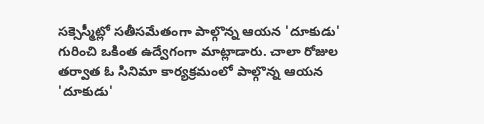సక్సెస్మీట్లో సతీసమేతంగా పాల్గొన్న ఆయన 'దూకుడు' గురించి ఒకింత ఉద్వేగంగా మాట్లాడారు. చాలా రోజుల తర్వాత ఓ సినిమా కార్యక్రమంలో పాల్గొన్న ఆయన 'దూకుడు'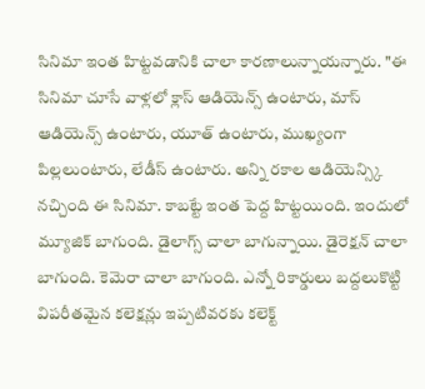సినిమా ఇంత హిట్టవడానికి చాలా కారణాలున్నాయన్నారు. "ఈ సినిమా చూసే వాళ్లలో క్లాస్ ఆడియెన్స్ ఉంటారు, మాస్ ఆడియెన్స్ ఉంటారు, యూత్ ఉంటారు, ముఖ్యంగా పిల్లలుంటారు, లేడీస్ ఉంటారు. అన్ని రకాల ఆడియెన్స్కి నచ్చింది ఈ సినిమా. కాబట్టే ఇంత పెద్ద హిట్టయింది. ఇందులో మ్యూజిక్ బాగుంది. డైలాగ్స్ చాలా బాగున్నాయి. డైరెక్షన్ చాలా బాగుంది. కెమెరా చాలా బాగుంది. ఎన్నో రికార్డులు బద్దలుకొట్టి విపరీతమైన కలెక్షన్లు ఇప్పటివరకు కలెక్ట్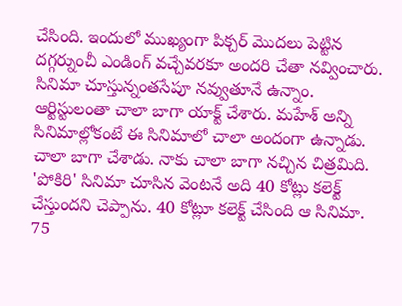చేసింది. ఇందులో ముఖ్యంగా పిక్చర్ మొదలు పెట్టిన దగ్గర్నుంచీ ఎండింగ్ వచ్చేవరకూ అందరి చేతా నవ్వించారు. సినిమా చూస్తున్నంతసేపూ నవ్వుతూనే ఉన్నాం. ఆర్టిస్టులంతా చాలా బాగా యాక్ట్ చేశారు. మహేశ్ అన్ని సినిమాల్లోకంటే ఈ సినిమాలో చాలా అందంగా ఉన్నాడు. చాలా బాగా చేశాడు. నాకు చాలా బాగా నచ్చిన చిత్రమిది. 'పోకిరి' సినిమా చూసిన వెంటనే అది 40 కోట్లు కలెక్ట్ చేస్తుందని చెప్పాను. 40 కోట్లూ కలెక్ట్ చేసింది ఆ సినిమా. 75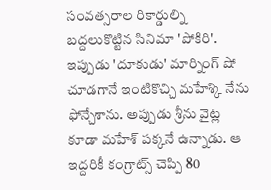సంవత్సరాల రికార్డుల్ని బద్దలుకొట్టిన సినిమా 'పోకిరి'. ఇప్పుడు 'దూకుడు' మార్నింగ్ షో చూడగానే ఇంటికొచ్చి మహేశ్కి నేను ఫోన్చేశాను. అప్పుడు శ్రీను వైట్ల కూడా మహేశ్ పక్కనే ఉన్నాడు. ఆ ఇద్దరికీ కంగ్రాట్స్ చెప్పి 80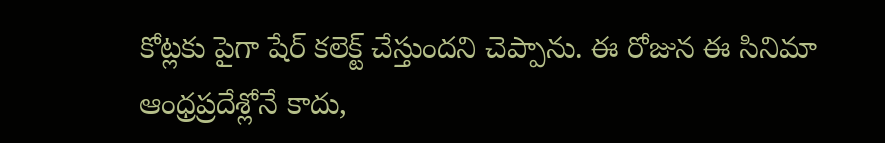కోట్లకు పైగా షేర్ కలెక్ట్ చేస్తుందని చెప్పాను. ఈ రోజున ఈ సినిమా ఆంధ్రప్రదేశ్లోనే కాదు,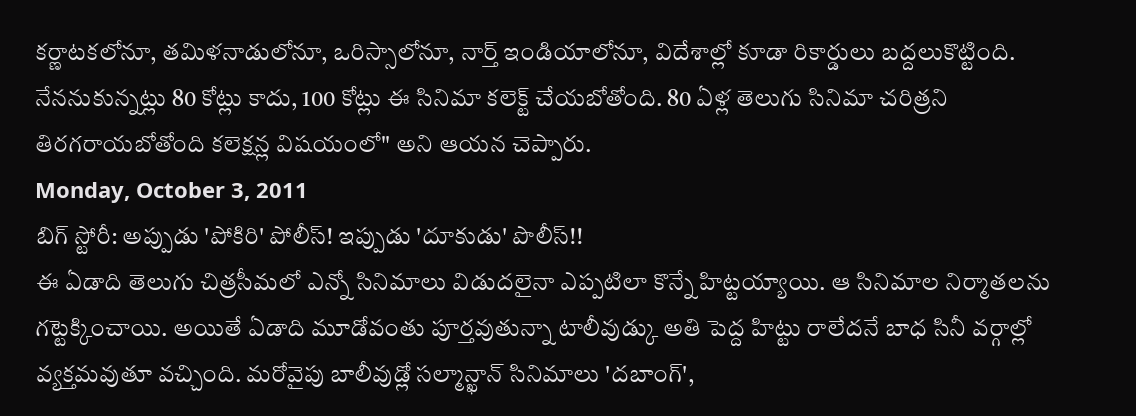కర్ణాటకలోనూ, తమిళనాడులోనూ, ఒరిస్సాలోనూ, నార్త్ ఇండియాలోనూ, విదేశాల్లో కూడా రికార్డులు బద్దలుకొట్టింది. నేననుకున్నట్లు 80 కోట్లు కాదు, 100 కోట్లు ఈ సినిమా కలెక్ట్ చేయబోతోంది. 80 ఏళ్ల తెలుగు సినిమా చరిత్రని తిరగరాయబోతోంది కలెక్షన్ల విషయంలో" అని ఆయన చెప్పారు.
Monday, October 3, 2011
బిగ్ స్టోరీ: అప్పుడు 'పోకిరి' పోలీస్! ఇప్పుడు 'దూకుడు' పొలీస్!!
ఈ ఏడాది తెలుగు చిత్రసీమలో ఎన్నో సినిమాలు విడుదలైనా ఎప్పటిలా కొన్నే హిట్టయ్యాయి. ఆ సినిమాల నిర్మాతలను గట్టెక్కించాయి. అయితే ఏడాది మూడోవంతు పూర్తవుతున్నా టాలీవుడ్కు అతి పెద్ద హిట్టు రాలేదనే బాధ సినీ వర్గాల్లో వ్యక్తమవుతూ వచ్చింది. మరోవైపు బాలీవుడ్లో సల్మాన్ఖాన్ సినిమాలు 'దబాంగ్',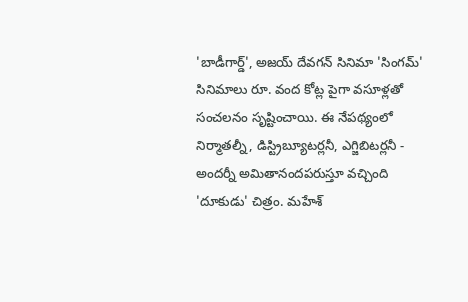'బాడీగార్డ్', అజయ్ దేవగన్ సినిమా 'సింగమ్' సినిమాలు రూ. వంద కోట్ల పైగా వసూళ్లతో సంచలనం సృష్టించాయి. ఈ నేపథ్యంలో నిర్మాతల్నీ, డిస్ట్రిబ్యూటర్లనీ, ఎగ్జిబిటర్లనీ - అందర్నీ అమితానందపరుస్తూ వచ్చింది 'దూకుడు' చిత్రం. మహేశ్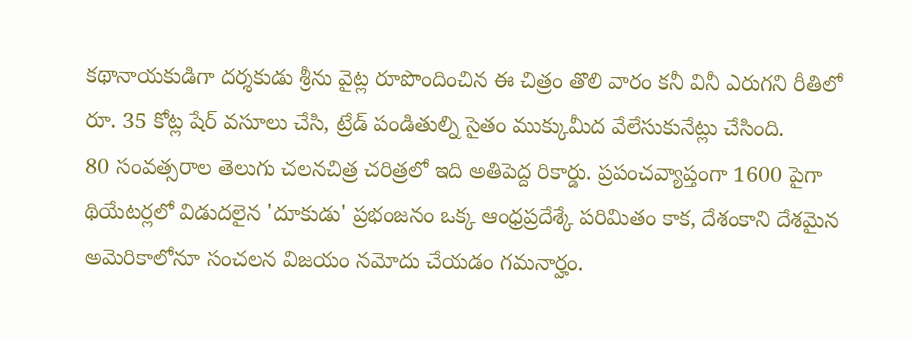కథానాయకుడిగా దర్శకుడు శ్రీను వైట్ల రూపొందించిన ఈ చిత్రం తొలి వారం కనీ వినీ ఎరుగని రీతిలో రూ. 35 కోట్ల షేర్ వసూలు చేసి, ట్రేడ్ పండితుల్ని సైతం ముక్కుమీద వేలేసుకునేట్లు చేసింది.
80 సంవత్సరాల తెలుగు చలనచిత్ర చరిత్రలో ఇది అతిపెద్ద రికార్డు. ప్రపంచవ్యాప్తంగా 1600 పైగా థియేటర్లలో విడుదలైన 'దూకుడు' ప్రభంజనం ఒక్క ఆంధ్రప్రదేశ్కే పరిమితం కాక, దేశంకాని దేశమైన అమెరికాలోనూ సంచలన విజయం నమోదు చేయడం గమనార్హం.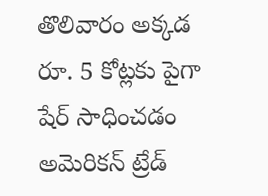తొలివారం అక్కడ రూ. 5 కోట్లకు పైగా షేర్ సాధించడం అమెరికన్ ట్రేడ్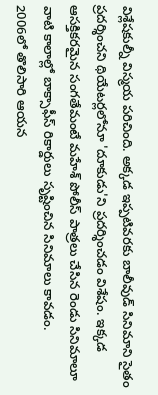విశ్లేషకుల్నీ విస్మయ పరిచింది. అక్కడ ఇప్పటివరకు బాలీవుడ్ సినిమాని సైతం ప్రదర్శించని థియేటర్లలోనూ 'దూకుడు'ని ప్రదర్శించడం విశేషం. ఇక్కడ ఆసక్తికరమైన సంగతేమంటే మహేశ్ పోలీస్ పాత్రలు చేసిన రెండు సినిమాలూ వాటి కాలాల్లో బాక్సాఫీస్ రికార్డులు సృష్టించిన సినిమాలు కావడం.
2006లో తొలిసారి ఆయన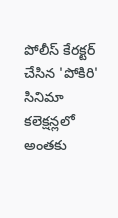పోలీస్ కేరక్టర్ చేసిన 'పోకిరి' సినిమా కలెక్షన్లలో అంతకు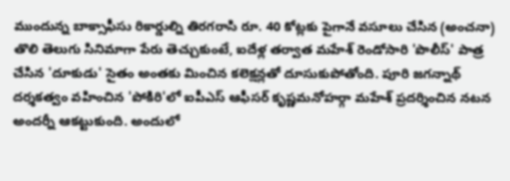ముందున్న బాక్సాఫీసు రికార్డుల్ని తిరగరాసి రూ. 40 కోట్లకు పైగానే వసూలు చేసిన (అంచనా) తొలి తెలుగు సినిమాగా పేరు తెచ్చుకుంటే, ఐదేళ్ల తర్వాత మహేశ్ రెండోసారి 'పొలీస్' పాత్ర చేసిన 'దూకుడు' సైతం అంతకు మించిన కలెక్షన్లతో దూసుకుపోతోంది. పూరి జగన్నాథ్ దర్శకత్వం వహించిన 'పోకిరి'లో ఐపీఎస్ ఆఫీసర్ కృష్ణమనోహర్గా మహేశ్ ప్రదర్శించిన నటన అందర్నీ ఆకట్టుకుంది. అందులో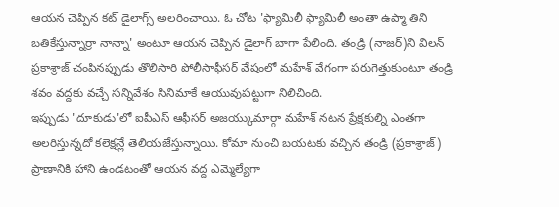ఆయన చెప్పిన కట్ డైలాగ్స్ అలరించాయి. ఓ చోట 'ఫ్యామిలీ ఫ్యామిలీ అంతా ఉప్మా తిని బతికేస్తున్నార్రా నాన్నా' అంటూ ఆయన చెప్పిన డైలాగ్ బాగా పేలింది. తండ్రి (నాజర్)ని విలన్ ప్రకాశ్రాజ్ చంపినప్పుడు తొలిసారి పోలీసాఫీసర్ వేషంలో మహేశ్ వేగంగా పరుగెత్తుకుంటూ తండ్రి శవం వద్దకు వచ్చే సన్నివేశం సినిమాకే ఆయువుపట్టుగా నిలిచింది.
ఇప్పుడు 'దూకుడు'లో ఐపీఎస్ ఆఫీసర్ అజయ్కుమార్గా మహేశ్ నటన ప్రేక్షకుల్ని ఎంతగా అలరిస్తున్నదో కలెక్షన్లే తెలియజేస్తున్నాయి. కోమా నుంచి బయటకు వచ్చిన తండ్రి (ప్రకాశ్రాజ్) ప్రాణానికి హాని ఉండటంతో ఆయన వద్ద ఎమ్మెల్యేగా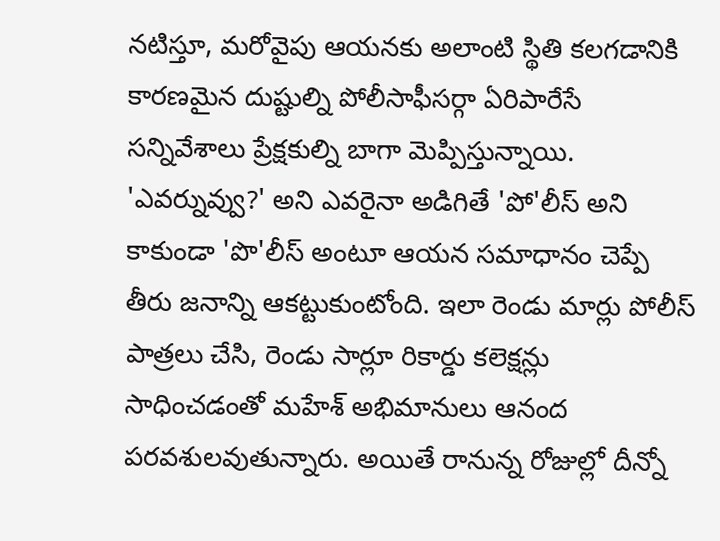నటిస్తూ, మరోవైపు ఆయనకు అలాంటి స్థితి కలగడానికి కారణమైన దుష్టుల్ని పోలీసాఫీసర్గా ఏరిపారేసే సన్నివేశాలు ప్రేక్షకుల్ని బాగా మెప్పిస్తున్నాయి. 'ఎవర్నువ్వు?' అని ఎవరైనా అడిగితే 'పో'లీస్ అని కాకుండా 'పొ'లీస్ అంటూ ఆయన సమాధానం చెప్పే తీరు జనాన్ని ఆకట్టుకుంటోంది. ఇలా రెండు మార్లు పోలీస్ పాత్రలు చేసి, రెండు సార్లూ రికార్డు కలెక్షన్లు సాధించడంతో మహేశ్ అభిమానులు ఆనంద పరవశులవుతున్నారు. అయితే రానున్న రోజుల్లో దీన్నో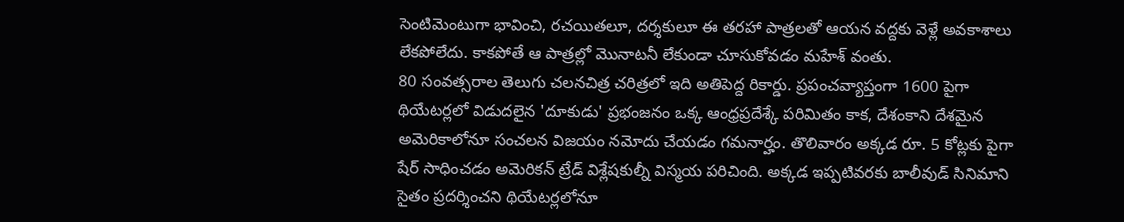సెంటిమెంటుగా భావించి, రచయితలూ, దర్శకులూ ఈ తరహా పాత్రలతో ఆయన వద్దకు వెళ్లే అవకాశాలు లేకపోలేదు. కాకపోతే ఆ పాత్రల్లో మొనాటనీ లేకుండా చూసుకోవడం మహేశ్ వంతు.
80 సంవత్సరాల తెలుగు చలనచిత్ర చరిత్రలో ఇది అతిపెద్ద రికార్డు. ప్రపంచవ్యాప్తంగా 1600 పైగా థియేటర్లలో విడుదలైన 'దూకుడు' ప్రభంజనం ఒక్క ఆంధ్రప్రదేశ్కే పరిమితం కాక, దేశంకాని దేశమైన అమెరికాలోనూ సంచలన విజయం నమోదు చేయడం గమనార్హం. తొలివారం అక్కడ రూ. 5 కోట్లకు పైగా షేర్ సాధించడం అమెరికన్ ట్రేడ్ విశ్లేషకుల్నీ విస్మయ పరిచింది. అక్కడ ఇప్పటివరకు బాలీవుడ్ సినిమాని సైతం ప్రదర్శించని థియేటర్లలోనూ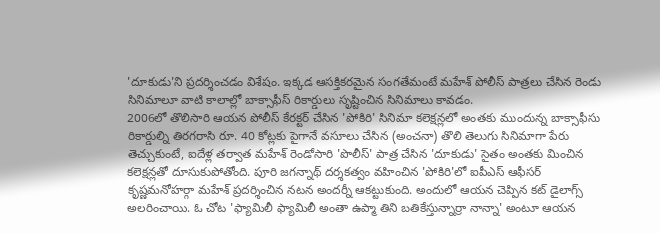'దూకుడు'ని ప్రదర్శించడం విశేషం. ఇక్కడ ఆసక్తికరమైన సంగతేమంటే మహేశ్ పోలీస్ పాత్రలు చేసిన రెండు సినిమాలూ వాటి కాలాల్లో బాక్సాఫీస్ రికార్డులు సృష్టించిన సినిమాలు కావడం.
2006లో తొలిసారి ఆయన పోలీస్ కేరక్టర్ చేసిన 'పోకిరి' సినిమా కలెక్షన్లలో అంతకు ముందున్న బాక్సాఫీసు రికార్డుల్ని తిరగరాసి రూ. 40 కోట్లకు పైగానే వసూలు చేసిన (అంచనా) తొలి తెలుగు సినిమాగా పేరు తెచ్చుకుంటే, ఐదేళ్ల తర్వాత మహేశ్ రెండోసారి 'పొలీస్' పాత్ర చేసిన 'దూకుడు' సైతం అంతకు మించిన కలెక్షన్లతో దూసుకుపోతోంది. పూరి జగన్నాథ్ దర్శకత్వం వహించిన 'పోకిరి'లో ఐపీఎస్ ఆఫీసర్ కృష్ణమనోహర్గా మహేశ్ ప్రదర్శించిన నటన అందర్నీ ఆకట్టుకుంది. అందులో ఆయన చెప్పిన కట్ డైలాగ్స్ అలరించాయి. ఓ చోట 'ఫ్యామిలీ ఫ్యామిలీ అంతా ఉప్మా తిని బతికేస్తున్నార్రా నాన్నా' అంటూ ఆయన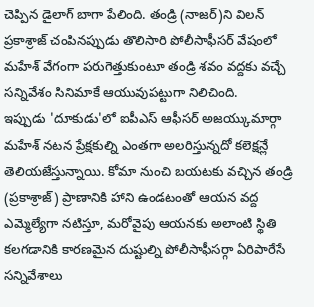చెప్పిన డైలాగ్ బాగా పేలింది. తండ్రి (నాజర్)ని విలన్ ప్రకాశ్రాజ్ చంపినప్పుడు తొలిసారి పోలీసాఫీసర్ వేషంలో మహేశ్ వేగంగా పరుగెత్తుకుంటూ తండ్రి శవం వద్దకు వచ్చే సన్నివేశం సినిమాకే ఆయువుపట్టుగా నిలిచింది.
ఇప్పుడు 'దూకుడు'లో ఐపీఎస్ ఆఫీసర్ అజయ్కుమార్గా మహేశ్ నటన ప్రేక్షకుల్ని ఎంతగా అలరిస్తున్నదో కలెక్షన్లే తెలియజేస్తున్నాయి. కోమా నుంచి బయటకు వచ్చిన తండ్రి (ప్రకాశ్రాజ్) ప్రాణానికి హాని ఉండటంతో ఆయన వద్ద ఎమ్మెల్యేగా నటిస్తూ, మరోవైపు ఆయనకు అలాంటి స్థితి కలగడానికి కారణమైన దుష్టుల్ని పోలీసాఫీసర్గా ఏరిపారేసే సన్నివేశాలు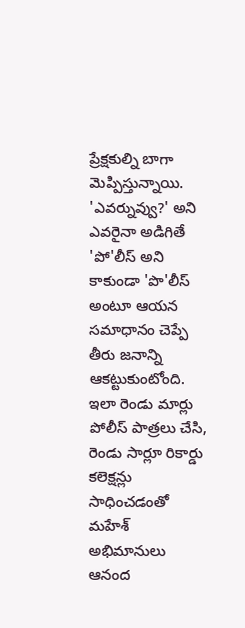ప్రేక్షకుల్ని బాగా మెప్పిస్తున్నాయి. 'ఎవర్నువ్వు?' అని ఎవరైనా అడిగితే 'పో'లీస్ అని కాకుండా 'పొ'లీస్ అంటూ ఆయన సమాధానం చెప్పే తీరు జనాన్ని ఆకట్టుకుంటోంది. ఇలా రెండు మార్లు పోలీస్ పాత్రలు చేసి, రెండు సార్లూ రికార్డు కలెక్షన్లు సాధించడంతో మహేశ్ అభిమానులు ఆనంద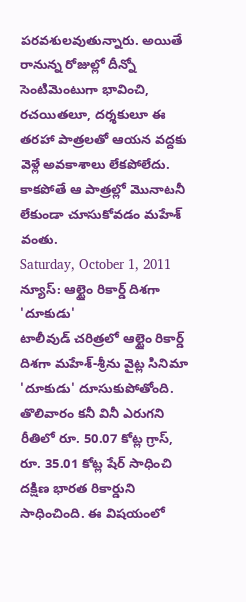పరవశులవుతున్నారు. అయితే రానున్న రోజుల్లో దీన్నో సెంటిమెంటుగా భావించి, రచయితలూ, దర్శకులూ ఈ తరహా పాత్రలతో ఆయన వద్దకు వెళ్లే అవకాశాలు లేకపోలేదు. కాకపోతే ఆ పాత్రల్లో మొనాటనీ లేకుండా చూసుకోవడం మహేశ్ వంతు.
Saturday, October 1, 2011
న్యూస్: ఆల్టైం రికార్డ్ దిశగా 'దూకుడు'
టాలీవుడ్ చరిత్రలో ఆల్టైం రికార్డ్ దిశగా మహేశ్-శ్రీను వైట్ల సినిమా 'దూకుడు' దూసుకుపోతోంది. తొలివారం కనీ వినీ ఎరుగని రీతిలో రూ. 50.07 కోట్ల గ్రాస్, రూ. 35.01 కోట్ల షేర్ సాధించి దక్షిణ భారత రికార్డుని సాధించింది. ఈ విషయంలో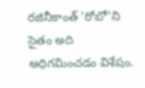రజినీకాంత్ 'రోబో'ని సైతం అది అధిగమించడం విశేషం.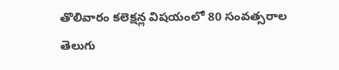తొలివారం కలెక్షన్ల విషయంలో 80 సంవత్సరాల తెలుగు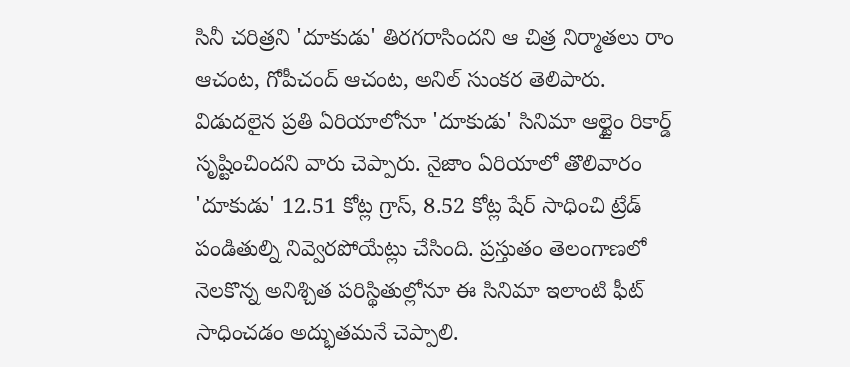సినీ చరిత్రని 'దూకుడు' తిరగరాసిందని ఆ చిత్ర నిర్మాతలు రాం ఆచంట, గోపీచంద్ ఆచంట, అనిల్ సుంకర తెలిపారు. విడుదలైన ప్రతి ఏరియాలోనూ 'దూకుడు' సినిమా ఆల్టైం రికార్డ్ సృష్టించిందని వారు చెప్పారు. నైజాం ఏరియాలో తొలివారం 'దూకుడు' 12.51 కోట్ల గ్రాస్, 8.52 కోట్ల షేర్ సాధించి ట్రేడ్ పండితుల్ని నివ్వెరపోయేట్లు చేసింది. ప్రస్తుతం తెలంగాణలో నెలకొన్న అనిశ్చిత పరిస్థితుల్లోనూ ఈ సినిమా ఇలాంటి ఫీట్ సాధించడం అద్భుతమనే చెప్పాలి.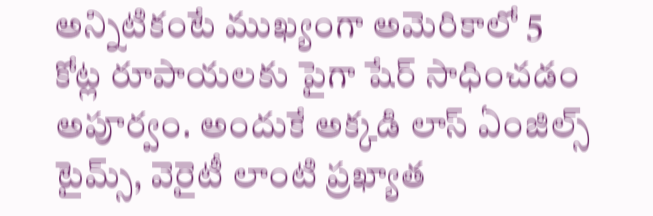అన్నిటికంటే ముఖ్యంగా అమెరికాలో 5 కోట్ల రూపాయలకు పైగా షేర్ సాధించడం అపూర్వం. అందుకే అక్కడి లాస్ ఏంజిల్స్ టైమ్స్, వెరైటీ లాంటి ప్రఖ్యాత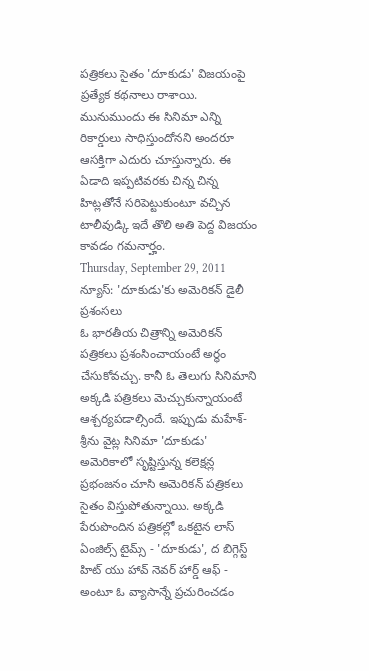పత్రికలు సైతం 'దూకుడు' విజయంపై ప్రత్యేక కథనాలు రాశాయి. మునుముందు ఈ సినిమా ఎన్ని రికార్డులు సాధిస్తుందోనని అందరూ ఆసక్తిగా ఎదురు చూస్తున్నారు. ఈ ఏడాది ఇప్పటివరకు చిన్న చిన్న హిట్లతోనే సరిపెట్టుకుంటూ వచ్చిన టాలీవుడ్కి ఇదే తొలి అతి పెద్ద విజయం కావడం గమనార్హం.
Thursday, September 29, 2011
న్యూస్: 'దూకుడు'కు అమెరికన్ డైలీ ప్రశంసలు
ఓ భారతీయ చిత్రాన్ని అమెరికన్ పత్రికలు ప్రశంసించాయంటే అర్థం చేసుకోవచ్చు. కానీ ఓ తెలుగు సినిమాని అక్కడి పత్రికలు మెచ్చుకున్నాయంటే ఆశ్చర్యపడాల్సిందే. ఇప్పుడు మహేశ్-శ్రీను వైట్ల సినిమా 'దూకుడు' అమెరికాలో సృష్టిస్తున్న కలెక్షన్ల ప్రభంజనం చూసి అమెరికన్ పత్రికలు సైతం విస్తుపోతున్నాయి. అక్కడి పేరుపొందిన పత్రికల్లో ఒకటైన లాస్ ఏంజిల్స్ టైమ్స్ - 'దూకుడు', ద బిగ్గెస్ట్ హిట్ యు హావ్ నెవర్ హార్డ్ ఆఫ్ - అంటూ ఓ వ్యాసాన్నే ప్రచురించడం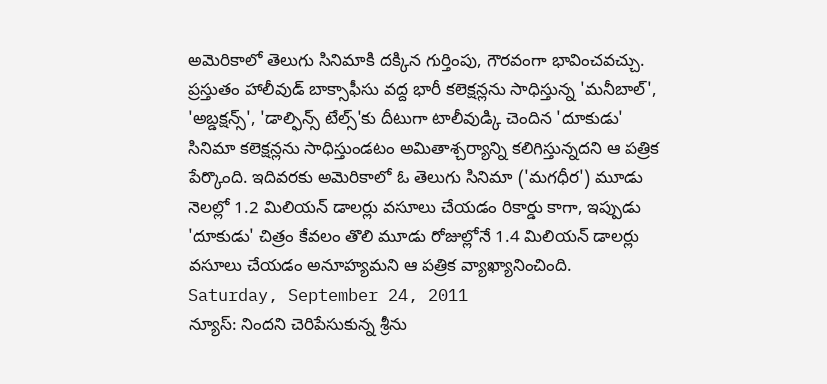అమెరికాలో తెలుగు సినిమాకి దక్కిన గుర్తింపు, గౌరవంగా భావించవచ్చు. ప్రస్తుతం హాలీవుడ్ బాక్సాఫీసు వద్ద భారీ కలెక్షన్లను సాధిస్తున్న 'మనీబాల్', 'అబ్డక్షన్స్', 'డాల్ఫిన్స్ టేల్స్'కు దీటుగా టాలీవుడ్కి చెందిన 'దూకుడు' సినిమా కలెక్షన్లను సాధిస్తుండటం అమితాశ్చర్యాన్ని కలిగిస్తున్నదని ఆ పత్రిక పేర్కొంది. ఇదివరకు అమెరికాలో ఓ తెలుగు సినిమా ('మగధీర') మూడు నెలల్లో 1.2 మిలియన్ డాలర్లు వసూలు చేయడం రికార్డు కాగా, ఇప్పుడు 'దూకుడు' చిత్రం కేవలం తొలి మూడు రోజుల్లోనే 1.4 మిలియన్ డాలర్లు వసూలు చేయడం అనూహ్యమని ఆ పత్రిక వ్యాఖ్యానించింది.
Saturday, September 24, 2011
న్యూస్: నిందని చెరిపేసుకున్న శ్రీను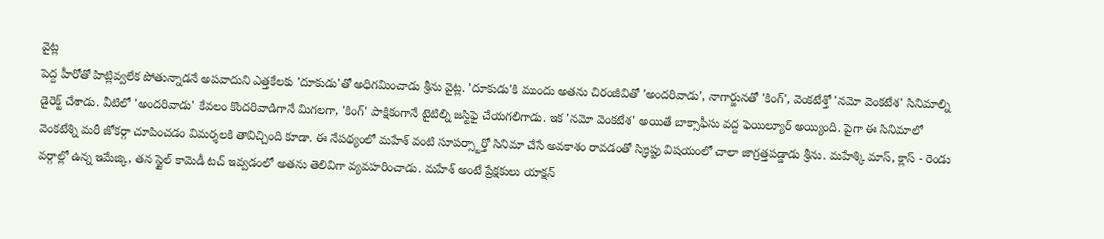వైట్ల
పెద్ద హీరోతో హిట్లివ్వలేక పోతున్నాడనే అపవాదుని ఎత్తకేలకు 'దూకుడు'తో అధిగమించాడు శ్రీను వైట్ల. 'దూకుడు'కి ముందు అతను చిరంజీవితో 'అందరివాడు', నాగార్జునతో 'కింగ్', వెంకటేశ్తో 'నమో వెంకటేశ' సినిమాల్ని డైరెక్ట్ చేశాడు. వీటిలో 'అందరివాడు' కేవలం కొందరివాడిగానే మిగలగా, 'కింగ్' పాక్షికంగానే టైటిల్ని జస్టిఫై చేయగలిగాడు. ఇక 'నమో వెంకటేశ' అయితే బాక్సాఫీసు వద్ద ఫెయిల్యూర్ అయ్యింది. పైగా ఈ సినిమాలో వెంకటేశ్ని మరీ జోకర్గా చూపించడం విమర్శలకి తావిచ్చింది కూడా. ఈ నేపథ్యంలో మహేశ్ వంటి సూపర్స్టార్తో సినిమా చేసే అవకాశం రావడంతో స్క్రిప్టు విషయంలో చాలా జాగ్రత్తపడ్డాడు శ్రీను. మహేశ్కి మాస్, క్లాస్ - రెండు వర్గాల్లో ఉన్న ఇమేజ్కి, తన స్టైల్ కామెడీ టచ్ ఇవ్వడంలో అతను తెలివిగా వ్యవహరించాడు. మహేశ్ అంటే ప్రేక్షకులు యాక్షన్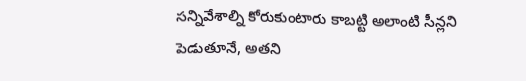సన్నివేశాల్ని కోరుకుంటారు కాబట్టి అలాంటి సీన్లని పెడుతూనే, అతని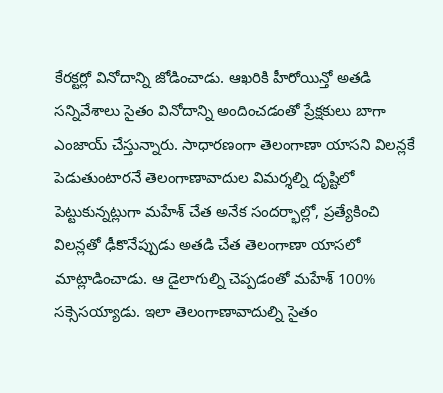కేరక్టర్లో వినోదాన్ని జోడించాడు. ఆఖరికి హీరోయిన్తో అతడి సన్నివేశాలు సైతం వినోదాన్ని అందించడంతో ప్రేక్షకులు బాగా ఎంజాయ్ చేస్తున్నారు. సాధారణంగా తెలంగాణా యాసని విలన్లకే పెడుతుంటారనే తెలంగాణావాదుల విమర్శల్ని దృష్టిలో పెట్టుకున్నట్లుగా మహేశ్ చేత అనేక సందర్భాల్లో, ప్రత్యేకించి విలన్లతో ఢీకొనేప్పుడు అతడి చేత తెలంగాణా యాసలో మాట్లాడించాడు. ఆ డైలాగుల్ని చెప్పడంతో మహేశ్ 100% సక్సెసయ్యాడు. ఇలా తెలంగాణావాదుల్ని సైతం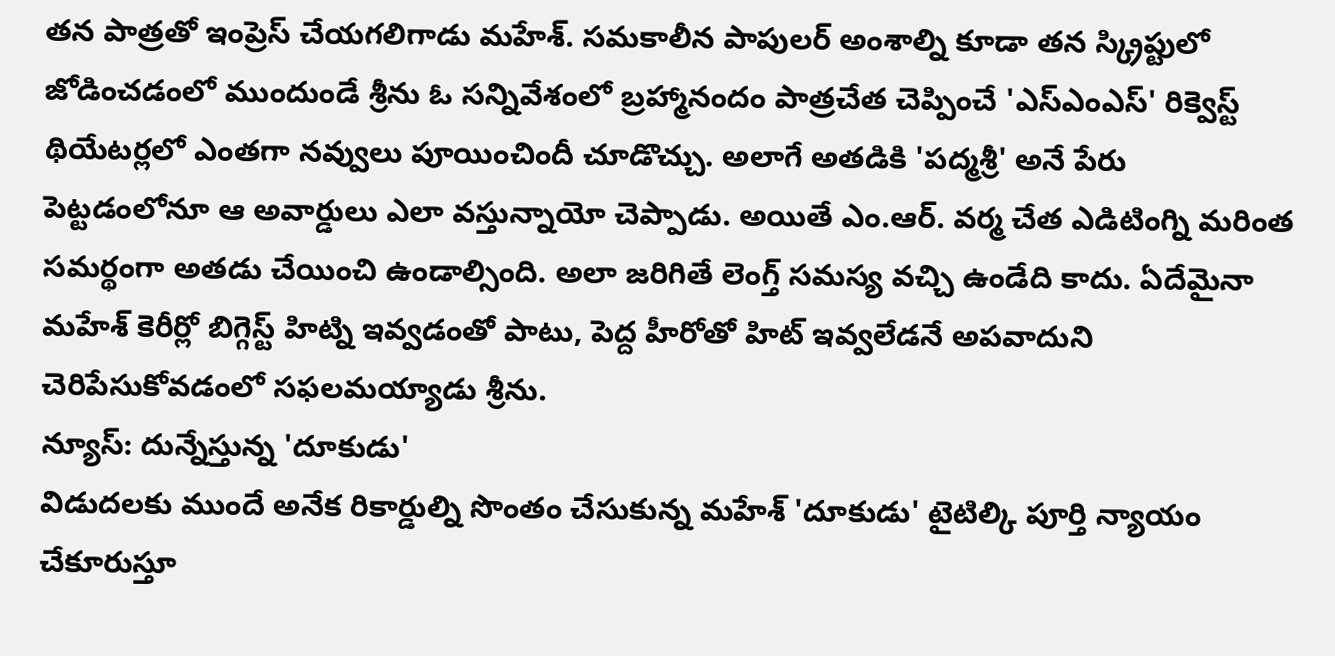తన పాత్రతో ఇంప్రెస్ చేయగలిగాడు మహేశ్. సమకాలీన పాపులర్ అంశాల్ని కూడా తన స్క్రిప్టులో జోడించడంలో ముందుండే శ్రీను ఓ సన్నివేశంలో బ్రహ్మానందం పాత్రచేత చెప్పించే 'ఎస్ఎంఎస్' రిక్వెస్ట్ థియేటర్లలో ఎంతగా నవ్వులు పూయించిందీ చూడొచ్చు. అలాగే అతడికి 'పద్మశ్రీ' అనే పేరు పెట్టడంలోనూ ఆ అవార్డులు ఎలా వస్తున్నాయో చెప్పాడు. అయితే ఎం.ఆర్. వర్మ చేత ఎడిటింగ్ని మరింత సమర్థంగా అతడు చేయించి ఉండాల్సింది. అలా జరిగితే లెంగ్త్ సమస్య వచ్చి ఉండేది కాదు. ఏదేమైనా మహేశ్ కెరీర్లో బిగ్గెస్ట్ హిట్ని ఇవ్వడంతో పాటు, పెద్ద హీరోతో హిట్ ఇవ్వలేడనే అపవాదుని చెరిపేసుకోవడంలో సఫలమయ్యాడు శ్రీను.
న్యూస్: దున్నేస్తున్న 'దూకుడు'
విడుదలకు ముందే అనేక రికార్డుల్ని సొంతం చేసుకున్న మహేశ్ 'దూకుడు' టైటిల్కి పూర్తి న్యాయం చేకూరుస్తూ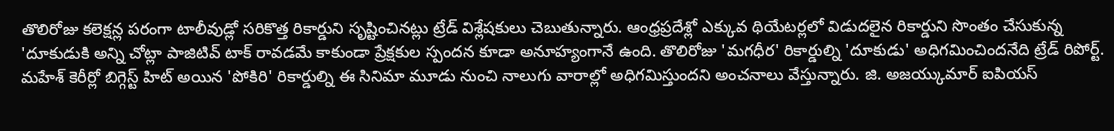తొలిరోజు కలెక్షన్ల పరంగా టాలీవుడ్లో సరికొత్త రికార్డుని సృష్టించినట్లు ట్రేడ్ విశ్లేషకులు చెబుతున్నారు. ఆంధ్రప్రదేశ్లో ఎక్కువ థియేటర్లలో విడుదలైన రికార్డుని సొంతం చేసుకున్న 'దూకుడుకి అన్ని చోట్లా పాజిటివ్ టాక్ రావడమే కాకుండా ప్రేక్షకుల స్పందన కూడా అనూహ్యంగానే ఉంది. తొలిరోజు 'మగధీర' రికార్డుల్ని 'దూకుడు' అధిగమించిందనేది ట్రేడ్ రిపోర్ట్. మహేశ్ కెరీర్లో బిగ్గెస్ట్ హిట్ అయిన 'పోకిరి' రికార్డుల్ని ఈ సినిమా మూడు నుంచి నాలుగు వారాల్లో అధిగమిస్తుందని అంచనాలు వేస్తున్నారు. జి. అజయ్కుమార్ ఐపియస్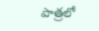పాత్రలో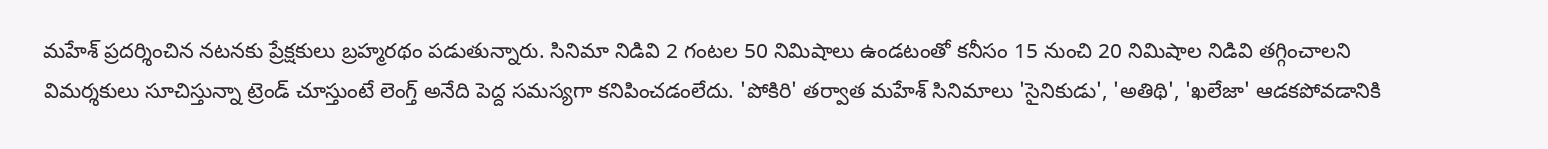మహేశ్ ప్రదర్శించిన నటనకు ప్రేక్షకులు బ్రహ్మరథం పడుతున్నారు. సినిమా నిడివి 2 గంటల 50 నిమిషాలు ఉండటంతో కనీసం 15 నుంచి 20 నిమిషాల నిడివి తగ్గించాలని విమర్శకులు సూచిస్తున్నా ట్రెండ్ చూస్తుంటే లెంగ్త్ అనేది పెద్ద సమస్యగా కనిపించడంలేదు. 'పోకిరి' తర్వాత మహేశ్ సినిమాలు 'సైనికుడు', 'అతిథి', 'ఖలేజా' ఆడకపోవడానికి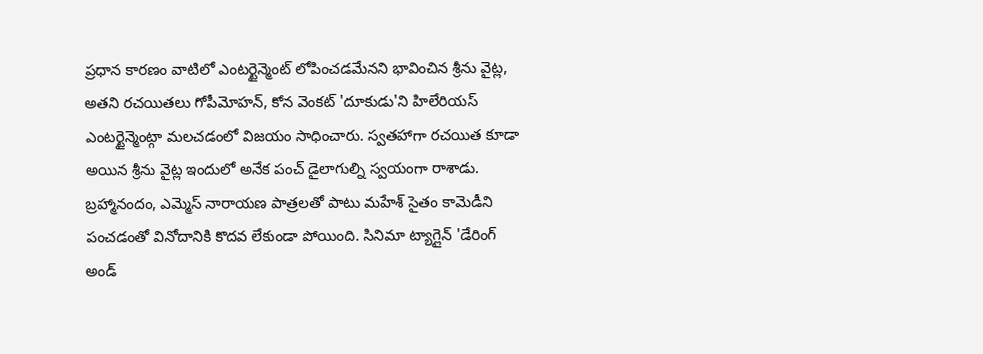ప్రధాన కారణం వాటిలో ఎంటర్టైన్మెంట్ లోపించడమేనని భావించిన శ్రీను వైట్ల, అతని రచయితలు గోపీమోహన్, కోన వెంకట్ 'దూకుడు'ని హిలేరియస్ ఎంటర్టైన్మెంట్గా మలచడంలో విజయం సాధించారు. స్వతహాగా రచయిత కూడా అయిన శ్రీను వైట్ల ఇందులో అనేక పంచ్ డైలాగుల్ని స్వయంగా రాశాడు. బ్రహ్మానందం, ఎమ్మెస్ నారాయణ పాత్రలతో పాటు మహేశ్ సైతం కామెడీని పంచడంతో వినోదానికి కొదవ లేకుండా పోయింది. సినిమా ట్యాగ్లైన్ 'డేరింగ్ అండ్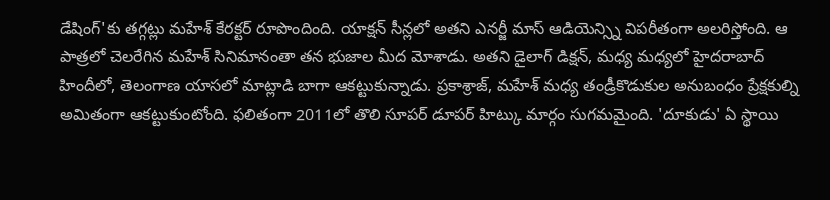డేషింగ్'కు తగ్గట్లు మహేశ్ కేరక్టర్ రూపొందింది. యాక్షన్ సీన్లలో అతని ఎనర్జీ మాస్ ఆడియెన్స్ని విపరీతంగా అలరిస్తోంది. ఆ పాత్రలో చెలరేగిన మహేశ్ సినిమానంతా తన భుజాల మీద మోశాడు. అతని డైలాగ్ డిక్షన్, మధ్య మధ్యలో హైదరాబాద్ హిందీలో, తెలంగాణ యాసలో మాట్లాడి బాగా ఆకట్టుకున్నాడు. ప్రకాశ్రాజ్, మహేశ్ మధ్య తండ్రీకొడుకుల అనుబంధం ప్రేక్షకుల్ని అమితంగా ఆకట్టుకుంటోంది. ఫలితంగా 2011లో తొలి సూపర్ డూపర్ హిట్కు మార్గం సుగమమైంది. 'దూకుడు' ఏ స్థాయి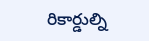రికార్డుల్ని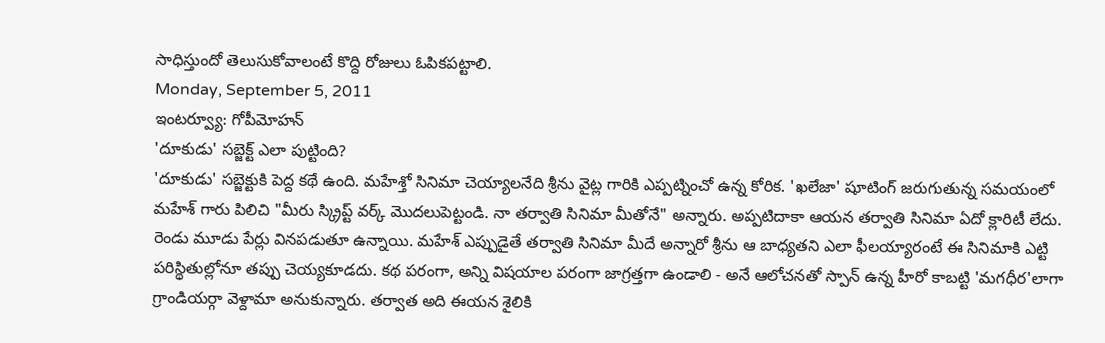సాధిస్తుందో తెలుసుకోవాలంటే కొద్ది రోజులు ఓపికపట్టాలి.
Monday, September 5, 2011
ఇంటర్వ్యూ: గోపీమోహన్
'దూకుడు' సబ్జెక్ట్ ఎలా పుట్టింది?
'దూకుడు' సబ్జెక్టుకి పెద్ద కథే ఉంది. మహేశ్తో సినిమా చెయ్యాలనేది శ్రీను వైట్ల గారికి ఎప్పట్నించో ఉన్న కోరిక. 'ఖలేజా' షూటింగ్ జరుగుతున్న సమయంలో మహేశ్ గారు పిలిచి "మీరు స్క్రిప్ట్ వర్క్ మొదలుపెట్టండి. నా తర్వాతి సినిమా మీతోనే" అన్నారు. అప్పటిదాకా ఆయన తర్వాతి సినిమా ఏదో క్లారిటీ లేదు. రెండు మూడు పేర్లు వినపడుతూ ఉన్నాయి. మహేశ్ ఎప్పుడైతే తర్వాతి సినిమా మీదే అన్నారో శ్రీను ఆ బాధ్యతని ఎలా ఫీలయ్యారంటే ఈ సినిమాకి ఎట్టి పరిస్థితుల్లోనూ తప్పు చెయ్యకూడదు. కథ పరంగా, అన్ని విషయాల పరంగా జాగ్రత్తగా ఉండాలి - అనే ఆలోచనతో స్పాన్ ఉన్న హీరో కాబట్టి 'మగధీర'లాగా గ్రాండియర్గా వెళ్దామా అనుకున్నారు. తర్వాత అది ఈయన శైలికి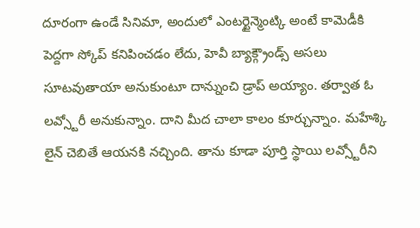దూరంగా ఉండే సినిమా, అందులో ఎంటర్టైన్మెంట్కి అంటే కామెడీకి పెద్దగా స్కోప్ కనిపించడం లేదు, హెవీ బ్యాక్గ్రౌండ్స్ అసలు సూటవుతాయా అనుకుంటూ దాన్నుంచి డ్రాప్ అయ్యాం. తర్వాత ఓ లవ్స్టోరీ అనుకున్నాం. దాని మీద చాలా కాలం కూర్చున్నాం. మహేశ్కి లైన్ చెబితే ఆయనకి నచ్చింది. తాను కూడా పూర్తి స్థాయి లవ్స్టోరీని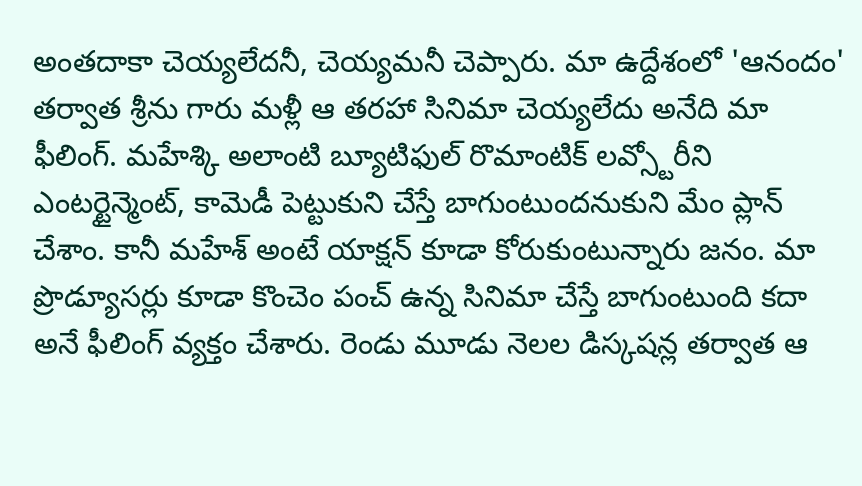అంతదాకా చెయ్యలేదనీ, చెయ్యమనీ చెప్పారు. మా ఉద్దేశంలో 'ఆనందం' తర్వాత శ్రీను గారు మళ్లీ ఆ తరహా సినిమా చెయ్యలేదు అనేది మా ఫీలింగ్. మహేశ్కి అలాంటి బ్యూటిఫుల్ రొమాంటిక్ లవ్స్టోరీని ఎంటర్టైన్మెంట్, కామెడీ పెట్టుకుని చేస్తే బాగుంటుందనుకుని మేం ప్లాన్ చేశాం. కానీ మహేశ్ అంటే యాక్షన్ కూడా కోరుకుంటున్నారు జనం. మా ప్రొడ్యూసర్లు కూడా కొంచెం పంచ్ ఉన్న సినిమా చేస్తే బాగుంటుంది కదా అనే ఫీలింగ్ వ్యక్తం చేశారు. రెండు మూడు నెలల డిస్కషన్ల తర్వాత ఆ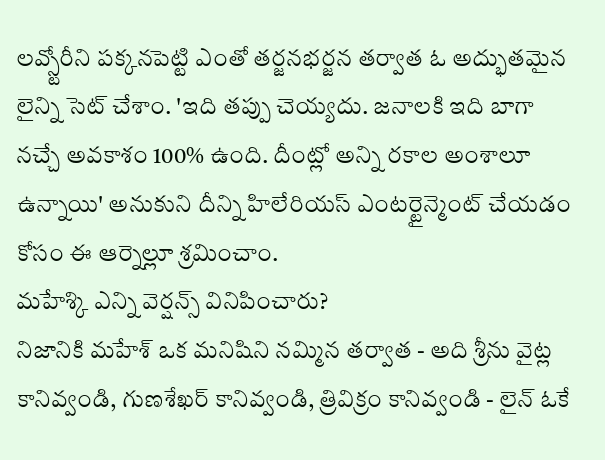లవ్స్టోరీని పక్కనపెట్టి ఎంతో తర్జనభర్జన తర్వాత ఓ అద్భుతమైన లైన్ని సెట్ చేశాం. 'ఇది తప్పు చెయ్యదు. జనాలకి ఇది బాగా నచ్చే అవకాశం 100% ఉంది. దీంట్లో అన్ని రకాల అంశాలూ ఉన్నాయి' అనుకుని దీన్ని హిలేరియస్ ఎంటర్టైన్మెంట్ చేయడం కోసం ఈ ఆర్నెల్లూ శ్రమించాం.
మహేశ్కి ఎన్ని వెర్షన్స్ వినిపించారు?
నిజానికి మహేశ్ ఒక మనిషిని నమ్మిన తర్వాత - అది శ్రీను వైట్ల కానివ్వండి, గుణశేఖర్ కానివ్వండి, త్రివిక్రం కానివ్వండి - లైన్ ఓకే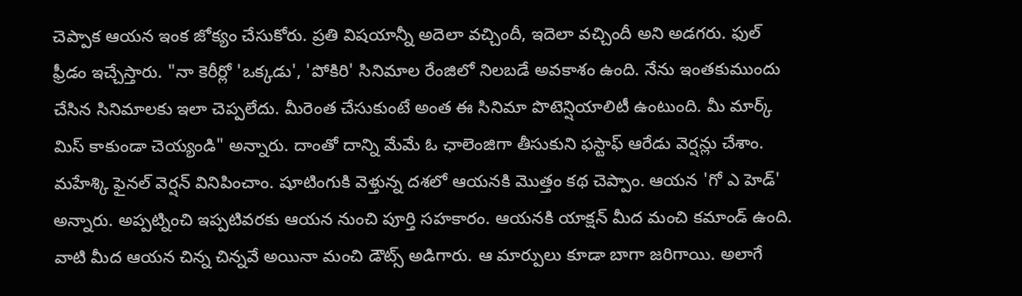చెప్పాక ఆయన ఇంక జోక్యం చేసుకోరు. ప్రతి విషయాన్నీ అదెలా వచ్చిందీ, ఇదెలా వచ్చిందీ అని అడగరు. ఫుల్ ఫ్రీడం ఇచ్చేస్తారు. "నా కెరీర్లో 'ఒక్కడు', 'పోకిరి' సినిమాల రేంజిలో నిలబడే అవకాశం ఉంది. నేను ఇంతకుముందు చేసిన సినిమాలకు ఇలా చెప్పలేదు. మీరెంత చేసుకుంటే అంత ఈ సినిమా పొటెన్షియాలిటీ ఉంటుంది. మీ మార్క్ మిస్ కాకుండా చెయ్యండి" అన్నారు. దాంతో దాన్ని మేమే ఓ ఛాలెంజిగా తీసుకుని ఫస్టాఫ్ ఆరేడు వెర్షన్లు చేశాం. మహేశ్కి ఫైనల్ వెర్షన్ వినిపించాం. షూటింగుకి వెళ్తున్న దశలో ఆయనకి మొత్తం కథ చెప్పాం. ఆయన 'గో ఎ హెడ్' అన్నారు. అప్పట్నించి ఇప్పటివరకు ఆయన నుంచి పూర్తి సహకారం. ఆయనకి యాక్షన్ మీద మంచి కమాండ్ ఉంది. వాటి మీద ఆయన చిన్న చిన్నవే అయినా మంచి డౌట్స్ అడిగారు. ఆ మార్పులు కూడా బాగా జరిగాయి. అలాగే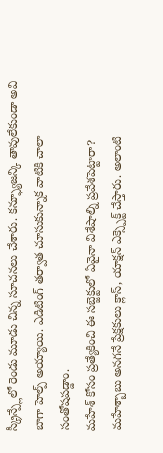స్క్రీన్ప్లేలో రెండు మూడు చిన్న సూచనలు చేశారు. కన్ఫ్యూజన్కి తావులేకుండా అవి బాగా హెల్ప్ అయ్యాయి. ఎడిటింగ్ తర్వాత చూసుకున్నాక వాటికి చాలా సంతోషపడ్డాం.
మహేశ్ కోసం ప్రత్యేకించి ఈ సబ్జెక్టులో ఏవైనా విశేషాల్ని ప్రవేశపెట్టారా?
మహేశ్బాబు అనగనే ప్రేక్షకులు క్లాస్, యాక్షన్ ఎక్స్పెక్ట్ చేస్తారు. అలాంటి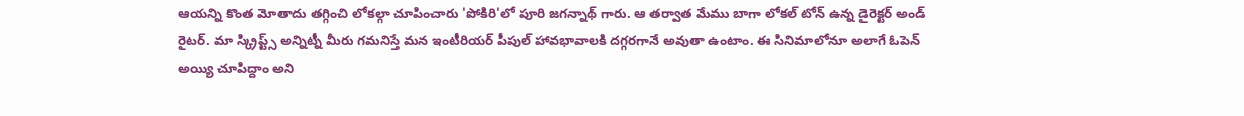ఆయన్ని కొంత మోతాదు తగ్గించి లోకల్గా చూపించారు 'పోకిరి'లో పూరి జగన్నాథ్ గారు. ఆ తర్వాత మేము బాగా లోకల్ టోన్ ఉన్న డైరెక్టర్ అండ్ రైటర్. మా స్క్రిప్ట్స్ అన్నిట్నీ మీరు గమనిస్తే మన ఇంటీరియర్ పీపుల్ హావభావాలకి దగ్గరగానే అవుతా ఉంటాం. ఈ సినిమాలోనూ అలాగే ఓపెన్ అయ్యి చూపిద్దాం అని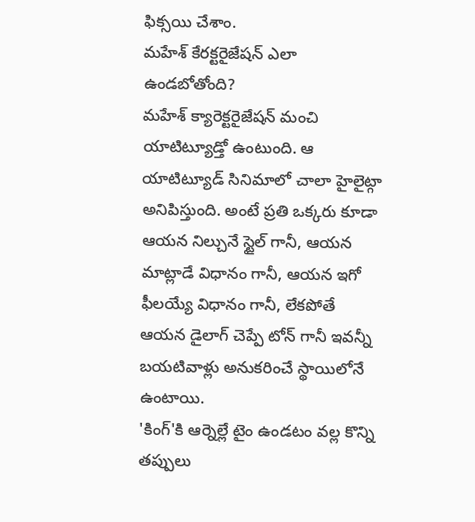ఫిక్సయి చేశాం.
మహేశ్ కేరక్టరైజేషన్ ఎలా ఉండబోతోంది?
మహేశ్ క్యారెక్టరైజేషన్ మంచి యాటిట్యూడ్తో ఉంటుంది. ఆ యాటిట్యూడ్ సినిమాలో చాలా హైలైట్గా అనిపిస్తుంది. అంటే ప్రతి ఒక్కరు కూడా ఆయన నిల్చునే స్టైల్ గానీ, ఆయన మాట్లాడే విధానం గానీ, ఆయన ఇగో ఫీలయ్యే విధానం గానీ, లేకపోతే ఆయన డైలాగ్ చెప్పే టోన్ గానీ ఇవన్నీ బయటివాళ్లు అనుకరించే స్థాయిలోనే ఉంటాయి.
'కింగ్'కి ఆర్నెల్లే టైం ఉండటం వల్ల కొన్ని తప్పులు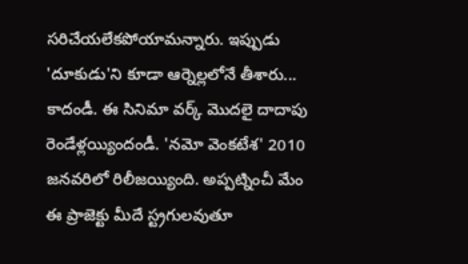సరిచేయలేకపోయామన్నారు. ఇప్పుడు 'దూకుడు'ని కూడా ఆర్నెల్లలోనే తీశారు...
కాదండీ. ఈ సినిమా వర్క్ మొదలై దాదాపు రెండేళ్లయ్యిందండీ. 'నమో వెంకటేశ' 2010 జనవరిలో రిలీజయ్యింది. అప్పట్నించీ మేం ఈ ప్రాజెక్టు మీదే స్ట్రగులవుతూ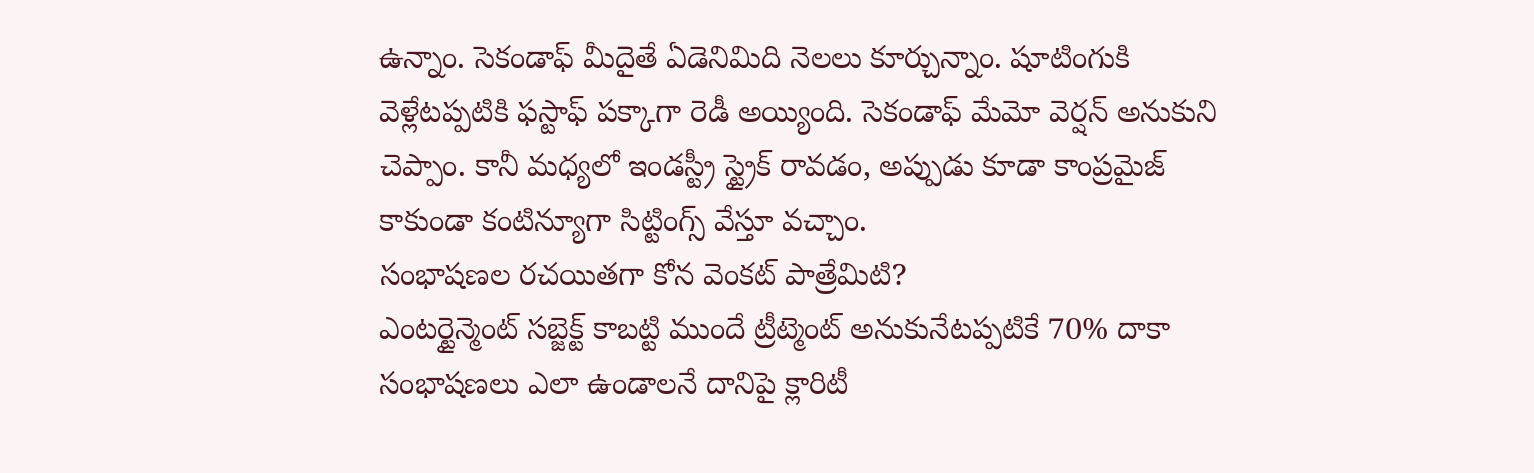ఉన్నాం. సెకండాఫ్ మీదైతే ఏడెనిమిది నెలలు కూర్చున్నాం. షూటింగుకి వెళ్లేటప్పటికి ఫస్టాఫ్ పక్కాగా రెడీ అయ్యింది. సెకండాఫ్ మేమో వెర్షన్ అనుకుని చెప్పాం. కానీ మధ్యలో ఇండస్ట్రీ స్ట్రైక్ రావడం, అప్పుడు కూడా కాంప్రమైజ్ కాకుండా కంటిన్యూగా సిట్టింగ్స్ వేస్తూ వచ్చాం.
సంభాషణల రచయితగా కోన వెంకట్ పాత్రేమిటి?
ఎంటర్టైన్మెంట్ సబ్జెక్ట్ కాబట్టి ముందే ట్రీట్మెంట్ అనుకునేటప్పటికే 70% దాకా సంభాషణలు ఎలా ఉండాలనే దానిపై క్లారిటీ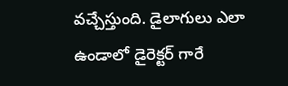వచ్చేస్తుంది. డైలాగులు ఎలా ఉండాలో డైరెక్టర్ గారే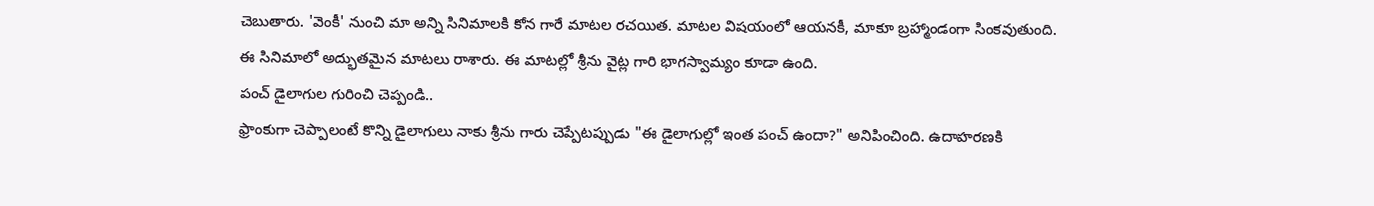చెబుతారు. 'వెంకీ' నుంచి మా అన్ని సినిమాలకి కోన గారే మాటల రచయిత. మాటల విషయంలో ఆయనకీ, మాకూ బ్రహ్మాండంగా సింకవుతుంది. ఈ సినిమాలో అద్భుతమైన మాటలు రాశారు. ఈ మాటల్లో శ్రీను వైట్ల గారి భాగస్వామ్యం కూడా ఉంది.
పంచ్ డైలాగుల గురించి చెప్పండి..
ఫ్రాంకుగా చెప్పాలంటే కొన్ని డైలాగులు నాకు శ్రీను గారు చెప్పేటప్పుడు "ఈ డైలాగుల్లో ఇంత పంచ్ ఉందా?" అనిపించింది. ఉదాహరణకి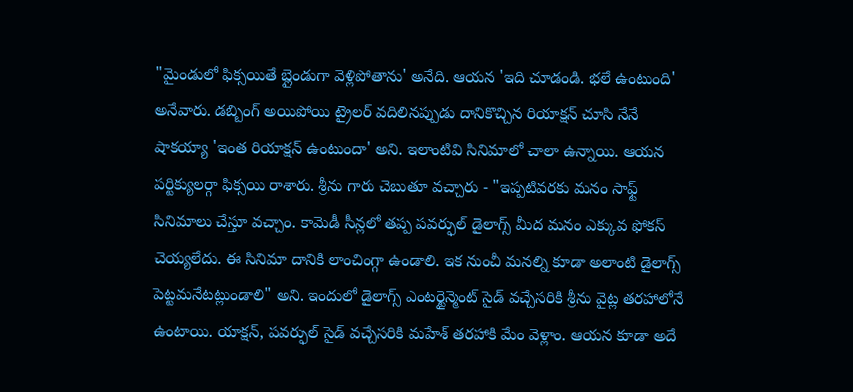"మైండులో ఫిక్సయితే బ్లైండుగా వెళ్లిపోతాను' అనేది. ఆయన 'ఇది చూడండి. భలే ఉంటుంది' అనేవారు. డబ్బింగ్ అయిపోయి ట్రైలర్ వదిలినప్పుడు దానికొచ్చిన రియాక్షన్ చూసి నేనే షాకయ్యా 'ఇంత రియాక్షన్ ఉంటుందా' అని. ఇలాంటివి సినిమాలో చాలా ఉన్నాయి. ఆయన పర్టిక్యులర్గా ఫిక్సయి రాశారు. శ్రీను గారు చెబుతూ వచ్చారు - "ఇప్పటివరకు మనం సాఫ్ట్ సినిమాలు చేస్తూ వచ్చాం. కామెడీ సీన్లలో తప్ప పవర్ఫుల్ డైలాగ్స్ మీద మనం ఎక్కువ ఫోకస్ చెయ్యలేదు. ఈ సినిమా దానికి లాంచింగ్గా ఉండాలి. ఇక నుంచీ మనల్ని కూడా అలాంటి డైలాగ్స్ పెట్టమనేటట్లుండాలి" అని. ఇందులో డైలాగ్స్ ఎంటర్టైన్మెంట్ సైడ్ వచ్చేసరికి శ్రీను వైట్ల తరహాలోనే ఉంటాయి. యాక్షన్, పవర్ఫుల్ సైడ్ వచ్చేసరికి మహేశ్ తరహాకి మేం వెళ్లాం. ఆయన కూడా అదే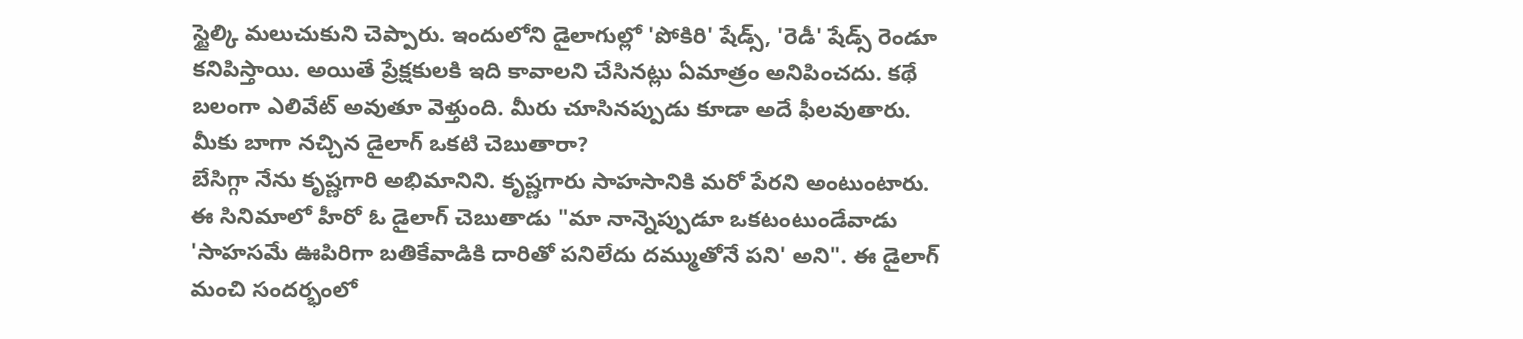స్టైల్కి మలుచుకుని చెప్పారు. ఇందులోని డైలాగుల్లో 'పోకిరి' షేడ్స్, 'రెడీ' షేడ్స్ రెండూ కనిపిస్తాయి. అయితే ప్రేక్షకులకి ఇది కావాలని చేసినట్లు ఏమాత్రం అనిపించదు. కథే బలంగా ఎలివేట్ అవుతూ వెళ్తుంది. మీరు చూసినప్పుడు కూడా అదే ఫీలవుతారు.
మీకు బాగా నచ్చిన డైలాగ్ ఒకటి చెబుతారా?
బేసిగ్గా నేను కృష్ణగారి అభిమానిని. కృష్ణగారు సాహసానికి మరో పేరని అంటుంటారు. ఈ సినిమాలో హీరో ఓ డైలాగ్ చెబుతాడు "మా నాన్నెప్పుడూ ఒకటంటుండేవాడు 'సాహసమే ఊపిరిగా బతికేవాడికి దారితో పనిలేదు దమ్ముతోనే పని' అని". ఈ డైలాగ్ మంచి సందర్భంలో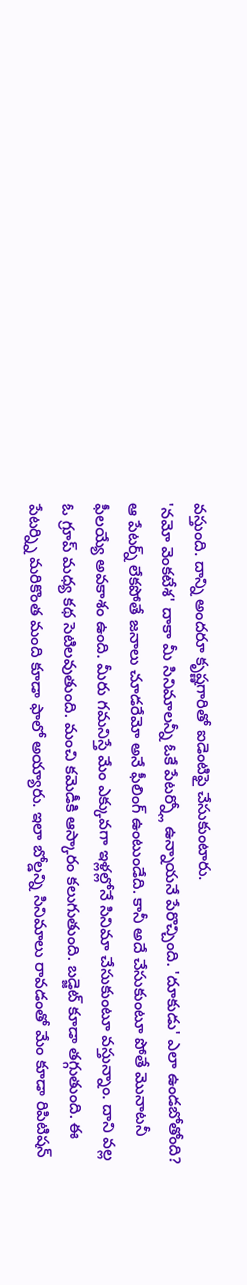వస్తుంది. దాన్ని అందరూ కృష్ణగారితో ఐడెంటిఫై చేసుకుంటారు.
'నమో వెంకటేశ' దాకా మీ సినిమాలన్నీ ఓకే పేటర్న్లో ఉన్నాయనే పేరొచ్చింది. 'దూకుడు' ఎలా ఉండబోతోంది?
ఆ పేటర్న్ లేకపోతే జనాలు చూడరేమో అనే ఫీలింగ్ ఉంటుండేది. కానీ అదే చేసుకుంటూ పోతే మొనాటనీ ఫీలయ్యే అవకాశం ఉంది. మీరు గమనిస్తే మేం ఎక్కువగా ఇళ్లల్లోనే సినిమా చేసుకుంటూ వస్తున్నాం. దాని వల్ల ఓ గ్రూప్ మధ్య కథ సెటిలవుతుంది. మంచి కమెడీకి ఆస్కారం కలుగుతుంది. బడ్జెట్ కూడా తగ్గుతుంది. ఈ పేటర్న్ని మరికొంత మంది కూడా ఫాలో అయ్యారు. ఇలా బోల్డన్ని సినిమాలు రావడంతో మేం కూడా రిపిటిషన్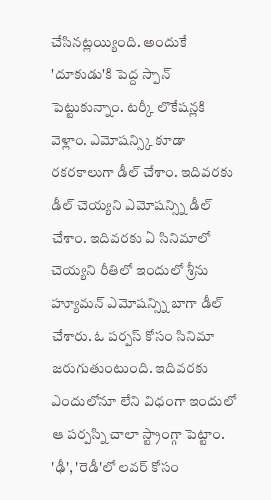చేసినట్లయ్యింది. అందుకే 'దూకుడు'కి పెద్ద స్పాన్ పెట్టుకున్నాం. టర్కీ లొకేషన్లకి వెళ్లాం. ఎమోషన్స్కి కూడా రకరకాలుగా డీల్ చేశాం. ఇదివరకు డీల్ చెయ్యని ఎమోషన్స్ని డీల్ చేశాం. ఇదివరకు ఏ సినిమాలో చెయ్యని రీతిలో ఇందులో శ్రీను హ్యూమన్ ఎమోషన్స్ని బాగా డీల్ చేశారు. ఓ పర్పస్ కోసం సినిమా జరుగుతుంటుంది. ఇదివరకు ఎందులోనూ లేని విధంగా ఇందులో ఆ పర్పస్ని చాలా స్ట్రాంగ్గా పెట్టాం. 'ఢీ', 'రెడీ'లో లవర్ కోసం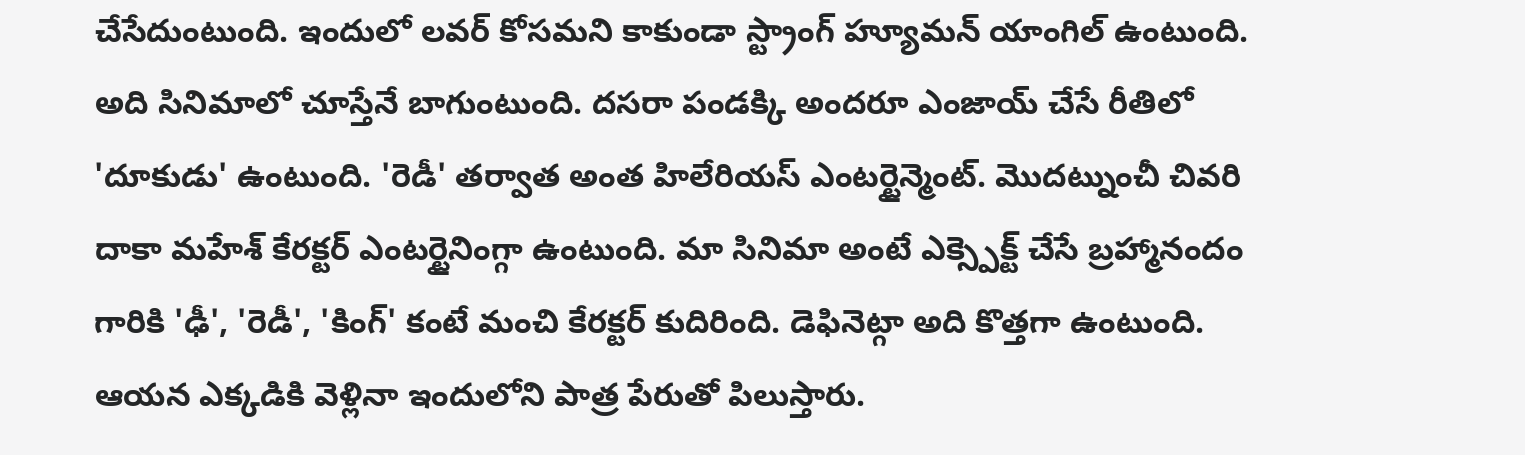చేసేదుంటుంది. ఇందులో లవర్ కోసమని కాకుండా స్ట్రాంగ్ హ్యూమన్ యాంగిల్ ఉంటుంది. అది సినిమాలో చూస్తేనే బాగుంటుంది. దసరా పండక్కి అందరూ ఎంజాయ్ చేసే రీతిలో 'దూకుడు' ఉంటుంది. 'రెడీ' తర్వాత అంత హిలేరియస్ ఎంటర్టైన్మెంట్. మొదట్నుంచీ చివరి దాకా మహేశ్ కేరక్టర్ ఎంటర్టైనింగ్గా ఉంటుంది. మా సినిమా అంటే ఎక్స్పెక్ట్ చేసే బ్రహ్మానందం గారికి 'ఢీ', 'రెడీ', 'కింగ్' కంటే మంచి కేరక్టర్ కుదిరింది. డెఫినెట్గా అది కొత్తగా ఉంటుంది. ఆయన ఎక్కడికి వెళ్లినా ఇందులోని పాత్ర పేరుతో పిలుస్తారు.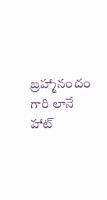బ్రహ్మానందం గారి లానే హాట్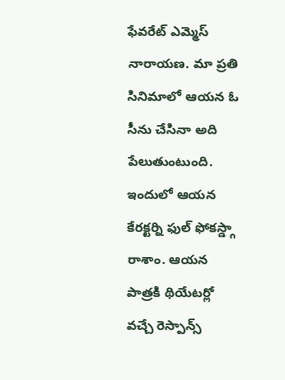ఫేవరేట్ ఎమ్మెస్ నారాయణ. మా ప్రతి సినిమాలో ఆయన ఓ సీను చేసినా అది పేలుతుంటుంది. ఇందులో ఆయన కేరక్టర్ని ఫుల్ ఫోకస్డ్గా రాశాం. ఆయన పాత్రకి థియేటర్లో వచ్చే రెస్పాన్స్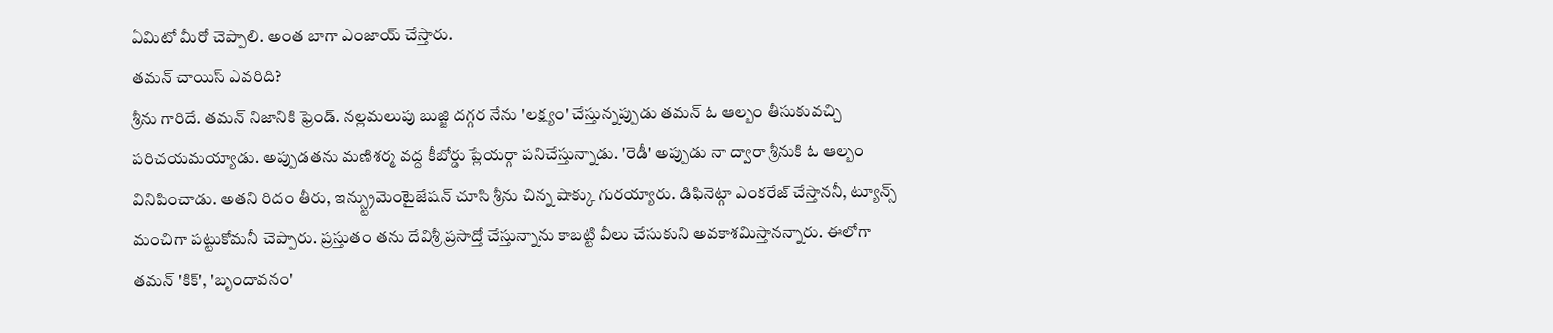ఏమిటో మీరో చెప్పాలి. అంత బాగా ఎంజాయ్ చేస్తారు.
తమన్ చాయిస్ ఎవరిది?
శ్రీను గారిదే. తమన్ నిజానికి ఫ్రెండ్. నల్లమలుపు బుజ్జి దగ్గర నేను 'లక్ష్యం' చేస్తున్నప్పుడు తమన్ ఓ ఆల్బం తీసుకువచ్చి పరిచయమయ్యాడు. అప్పుడతను మణిశర్మ వద్ద కీబోర్డు ప్లేయర్గా పనిచేస్తున్నాడు. 'రెడీ' అప్పుడు నా ద్వారా శ్రీనుకి ఓ ఆల్బం వినిపించాడు. అతని రిదం తీరు, ఇన్స్ట్రుమెంటైజేషన్ చూసి శ్రీను చిన్న షాక్కు గురయ్యారు. డిఫినెట్గా ఎంకరేజ్ చేస్తాననీ, ట్యూన్స్ మంచిగా పట్టుకోమనీ చెప్పారు. ప్రస్తుతం తను దేవిశ్రీ ప్రసాద్తో చేస్తున్నాను కాబట్టి వీలు చేసుకుని అవకాశమిస్తానన్నారు. ఈలోగా తమన్ 'కిక్', 'బృందావనం'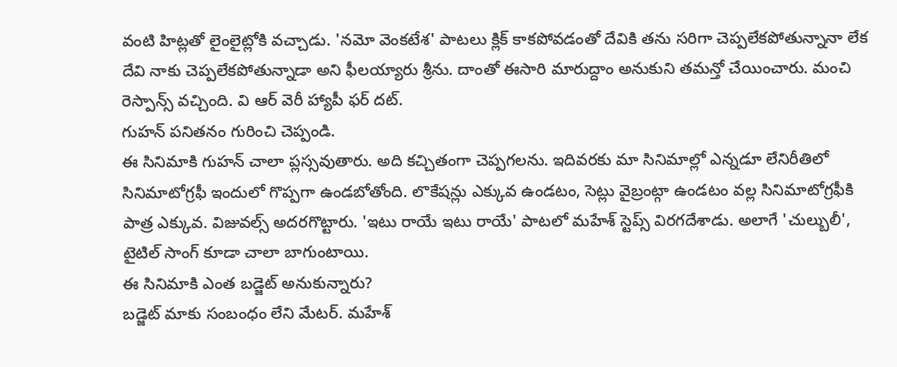వంటి హిట్లతో లైంలైట్లోకి వచ్చాడు. 'నమో వెంకటేశ' పాటలు క్లిక్ కాకపోవడంతో దేవికి తను సరిగా చెప్పలేకపోతున్నానా లేక దేవి నాకు చెప్పలేకపోతున్నాడా అని ఫీలయ్యారు శ్రీను. దాంతో ఈసారి మారుద్దాం అనుకుని తమన్తో చేయించారు. మంచి రెస్పాన్స్ వచ్చింది. వి ఆర్ వెరీ హ్యాపీ ఫర్ దట్.
గుహన్ పనితనం గురించి చెప్పండి.
ఈ సినిమాకి గుహన్ చాలా ప్లస్సవుతారు. అది కచ్చితంగా చెప్పగలను. ఇదివరకు మా సినిమాల్లో ఎన్నడూ లేనిరీతిలో సినిమాటోగ్రఫీ ఇందులో గొప్పగా ఉండబోతోంది. లొకేషన్లు ఎక్కువ ఉండటం, సెట్లు వైబ్రంట్గా ఉండటం వల్ల సినిమాటోగ్రఫీకి పాత్ర ఎక్కువ. విజువల్స్ అదరగొట్టారు. 'ఇటు రాయే ఇటు రాయే' పాటలో మహేశ్ స్టెప్స్ విరగదేశాడు. అలాగే 'చుల్బులీ', టైటిల్ సాంగ్ కూడా చాలా బాగుంటాయి.
ఈ సినిమాకి ఎంత బడ్జెట్ అనుకున్నారు?
బడ్జెట్ మాకు సంబంధం లేని మేటర్. మహేశ్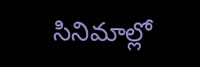సినిమాల్లో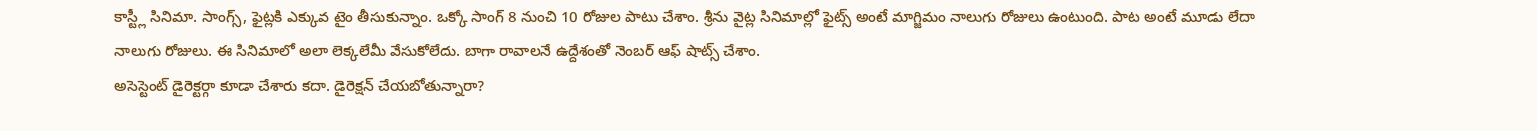కాస్ట్లీ సినిమా. సాంగ్స్, ఫైట్లకి ఎక్కువ టైం తీసుకున్నాం. ఒక్కో సాంగ్ 8 నుంచి 10 రోజుల పాటు చేశాం. శ్రీను వైట్ల సినిమాల్లో ఫైట్స్ అంటే మాగ్జిమం నాలుగు రోజులు ఉంటుంది. పాట అంటే మూడు లేదా నాలుగు రోజులు. ఈ సినిమాలో అలా లెక్కలేమీ వేసుకోలేదు. బాగా రావాలనే ఉద్దేశంతో నెంబర్ ఆఫ్ షాట్స్ చేశాం.
అసెస్టెంట్ డైరెక్టర్గా కూడా చేశారు కదా. డైరెక్షన్ చేయబోతున్నారా?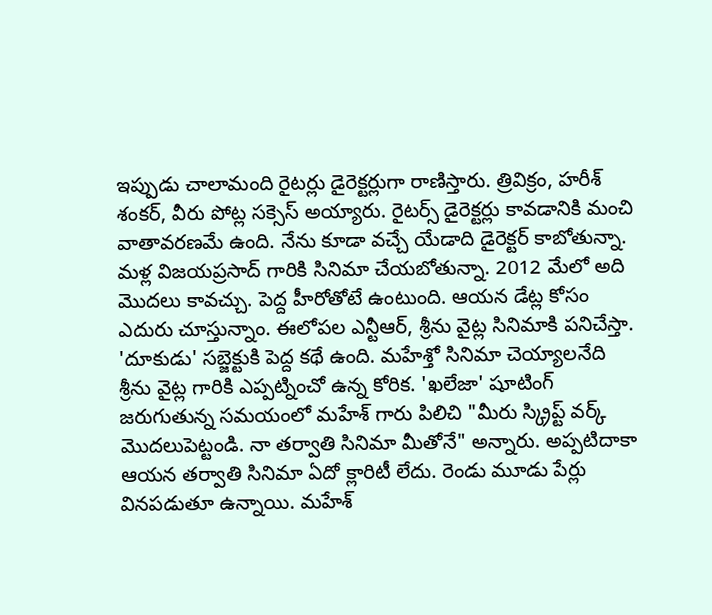ఇప్పుడు చాలామంది రైటర్లు డైరెక్టర్లుగా రాణిస్తారు. త్రివిక్రం, హరీశ్ శంకర్, వీరు పోట్ల సక్సెస్ అయ్యారు. రైటర్స్ డైరెక్టర్లు కావడానికి మంచి వాతావరణమే ఉంది. నేను కూడా వచ్చే యేడాది డైరెక్టర్ కాబోతున్నా. మళ్ల విజయప్రసాద్ గారికి సినిమా చేయబోతున్నా. 2012 మేలో అది మొదలు కావచ్చు. పెద్ద హీరోతోటే ఉంటుంది. ఆయన డేట్ల కోసం ఎదురు చూస్తున్నాం. ఈలోపల ఎన్టీఆర్, శ్రీను వైట్ల సినిమాకి పనిచేస్తా.
'దూకుడు' సబ్జెక్టుకి పెద్ద కథే ఉంది. మహేశ్తో సినిమా చెయ్యాలనేది శ్రీను వైట్ల గారికి ఎప్పట్నించో ఉన్న కోరిక. 'ఖలేజా' షూటింగ్ జరుగుతున్న సమయంలో మహేశ్ గారు పిలిచి "మీరు స్క్రిప్ట్ వర్క్ మొదలుపెట్టండి. నా తర్వాతి సినిమా మీతోనే" అన్నారు. అప్పటిదాకా ఆయన తర్వాతి సినిమా ఏదో క్లారిటీ లేదు. రెండు మూడు పేర్లు వినపడుతూ ఉన్నాయి. మహేశ్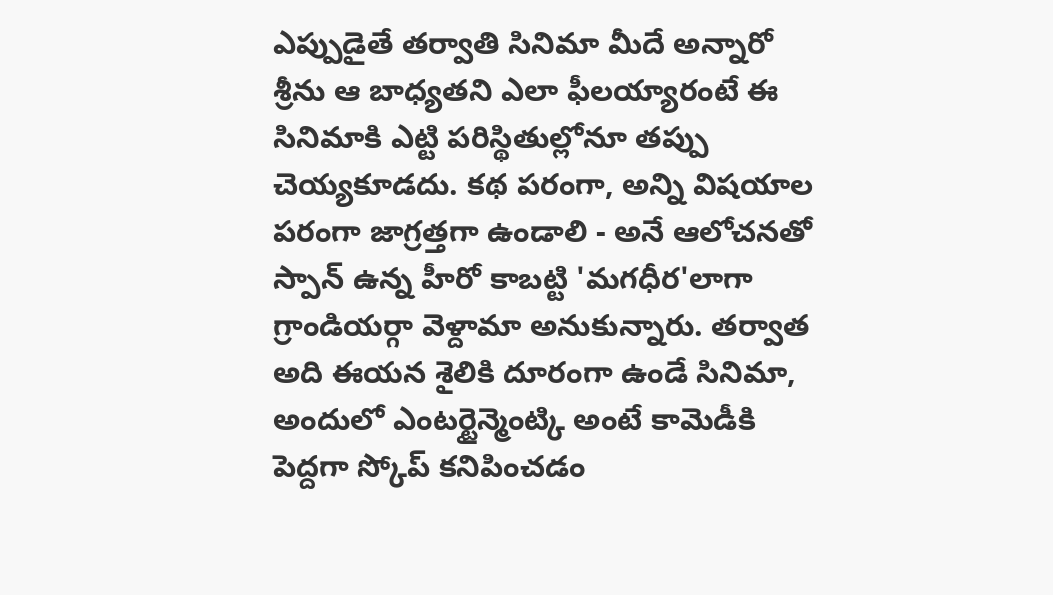ఎప్పుడైతే తర్వాతి సినిమా మీదే అన్నారో శ్రీను ఆ బాధ్యతని ఎలా ఫీలయ్యారంటే ఈ సినిమాకి ఎట్టి పరిస్థితుల్లోనూ తప్పు చెయ్యకూడదు. కథ పరంగా, అన్ని విషయాల పరంగా జాగ్రత్తగా ఉండాలి - అనే ఆలోచనతో స్పాన్ ఉన్న హీరో కాబట్టి 'మగధీర'లాగా గ్రాండియర్గా వెళ్దామా అనుకున్నారు. తర్వాత అది ఈయన శైలికి దూరంగా ఉండే సినిమా, అందులో ఎంటర్టైన్మెంట్కి అంటే కామెడీకి పెద్దగా స్కోప్ కనిపించడం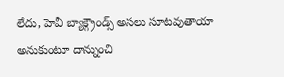లేదు, హెవీ బ్యాక్గ్రౌండ్స్ అసలు సూటవుతాయా అనుకుంటూ దాన్నుంచి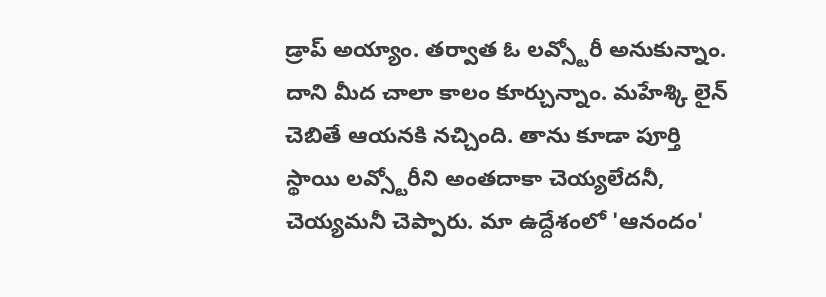డ్రాప్ అయ్యాం. తర్వాత ఓ లవ్స్టోరీ అనుకున్నాం. దాని మీద చాలా కాలం కూర్చున్నాం. మహేశ్కి లైన్ చెబితే ఆయనకి నచ్చింది. తాను కూడా పూర్తి స్థాయి లవ్స్టోరీని అంతదాకా చెయ్యలేదనీ, చెయ్యమనీ చెప్పారు. మా ఉద్దేశంలో 'ఆనందం'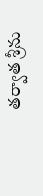తర్వాత శ్రీను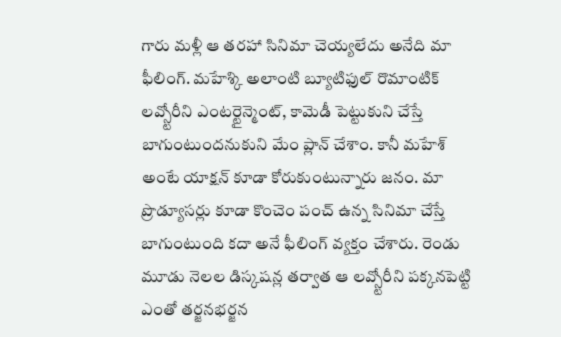గారు మళ్లీ ఆ తరహా సినిమా చెయ్యలేదు అనేది మా ఫీలింగ్. మహేశ్కి అలాంటి బ్యూటిఫుల్ రొమాంటిక్ లవ్స్టోరీని ఎంటర్టైన్మెంట్, కామెడీ పెట్టుకుని చేస్తే బాగుంటుందనుకుని మేం ప్లాన్ చేశాం. కానీ మహేశ్ అంటే యాక్షన్ కూడా కోరుకుంటున్నారు జనం. మా ప్రొడ్యూసర్లు కూడా కొంచెం పంచ్ ఉన్న సినిమా చేస్తే బాగుంటుంది కదా అనే ఫీలింగ్ వ్యక్తం చేశారు. రెండు మూడు నెలల డిస్కషన్ల తర్వాత ఆ లవ్స్టోరీని పక్కనపెట్టి ఎంతో తర్జనభర్జన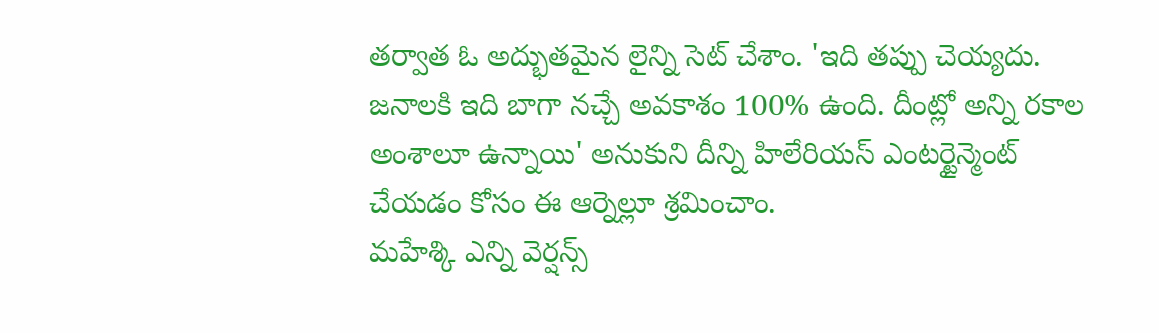తర్వాత ఓ అద్భుతమైన లైన్ని సెట్ చేశాం. 'ఇది తప్పు చెయ్యదు. జనాలకి ఇది బాగా నచ్చే అవకాశం 100% ఉంది. దీంట్లో అన్ని రకాల అంశాలూ ఉన్నాయి' అనుకుని దీన్ని హిలేరియస్ ఎంటర్టైన్మెంట్ చేయడం కోసం ఈ ఆర్నెల్లూ శ్రమించాం.
మహేశ్కి ఎన్ని వెర్షన్స్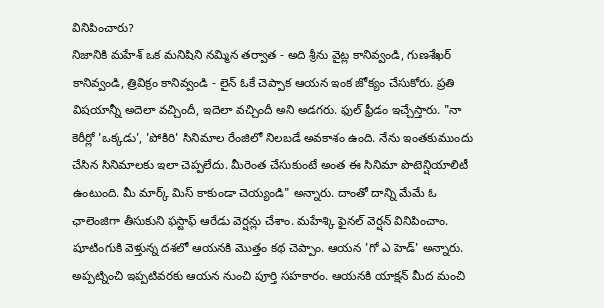వినిపించారు?
నిజానికి మహేశ్ ఒక మనిషిని నమ్మిన తర్వాత - అది శ్రీను వైట్ల కానివ్వండి, గుణశేఖర్ కానివ్వండి, త్రివిక్రం కానివ్వండి - లైన్ ఓకే చెప్పాక ఆయన ఇంక జోక్యం చేసుకోరు. ప్రతి విషయాన్నీ అదెలా వచ్చిందీ, ఇదెలా వచ్చిందీ అని అడగరు. ఫుల్ ఫ్రీడం ఇచ్చేస్తారు. "నా కెరీర్లో 'ఒక్కడు', 'పోకిరి' సినిమాల రేంజిలో నిలబడే అవకాశం ఉంది. నేను ఇంతకుముందు చేసిన సినిమాలకు ఇలా చెప్పలేదు. మీరెంత చేసుకుంటే అంత ఈ సినిమా పొటెన్షియాలిటీ ఉంటుంది. మీ మార్క్ మిస్ కాకుండా చెయ్యండి" అన్నారు. దాంతో దాన్ని మేమే ఓ ఛాలెంజిగా తీసుకుని ఫస్టాఫ్ ఆరేడు వెర్షన్లు చేశాం. మహేశ్కి ఫైనల్ వెర్షన్ వినిపించాం. షూటింగుకి వెళ్తున్న దశలో ఆయనకి మొత్తం కథ చెప్పాం. ఆయన 'గో ఎ హెడ్' అన్నారు. అప్పట్నించి ఇప్పటివరకు ఆయన నుంచి పూర్తి సహకారం. ఆయనకి యాక్షన్ మీద మంచి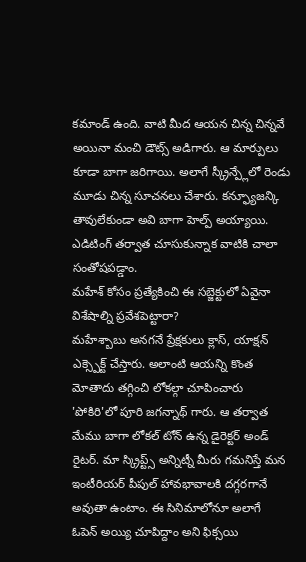కమాండ్ ఉంది. వాటి మీద ఆయన చిన్న చిన్నవే అయినా మంచి డౌట్స్ అడిగారు. ఆ మార్పులు కూడా బాగా జరిగాయి. అలాగే స్క్రీన్ప్లేలో రెండు మూడు చిన్న సూచనలు చేశారు. కన్ఫ్యూజన్కి తావులేకుండా అవి బాగా హెల్ప్ అయ్యాయి. ఎడిటింగ్ తర్వాత చూసుకున్నాక వాటికి చాలా సంతోషపడ్డాం.
మహేశ్ కోసం ప్రత్యేకించి ఈ సబ్జెక్టులో ఏవైనా విశేషాల్ని ప్రవేశపెట్టారా?
మహేశ్బాబు అనగనే ప్రేక్షకులు క్లాస్, యాక్షన్ ఎక్స్పెక్ట్ చేస్తారు. అలాంటి ఆయన్ని కొంత మోతాదు తగ్గించి లోకల్గా చూపించారు 'పోకిరి'లో పూరి జగన్నాథ్ గారు. ఆ తర్వాత మేము బాగా లోకల్ టోన్ ఉన్న డైరెక్టర్ అండ్ రైటర్. మా స్క్రిప్ట్స్ అన్నిట్నీ మీరు గమనిస్తే మన ఇంటీరియర్ పీపుల్ హావభావాలకి దగ్గరగానే అవుతా ఉంటాం. ఈ సినిమాలోనూ అలాగే ఓపెన్ అయ్యి చూపిద్దాం అని ఫిక్సయి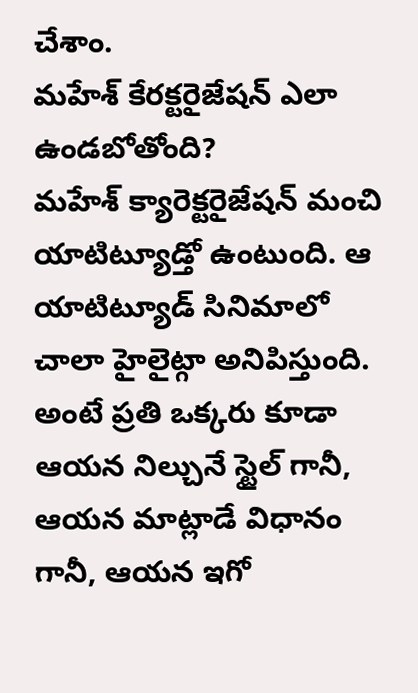చేశాం.
మహేశ్ కేరక్టరైజేషన్ ఎలా ఉండబోతోంది?
మహేశ్ క్యారెక్టరైజేషన్ మంచి యాటిట్యూడ్తో ఉంటుంది. ఆ యాటిట్యూడ్ సినిమాలో చాలా హైలైట్గా అనిపిస్తుంది. అంటే ప్రతి ఒక్కరు కూడా ఆయన నిల్చునే స్టైల్ గానీ, ఆయన మాట్లాడే విధానం గానీ, ఆయన ఇగో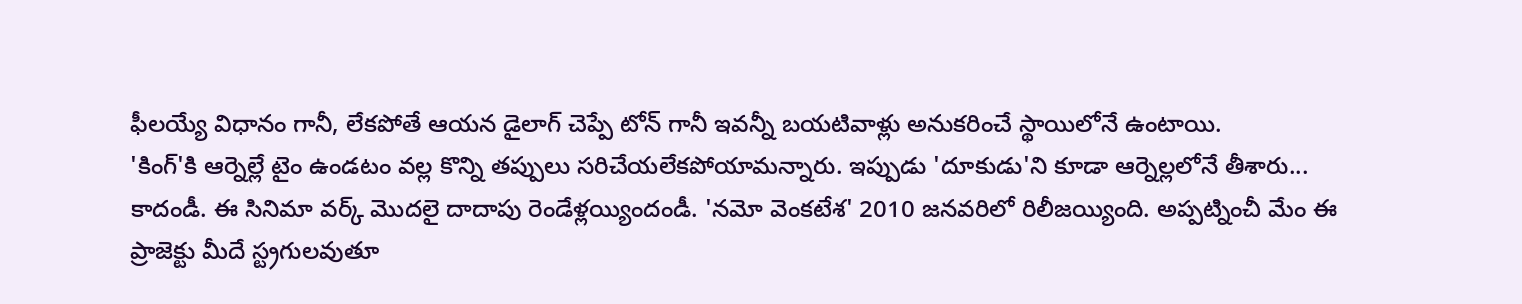ఫీలయ్యే విధానం గానీ, లేకపోతే ఆయన డైలాగ్ చెప్పే టోన్ గానీ ఇవన్నీ బయటివాళ్లు అనుకరించే స్థాయిలోనే ఉంటాయి.
'కింగ్'కి ఆర్నెల్లే టైం ఉండటం వల్ల కొన్ని తప్పులు సరిచేయలేకపోయామన్నారు. ఇప్పుడు 'దూకుడు'ని కూడా ఆర్నెల్లలోనే తీశారు...
కాదండీ. ఈ సినిమా వర్క్ మొదలై దాదాపు రెండేళ్లయ్యిందండీ. 'నమో వెంకటేశ' 2010 జనవరిలో రిలీజయ్యింది. అప్పట్నించీ మేం ఈ ప్రాజెక్టు మీదే స్ట్రగులవుతూ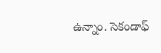ఉన్నాం. సెకండాఫ్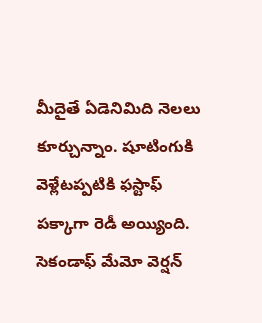మీదైతే ఏడెనిమిది నెలలు కూర్చున్నాం. షూటింగుకి వెళ్లేటప్పటికి ఫస్టాఫ్ పక్కాగా రెడీ అయ్యింది. సెకండాఫ్ మేమో వెర్షన్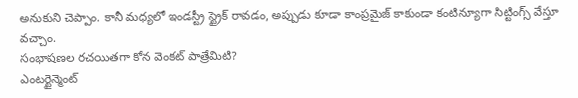అనుకుని చెప్పాం. కానీ మధ్యలో ఇండస్ట్రీ స్ట్రైక్ రావడం, అప్పుడు కూడా కాంప్రమైజ్ కాకుండా కంటిన్యూగా సిట్టింగ్స్ వేస్తూ వచ్చాం.
సంభాషణల రచయితగా కోన వెంకట్ పాత్రేమిటి?
ఎంటర్టైన్మెంట్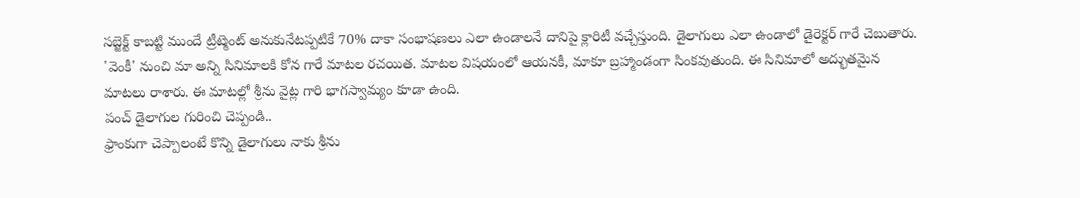సబ్జెక్ట్ కాబట్టి ముందే ట్రీట్మెంట్ అనుకునేటప్పటికే 70% దాకా సంభాషణలు ఎలా ఉండాలనే దానిపై క్లారిటీ వచ్చేస్తుంది. డైలాగులు ఎలా ఉండాలో డైరెక్టర్ గారే చెబుతారు. 'వెంకీ' నుంచి మా అన్ని సినిమాలకి కోన గారే మాటల రచయిత. మాటల విషయంలో ఆయనకీ, మాకూ బ్రహ్మాండంగా సింకవుతుంది. ఈ సినిమాలో అద్భుతమైన మాటలు రాశారు. ఈ మాటల్లో శ్రీను వైట్ల గారి భాగస్వామ్యం కూడా ఉంది.
పంచ్ డైలాగుల గురించి చెప్పండి..
ఫ్రాంకుగా చెప్పాలంటే కొన్ని డైలాగులు నాకు శ్రీను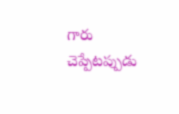గారు చెప్పేటప్పుడు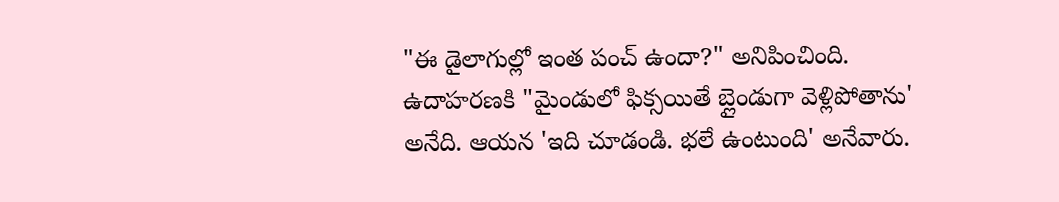"ఈ డైలాగుల్లో ఇంత పంచ్ ఉందా?" అనిపించింది. ఉదాహరణకి "మైండులో ఫిక్సయితే బ్లైండుగా వెళ్లిపోతాను' అనేది. ఆయన 'ఇది చూడండి. భలే ఉంటుంది' అనేవారు.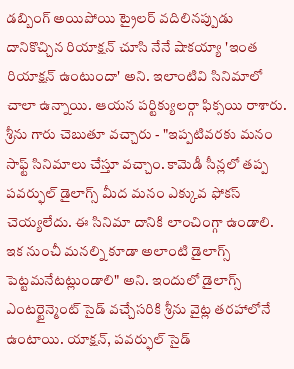డబ్బింగ్ అయిపోయి ట్రైలర్ వదిలినప్పుడు దానికొచ్చిన రియాక్షన్ చూసి నేనే షాకయ్యా 'ఇంత రియాక్షన్ ఉంటుందా' అని. ఇలాంటివి సినిమాలో చాలా ఉన్నాయి. ఆయన పర్టిక్యులర్గా ఫిక్సయి రాశారు. శ్రీను గారు చెబుతూ వచ్చారు - "ఇప్పటివరకు మనం సాఫ్ట్ సినిమాలు చేస్తూ వచ్చాం. కామెడీ సీన్లలో తప్ప పవర్ఫుల్ డైలాగ్స్ మీద మనం ఎక్కువ ఫోకస్ చెయ్యలేదు. ఈ సినిమా దానికి లాంచింగ్గా ఉండాలి. ఇక నుంచీ మనల్ని కూడా అలాంటి డైలాగ్స్ పెట్టమనేటట్లుండాలి" అని. ఇందులో డైలాగ్స్ ఎంటర్టైన్మెంట్ సైడ్ వచ్చేసరికి శ్రీను వైట్ల తరహాలోనే ఉంటాయి. యాక్షన్, పవర్ఫుల్ సైడ్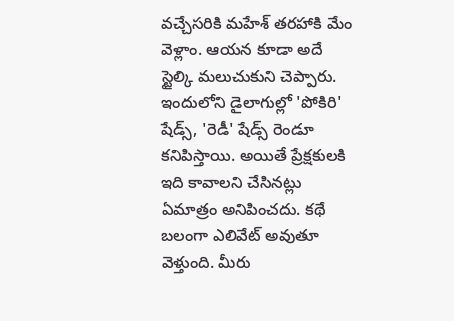వచ్చేసరికి మహేశ్ తరహాకి మేం వెళ్లాం. ఆయన కూడా అదే స్టైల్కి మలుచుకుని చెప్పారు. ఇందులోని డైలాగుల్లో 'పోకిరి' షేడ్స్, 'రెడీ' షేడ్స్ రెండూ కనిపిస్తాయి. అయితే ప్రేక్షకులకి ఇది కావాలని చేసినట్లు ఏమాత్రం అనిపించదు. కథే బలంగా ఎలివేట్ అవుతూ వెళ్తుంది. మీరు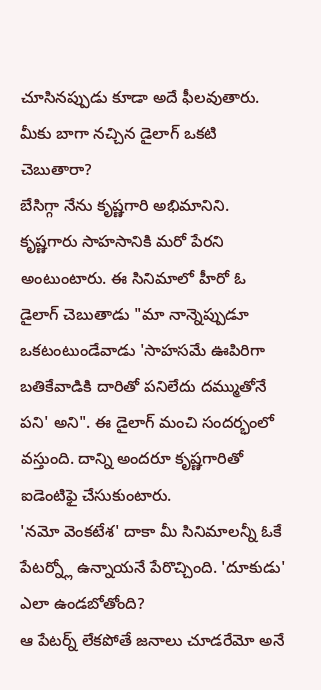చూసినప్పుడు కూడా అదే ఫీలవుతారు.
మీకు బాగా నచ్చిన డైలాగ్ ఒకటి చెబుతారా?
బేసిగ్గా నేను కృష్ణగారి అభిమానిని. కృష్ణగారు సాహసానికి మరో పేరని అంటుంటారు. ఈ సినిమాలో హీరో ఓ డైలాగ్ చెబుతాడు "మా నాన్నెప్పుడూ ఒకటంటుండేవాడు 'సాహసమే ఊపిరిగా బతికేవాడికి దారితో పనిలేదు దమ్ముతోనే పని' అని". ఈ డైలాగ్ మంచి సందర్భంలో వస్తుంది. దాన్ని అందరూ కృష్ణగారితో ఐడెంటిఫై చేసుకుంటారు.
'నమో వెంకటేశ' దాకా మీ సినిమాలన్నీ ఓకే పేటర్న్లో ఉన్నాయనే పేరొచ్చింది. 'దూకుడు' ఎలా ఉండబోతోంది?
ఆ పేటర్న్ లేకపోతే జనాలు చూడరేమో అనే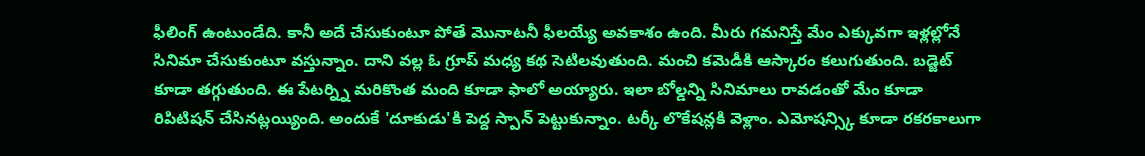ఫీలింగ్ ఉంటుండేది. కానీ అదే చేసుకుంటూ పోతే మొనాటనీ ఫీలయ్యే అవకాశం ఉంది. మీరు గమనిస్తే మేం ఎక్కువగా ఇళ్లల్లోనే సినిమా చేసుకుంటూ వస్తున్నాం. దాని వల్ల ఓ గ్రూప్ మధ్య కథ సెటిలవుతుంది. మంచి కమెడీకి ఆస్కారం కలుగుతుంది. బడ్జెట్ కూడా తగ్గుతుంది. ఈ పేటర్న్ని మరికొంత మంది కూడా ఫాలో అయ్యారు. ఇలా బోల్డన్ని సినిమాలు రావడంతో మేం కూడా రిపిటిషన్ చేసినట్లయ్యింది. అందుకే 'దూకుడు'కి పెద్ద స్పాన్ పెట్టుకున్నాం. టర్కీ లొకేషన్లకి వెళ్లాం. ఎమోషన్స్కి కూడా రకరకాలుగా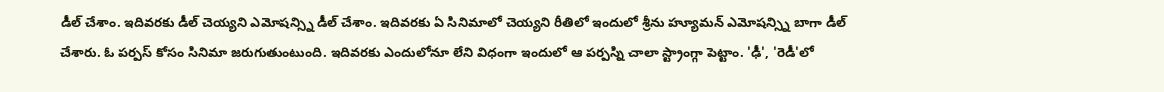డీల్ చేశాం. ఇదివరకు డీల్ చెయ్యని ఎమోషన్స్ని డీల్ చేశాం. ఇదివరకు ఏ సినిమాలో చెయ్యని రీతిలో ఇందులో శ్రీను హ్యూమన్ ఎమోషన్స్ని బాగా డీల్ చేశారు. ఓ పర్పస్ కోసం సినిమా జరుగుతుంటుంది. ఇదివరకు ఎందులోనూ లేని విధంగా ఇందులో ఆ పర్పస్ని చాలా స్ట్రాంగ్గా పెట్టాం. 'ఢీ', 'రెడీ'లో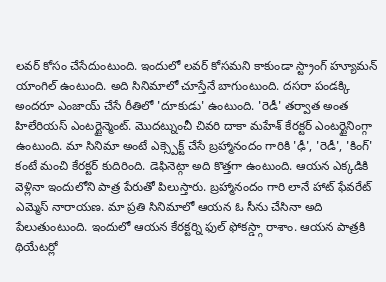లవర్ కోసం చేసేదుంటుంది. ఇందులో లవర్ కోసమని కాకుండా స్ట్రాంగ్ హ్యూమన్ యాంగిల్ ఉంటుంది. అది సినిమాలో చూస్తేనే బాగుంటుంది. దసరా పండక్కి అందరూ ఎంజాయ్ చేసే రీతిలో 'దూకుడు' ఉంటుంది. 'రెడీ' తర్వాత అంత హిలేరియస్ ఎంటర్టైన్మెంట్. మొదట్నుంచీ చివరి దాకా మహేశ్ కేరక్టర్ ఎంటర్టైనింగ్గా ఉంటుంది. మా సినిమా అంటే ఎక్స్పెక్ట్ చేసే బ్రహ్మానందం గారికి 'ఢీ', 'రెడీ', 'కింగ్' కంటే మంచి కేరక్టర్ కుదిరింది. డెఫినెట్గా అది కొత్తగా ఉంటుంది. ఆయన ఎక్కడికి వెళ్లినా ఇందులోని పాత్ర పేరుతో పిలుస్తారు. బ్రహ్మానందం గారి లానే హాట్ ఫేవరేట్ ఎమ్మెస్ నారాయణ. మా ప్రతి సినిమాలో ఆయన ఓ సీను చేసినా అది పేలుతుంటుంది. ఇందులో ఆయన కేరక్టర్ని ఫుల్ ఫోకస్డ్గా రాశాం. ఆయన పాత్రకి థియేటర్లో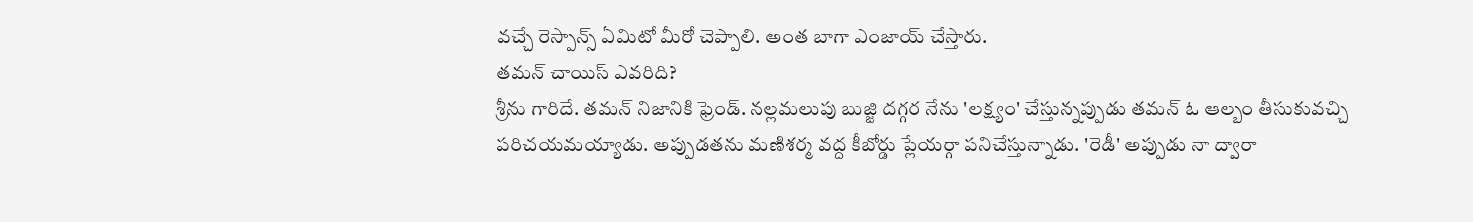వచ్చే రెస్పాన్స్ ఏమిటో మీరో చెప్పాలి. అంత బాగా ఎంజాయ్ చేస్తారు.
తమన్ చాయిస్ ఎవరిది?
శ్రీను గారిదే. తమన్ నిజానికి ఫ్రెండ్. నల్లమలుపు బుజ్జి దగ్గర నేను 'లక్ష్యం' చేస్తున్నప్పుడు తమన్ ఓ ఆల్బం తీసుకువచ్చి పరిచయమయ్యాడు. అప్పుడతను మణిశర్మ వద్ద కీబోర్డు ప్లేయర్గా పనిచేస్తున్నాడు. 'రెడీ' అప్పుడు నా ద్వారా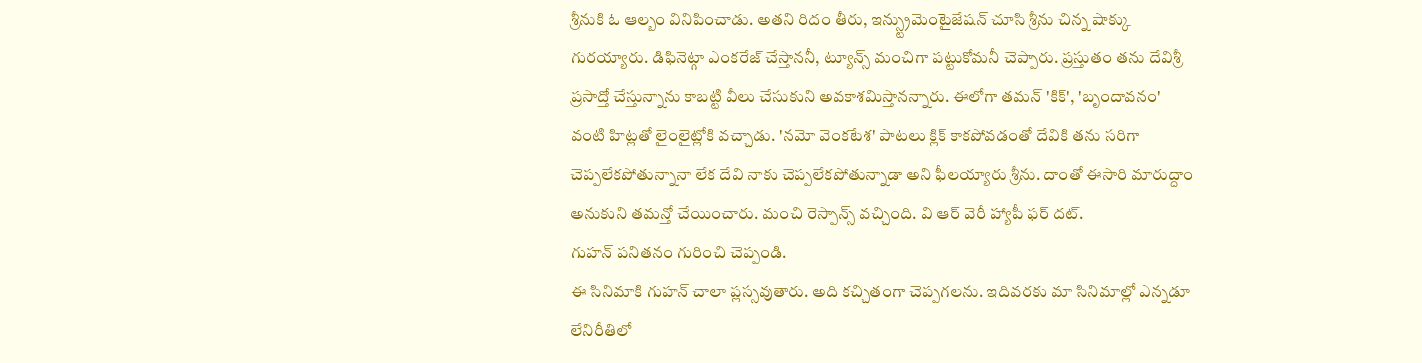శ్రీనుకి ఓ ఆల్బం వినిపించాడు. అతని రిదం తీరు, ఇన్స్ట్రుమెంటైజేషన్ చూసి శ్రీను చిన్న షాక్కు గురయ్యారు. డిఫినెట్గా ఎంకరేజ్ చేస్తాననీ, ట్యూన్స్ మంచిగా పట్టుకోమనీ చెప్పారు. ప్రస్తుతం తను దేవిశ్రీ ప్రసాద్తో చేస్తున్నాను కాబట్టి వీలు చేసుకుని అవకాశమిస్తానన్నారు. ఈలోగా తమన్ 'కిక్', 'బృందావనం' వంటి హిట్లతో లైంలైట్లోకి వచ్చాడు. 'నమో వెంకటేశ' పాటలు క్లిక్ కాకపోవడంతో దేవికి తను సరిగా చెప్పలేకపోతున్నానా లేక దేవి నాకు చెప్పలేకపోతున్నాడా అని ఫీలయ్యారు శ్రీను. దాంతో ఈసారి మారుద్దాం అనుకుని తమన్తో చేయించారు. మంచి రెస్పాన్స్ వచ్చింది. వి ఆర్ వెరీ హ్యాపీ ఫర్ దట్.
గుహన్ పనితనం గురించి చెప్పండి.
ఈ సినిమాకి గుహన్ చాలా ప్లస్సవుతారు. అది కచ్చితంగా చెప్పగలను. ఇదివరకు మా సినిమాల్లో ఎన్నడూ లేనిరీతిలో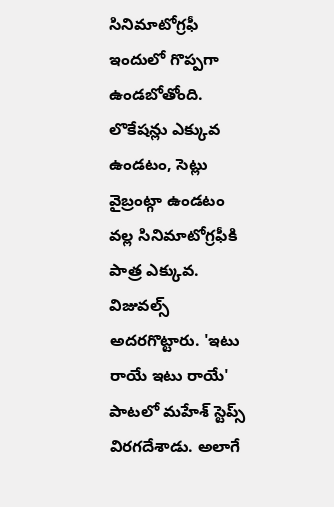సినిమాటోగ్రఫీ ఇందులో గొప్పగా ఉండబోతోంది. లొకేషన్లు ఎక్కువ ఉండటం, సెట్లు వైబ్రంట్గా ఉండటం వల్ల సినిమాటోగ్రఫీకి పాత్ర ఎక్కువ. విజువల్స్ అదరగొట్టారు. 'ఇటు రాయే ఇటు రాయే' పాటలో మహేశ్ స్టెప్స్ విరగదేశాడు. అలాగే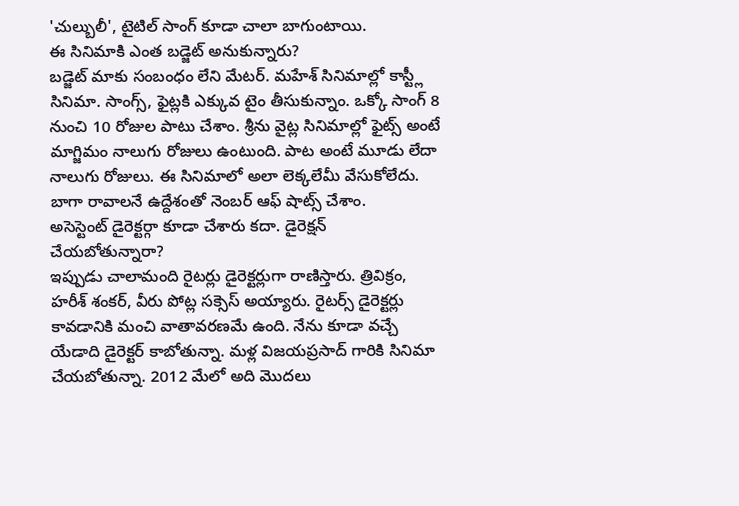'చుల్బులీ', టైటిల్ సాంగ్ కూడా చాలా బాగుంటాయి.
ఈ సినిమాకి ఎంత బడ్జెట్ అనుకున్నారు?
బడ్జెట్ మాకు సంబంధం లేని మేటర్. మహేశ్ సినిమాల్లో కాస్ట్లీ సినిమా. సాంగ్స్, ఫైట్లకి ఎక్కువ టైం తీసుకున్నాం. ఒక్కో సాంగ్ 8 నుంచి 10 రోజుల పాటు చేశాం. శ్రీను వైట్ల సినిమాల్లో ఫైట్స్ అంటే మాగ్జిమం నాలుగు రోజులు ఉంటుంది. పాట అంటే మూడు లేదా నాలుగు రోజులు. ఈ సినిమాలో అలా లెక్కలేమీ వేసుకోలేదు. బాగా రావాలనే ఉద్దేశంతో నెంబర్ ఆఫ్ షాట్స్ చేశాం.
అసెస్టెంట్ డైరెక్టర్గా కూడా చేశారు కదా. డైరెక్షన్ చేయబోతున్నారా?
ఇప్పుడు చాలామంది రైటర్లు డైరెక్టర్లుగా రాణిస్తారు. త్రివిక్రం, హరీశ్ శంకర్, వీరు పోట్ల సక్సెస్ అయ్యారు. రైటర్స్ డైరెక్టర్లు కావడానికి మంచి వాతావరణమే ఉంది. నేను కూడా వచ్చే యేడాది డైరెక్టర్ కాబోతున్నా. మళ్ల విజయప్రసాద్ గారికి సినిమా చేయబోతున్నా. 2012 మేలో అది మొదలు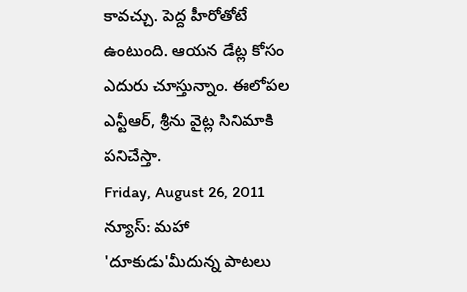కావచ్చు. పెద్ద హీరోతోటే ఉంటుంది. ఆయన డేట్ల కోసం ఎదురు చూస్తున్నాం. ఈలోపల ఎన్టీఆర్, శ్రీను వైట్ల సినిమాకి పనిచేస్తా.
Friday, August 26, 2011
న్యూస్: మహా 'దూకుడు'మీదున్న పాటలు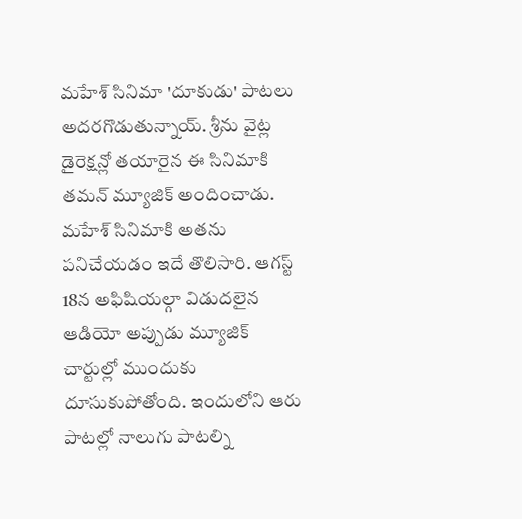మహేశ్ సినిమా 'దూకుడు' పాటలు అదరగొడుతున్నాయ్. శ్రీను వైట్ల డైరెక్షన్లో తయారైన ఈ సినిమాకి తమన్ మ్యూజిక్ అందించాడు. మహేశ్ సినిమాకి అతను పనిచేయడం ఇదే తొలిసారి. ఆగస్ట్ 18న అఫిషియల్గా విడుదలైన ఆడియో అప్పుడు మ్యూజిక్ చార్టుల్లో ముందుకు దూసుకుపోతోంది. ఇందులోని ఆరు పాటల్లో నాలుగు పాటల్ని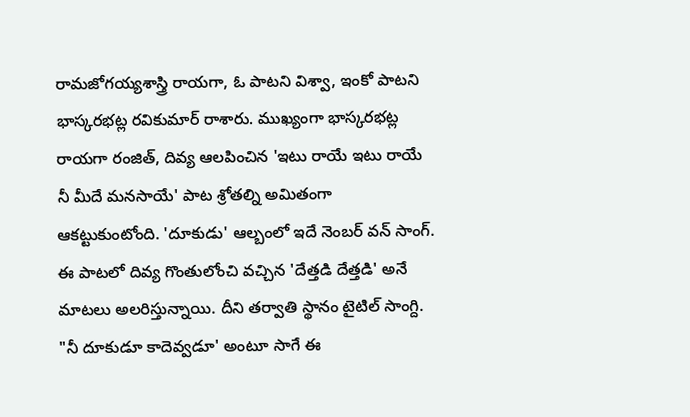రామజోగయ్యశాస్త్రి రాయగా, ఓ పాటని విశ్వా, ఇంకో పాటని భాస్కరభట్ల రవికుమార్ రాశారు. ముఖ్యంగా భాస్కరభట్ల రాయగా రంజిత్, దివ్య ఆలపించిన 'ఇటు రాయే ఇటు రాయే నీ మీదే మనసాయే' పాట శ్రోతల్ని అమితంగా ఆకట్టుకుంటోంది. 'దూకుడు' ఆల్బంలో ఇదే నెంబర్ వన్ సాంగ్. ఈ పాటలో దివ్య గొంతులోంచి వచ్చిన 'దేత్తడి దేత్తడి' అనే మాటలు అలరిస్తున్నాయి. దీని తర్వాతి స్థానం టైటిల్ సాంగ్ది. "నీ దూకుడూ కాదెవ్వడూ' అంటూ సాగే ఈ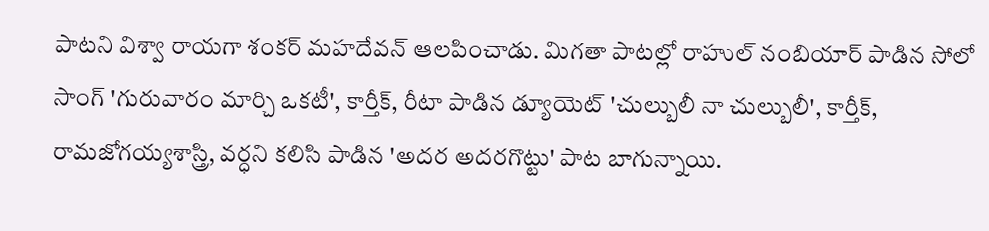పాటని విశ్వా రాయగా శంకర్ మహదేవన్ ఆలపించాడు. మిగతా పాటల్లో రాహుల్ నంబియార్ పాడిన సోలో సాంగ్ 'గురువారం మార్చి ఒకటీ', కార్తీక్, రీటా పాడిన డ్యూయెట్ 'చుల్బులీ నా చుల్బులీ', కార్తీక్, రామజోగయ్యశాస్త్రి, వర్ధని కలిసి పాడిన 'అదర అదరగొట్టు' పాట బాగున్నాయి.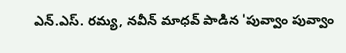ఎన్.ఎస్. రమ్య, నవీన్ మాధవ్ పాడిన 'పువ్వాం పువ్వాం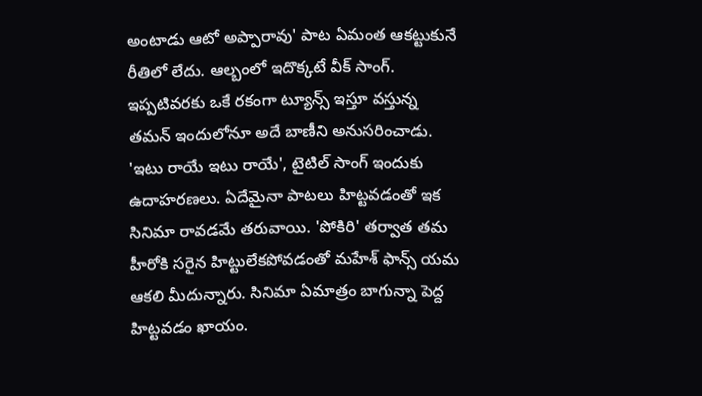అంటాడు ఆటో అప్పారావు' పాట ఏమంత ఆకట్టుకునే రీతిలో లేదు. ఆల్బంలో ఇదొక్కటే వీక్ సాంగ్. ఇప్పటివరకు ఒకే రకంగా ట్యూన్స్ ఇస్తూ వస్తున్న తమన్ ఇందులోనూ అదే బాణీని అనుసరించాడు. 'ఇటు రాయే ఇటు రాయే', టైటిల్ సాంగ్ ఇందుకు ఉదాహరణలు. ఏదేమైనా పాటలు హిట్టవడంతో ఇక సినిమా రావడమే తరువాయి. 'పోకిరి' తర్వాత తమ హీరోకి సరైన హిట్టులేకపోవడంతో మహేశ్ ఫాన్స్ యమ ఆకలి మీదున్నారు. సినిమా ఏమాత్రం బాగున్నా పెద్ద హిట్టవడం ఖాయం.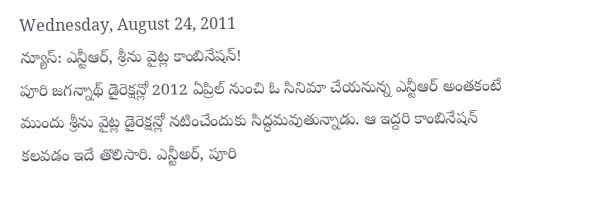Wednesday, August 24, 2011
న్యూస్: ఎన్టీఆర్, శ్రీను వైట్ల కాంబినేషన్!
పూరి జగన్నాథ్ డైరెక్షన్లో 2012 ఏప్రిల్ నుంచి ఓ సినిమా చేయనున్న ఎన్టీఆర్ అంతకంటే ముందు శ్రీను వైట్ల డైరెక్షన్లో నటించేందుకు సిద్ధమవుతున్నాడు. ఆ ఇద్దరి కాంబినేషన్ కలవడం ఇదే తొలిసారి. ఎన్టీఅర్, పూరి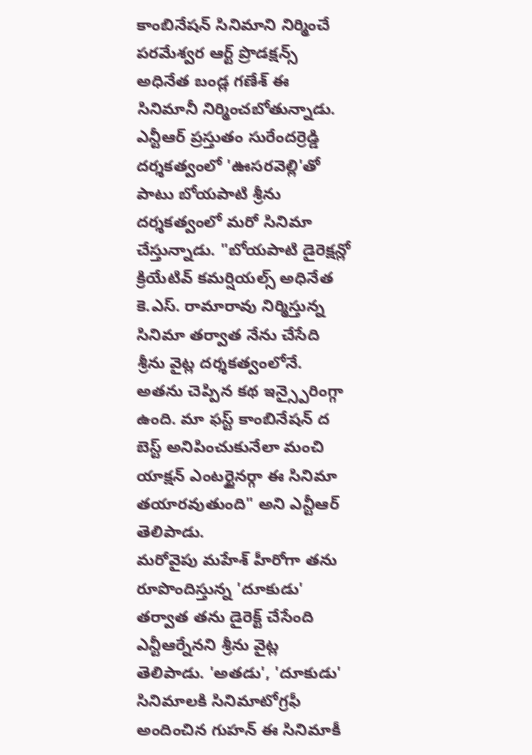కాంబినేషన్ సినిమాని నిర్మించే పరమేశ్వర ఆర్ట్ ప్రొడక్షన్స్ అధినేత బండ్ల గణేశ్ ఈ సినిమానీ నిర్మించబోతున్నాడు.
ఎన్టీఆర్ ప్రస్తుతం సురేందర్రెడ్డి దర్శకత్వంలో 'ఊసరవెల్లి'తో పాటు బోయపాటి శ్రీను దర్శకత్వంలో మరో సినిమా చేస్తున్నాడు. "బోయపాటి డైరెక్షన్లో క్రియేటివ్ కమర్షియల్స్ అధినేత కె.ఎస్. రామారావు నిర్మిస్తున్న సినిమా తర్వాత నేను చేసేది శ్రీను వైట్ల దర్శకత్వంలోనే. అతను చెప్పిన కథ ఇన్స్పైరింగ్గా ఉంది. మా ఫస్ట్ కాంబినేషన్ ద బెస్ట్ అనిపించుకునేలా మంచి యాక్షన్ ఎంటర్టైనర్గా ఈ సినిమా తయారవుతుంది" అని ఎన్టీఆర్ తెలిపాడు.
మరోవైపు మహేశ్ హీరోగా తను రూపొందిస్తున్న 'దూకుడు' తర్వాత తను డైరెక్ట్ చేసేంది ఎన్టీఆర్నేనని శ్రీను వైట్ల తెలిపాడు. 'అతడు', 'దూకుడు' సినిమాలకి సినిమాటోగ్రఫీ అందించిన గుహన్ ఈ సినిమాకీ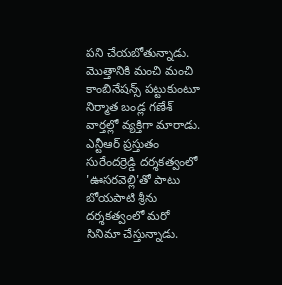పని చేయబోతున్నాడు. మొత్తానికి మంచి మంచి కాంబినేషన్స్ పట్టుకుంటూ నిర్మాత బండ్ల గణేశ్ వార్తల్లో వ్యక్తిగా మారాడు.
ఎన్టీఆర్ ప్రస్తుతం సురేందర్రెడ్డి దర్శకత్వంలో 'ఊసరవెల్లి'తో పాటు బోయపాటి శ్రీను దర్శకత్వంలో మరో సినిమా చేస్తున్నాడు.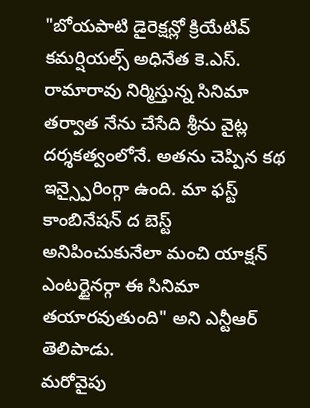"బోయపాటి డైరెక్షన్లో క్రియేటివ్ కమర్షియల్స్ అధినేత కె.ఎస్. రామారావు నిర్మిస్తున్న సినిమా తర్వాత నేను చేసేది శ్రీను వైట్ల దర్శకత్వంలోనే. అతను చెప్పిన కథ ఇన్స్పైరింగ్గా ఉంది. మా ఫస్ట్ కాంబినేషన్ ద బెస్ట్ అనిపించుకునేలా మంచి యాక్షన్ ఎంటర్టైనర్గా ఈ సినిమా తయారవుతుంది" అని ఎన్టీఆర్ తెలిపాడు.
మరోవైపు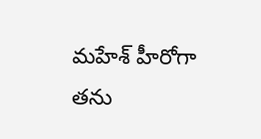మహేశ్ హీరోగా తను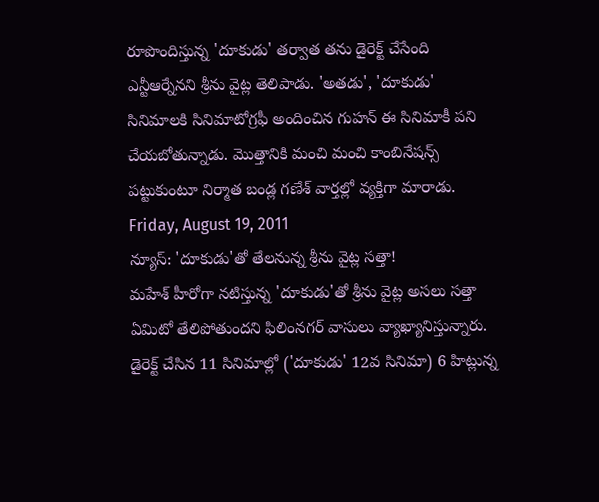రూపొందిస్తున్న 'దూకుడు' తర్వాత తను డైరెక్ట్ చేసేంది ఎన్టీఆర్నేనని శ్రీను వైట్ల తెలిపాడు. 'అతడు', 'దూకుడు' సినిమాలకి సినిమాటోగ్రఫీ అందించిన గుహన్ ఈ సినిమాకీ పని చేయబోతున్నాడు. మొత్తానికి మంచి మంచి కాంబినేషన్స్ పట్టుకుంటూ నిర్మాత బండ్ల గణేశ్ వార్తల్లో వ్యక్తిగా మారాడు.
Friday, August 19, 2011
న్యూస్: 'దూకుడు'తో తేలనున్న శ్రీను వైట్ల సత్తా!
మహేశ్ హీరోగా నటిస్తున్న 'దూకుడు'తో శ్రీను వైట్ల అసలు సత్తా ఏమిటో తేలిపోతుందని ఫిలింనగర్ వాసులు వ్యాఖ్యానిస్తున్నారు. డైరెక్ట్ చేసిన 11 సినిమాల్లో ('దూకుడు' 12వ సినిమా) 6 హిట్లున్న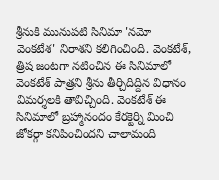శ్రీనుకి మునుపటి సినిమా 'నమో వెంకటేశ' నిరాశని కలిగించింది. వెంకటేశ్, త్రిష జంటగా నటించిన ఈ సినిమాలో వెంకటేశ్ పాత్రని శ్రీను తీర్చిదిద్దిన విధానం విమర్శలకి తావిచ్చింది. వెంకటేశ్ ఈ సినిమాలో బ్రహ్మానందం కేరక్టెర్ని మించి జోకర్గా కనిపించిందని చాలామంది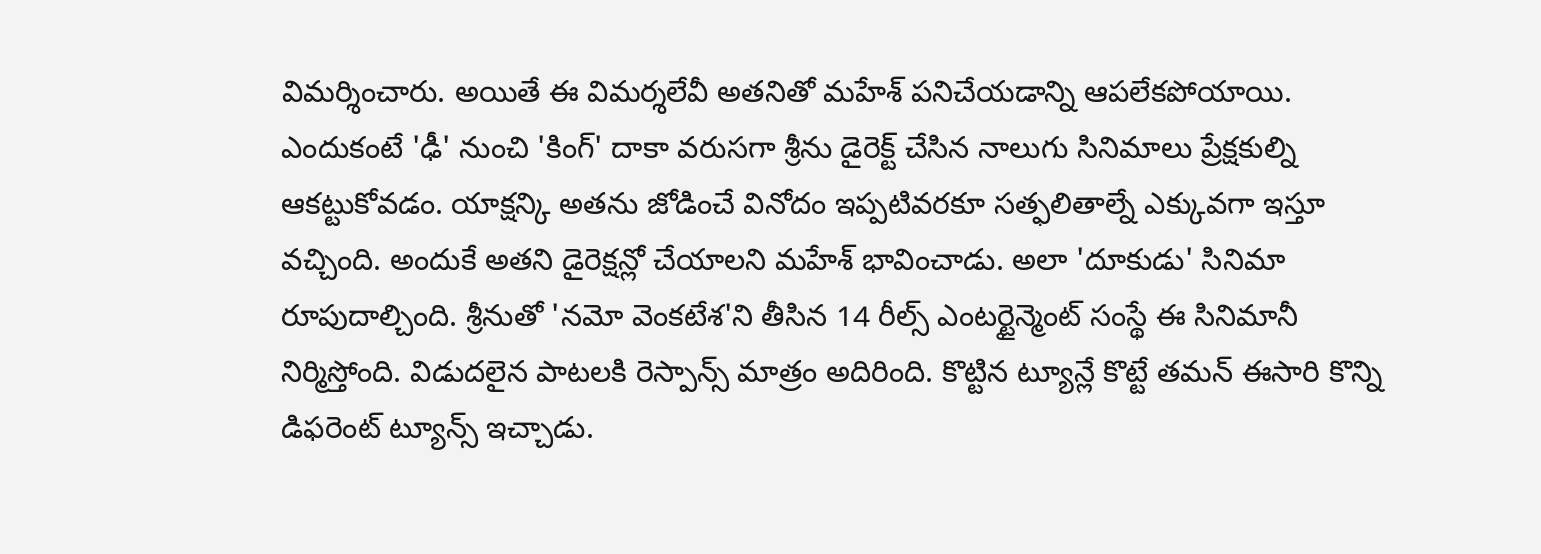విమర్శించారు. అయితే ఈ విమర్శలేవీ అతనితో మహేశ్ పనిచేయడాన్ని ఆపలేకపోయాయి. ఎందుకంటే 'ఢీ' నుంచి 'కింగ్' దాకా వరుసగా శ్రీను డైరెక్ట్ చేసిన నాలుగు సినిమాలు ప్రేక్షకుల్ని ఆకట్టుకోవడం. యాక్షన్కి అతను జోడించే వినోదం ఇప్పటివరకూ సత్ఫలితాల్నే ఎక్కువగా ఇస్తూ వచ్చింది. అందుకే అతని డైరెక్షన్లో చేయాలని మహేశ్ భావించాడు. అలా 'దూకుడు' సినిమా రూపుదాల్చింది. శ్రీనుతో 'నమో వెంకటేశ'ని తీసిన 14 రీల్స్ ఎంటర్టైన్మెంట్ సంస్థే ఈ సినిమానీ నిర్మిస్తోంది. విడుదలైన పాటలకి రెస్పాన్స్ మాత్రం అదిరింది. కొట్టిన ట్యూన్లే కొట్టే తమన్ ఈసారి కొన్ని డిఫరెంట్ ట్యూన్స్ ఇచ్చాడు.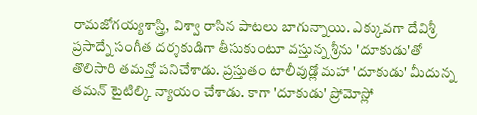రామజోగయ్యశాస్త్రి, విశ్వా రాసిన పాటలు బాగున్నాయి. ఎక్కువగా దేవిశ్రీ ప్రసాద్నే సంగీత దర్శకుడిగా తీసుకుంటూ వస్తున్న శ్రీను 'దూకుడు'తో తొలిసారి తమన్తో పనిచేశాడు. ప్రస్తుతం టాలీవుడ్లో మహా 'దూకుడు' మీదున్న తమన్ టైటిల్కి న్యాయం చేశాడు. కాగా 'దూకుడు' ప్రోమోస్లో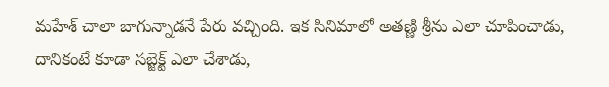మహేశ్ చాలా బాగున్నాడనే పేరు వచ్చింది. ఇక సినిమాలో అతణ్ణి శ్రీను ఎలా చూపించాడు, దానికంటే కూడా సబ్జెక్ట్ ఎలా చేశాడు,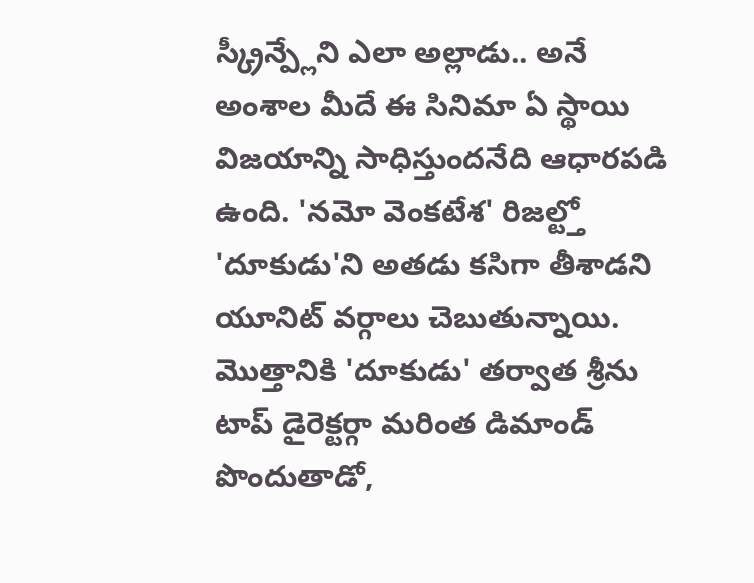స్క్రీన్ప్లేని ఎలా అల్లాడు.. అనే అంశాల మీదే ఈ సినిమా ఏ స్థాయి విజయాన్ని సాధిస్తుందనేది ఆధారపడి ఉంది. 'నమో వెంకటేశ' రిజల్ట్తో 'దూకుడు'ని అతడు కసిగా తీశాడని యూనిట్ వర్గాలు చెబుతున్నాయి. మొత్తానికి 'దూకుడు' తర్వాత శ్రీను టాప్ డైరెక్టర్గా మరింత డిమాండ్ పొందుతాడో,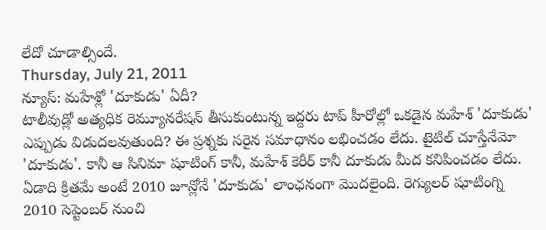లేదో చూడాల్సిందే.
Thursday, July 21, 2011
న్యూస్: మహేశ్లో 'దూకుడు' ఏదీ?
టాలీవుడ్లో అత్యధిక రెమ్యూనరేషన్ తీసుకుంటున్న ఇద్దరు టాప్ హీరోల్లో ఒకడైన మహేశ్ 'దూకుడు' ఎప్పుడు విడుదలవుతుంది? ఈ ప్రశ్నకు సరైన సమాధానం లభించడం లేదు. టైటిల్ చూస్తేనేమో 'దూకుడు'. కానీ ఆ సినిమా షూటింగ్ కానీ, మహేశ్ కెరీర్ కానీ దూకుడు మీద కనిపించడం లేదు. ఏడాది క్రితమే అంటే 2010 జూన్లోనే 'దూకుడు' లాంఛనంగా మొదలైంది. రెగ్యులర్ షూటింగ్ని 2010 సెప్టెంబర్ నుంచి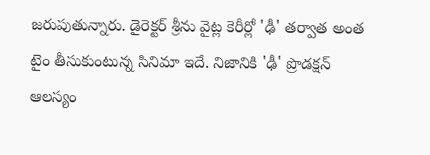జరుపుతున్నారు. డైరెక్టర్ శ్రీను వైట్ల కెరీర్లో 'ఢీ' తర్వాత అంత టైం తీసుకుంటున్న సినిమా ఇదే. నిజానికి 'ఢీ' ప్రొడక్షన్ ఆలస్యం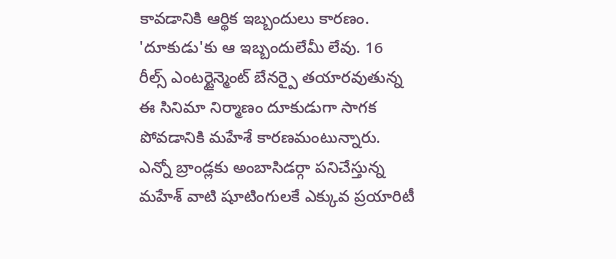కావడానికి ఆర్థిక ఇబ్బందులు కారణం. 'దూకుడు'కు ఆ ఇబ్బందులేమీ లేవు. 16 రీల్స్ ఎంటర్టైన్మెంట్ బేనర్పై తయారవుతున్న ఈ సినిమా నిర్మాణం దూకుడుగా సాగక పోవడానికి మహేశే కారణమంటున్నారు. ఎన్నో బ్రాండ్లకు అంబాసిడర్గా పనిచేస్తున్న మహేశ్ వాటి షూటింగులకే ఎక్కువ ప్రయారిటీ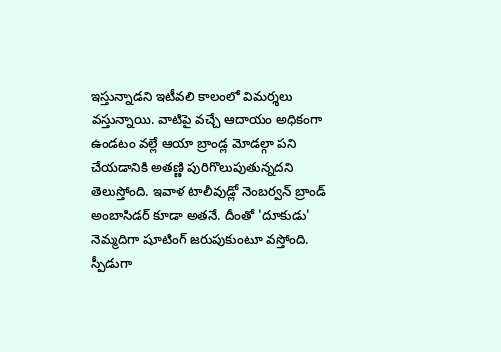ఇస్తున్నాడని ఇటీవలి కాలంలో విమర్శలు వస్తున్నాయి. వాటిపై వచ్చే ఆదాయం అధికంగా ఉండటం వల్లే ఆయా బ్రాండ్ల మోడల్గా పని చేయడానికి అతణ్ణి పురిగొలుపుతున్నదని తెలుస్తోంది. ఇవాళ టాలీవుడ్లో నెంబర్వన్ బ్రాండ్ అంబాసిడర్ కూడా అతనే. దీంతో 'దూకుడు' నెమ్మదిగా షూటింగ్ జరుపుకుంటూ వస్తోంది. స్పీడుగా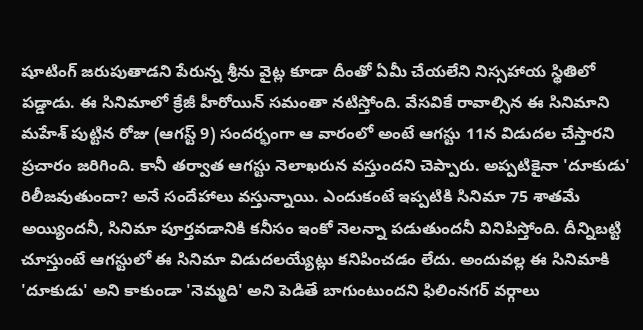షూటింగ్ జరుపుతాడని పేరున్న శ్రీను వైట్ల కూడా దీంతో ఏమీ చేయలేని నిస్సహాయ స్థితిలో పడ్డాడు. ఈ సినిమాలో క్రేజీ హీరోయిన్ సమంతా నటిస్తోంది. వేసవికే రావాల్సిన ఈ సినిమాని మహేశ్ పుట్టిన రోజు (ఆగస్ట్ 9) సందర్భంగా ఆ వారంలో అంటే ఆగస్టు 11న విడుదల చేస్తారని ప్రచారం జరిగింది. కానీ తర్వాత ఆగస్టు నెలాఖరున వస్తుందని చెప్పారు. అప్పటికైనా 'దూకుడు' రిలీజవుతుందా? అనే సందేహాలు వస్తున్నాయి. ఎందుకంటే ఇప్పటికి సినిమా 75 శాతమే అయ్యిందనీ, సినిమా పూర్తవడానికి కనీసం ఇంకో నెలన్నా పడుతుందనీ వినిపిస్తోంది. దీన్నిబట్టి చూస్తుంటే ఆగస్టులో ఈ సినిమా విడుదలయ్యేట్లు కనిపించడం లేదు. అందువల్ల ఈ సినిమాకి 'దూకుడు' అని కాకుండా 'నెమ్మది' అని పెడితే బాగుంటుందని ఫిలింనగర్ వర్గాలు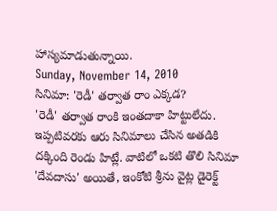హాస్యమాడుతున్నాయి.
Sunday, November 14, 2010
సినిమా: 'రెడీ' తర్వాత రాం ఎక్కడ?
'రెడీ' తర్వాత రాంకి ఇంతదాకా హిట్టులేదు. ఇప్పటివరకు ఆరు సినిమాలు చేసిన అతడికి దక్కింది రెండు హిట్లే. వాటిలో ఒకటి తొలి సినిమా 'దేవదాసు' అయితే, ఇంకోటి శ్రీను వైట్ల డైరెక్ట్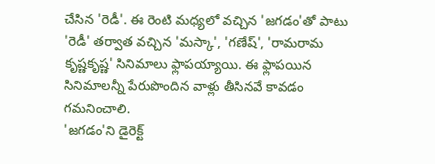చేసిన 'రెడీ'. ఈ రెంటి మధ్యలో వచ్చిన 'జగడం'తో పాటు 'రెడీ' తర్వాత వచ్చిన 'మస్కా', 'గణేష్', 'రామరామ కృష్ణకృష్ణ' సినిమాలు ఫ్లాపయ్యాయి. ఈ ఫ్లాపయిన సినిమాలన్నీ పేరుపొందిన వాళ్లు తీసినవే కావడం గమనించాలి.
'జగడం'ని డైరెక్ట్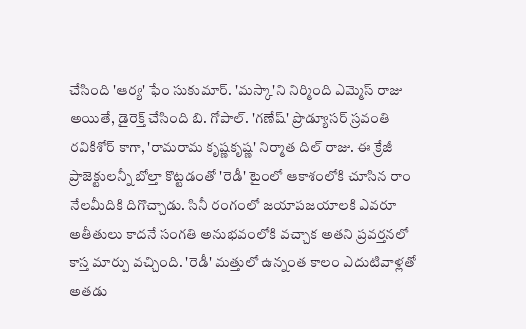చేసింది 'ఆర్య' ఫేం సుకుమార్. 'మస్కా'ని నిర్మింది ఎమ్మెస్ రాజు అయితే, డైరెక్త్ చేసింది బి. గోపాల్. 'గణేష్' ప్రొడ్యూసర్ స్రవంతి రవికిశోర్ కాగా, 'రామరామ కృష్ణకృష్ణ' నిర్మాత దిల్ రాజు. ఈ క్రేజీ ప్రాజెక్టులన్నీ బోల్తా కొట్టడంతో 'రెడీ' టైంలో ఆకాశంలోకి చూసిన రాం నేలమీదికి దిగొచ్చాడు. సినీ రంగంలో జయాపజయాలకి ఎవరూ అతీతులు కాదనే సంగతి అనుభవంలోకి వచ్చాక అతని ప్రవర్తనలో కాస్త మార్పు వచ్చింది. 'రెడీ' మత్తులో ఉన్నంత కాలం ఎదుటివాళ్లతో అతడు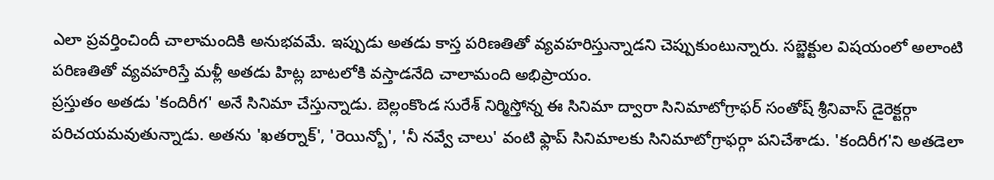ఎలా ప్రవర్తించిందీ చాలామందికి అనుభవమే. ఇప్పుడు అతడు కాస్త పరిణతితో వ్యవహరిస్తున్నాడని చెప్పుకుంటున్నారు. సబ్జెక్టుల విషయంలో అలాంటి పరిణతితో వ్యవహరిస్తే మళ్లీ అతడు హిట్ల బాటలోకి వస్తాడనేది చాలామంది అభిప్రాయం.
ప్రస్తుతం అతడు 'కందిరీగ' అనే సినిమా చేస్తున్నాడు. బెల్లంకొండ సురేశ్ నిర్మిస్తోన్న ఈ సినిమా ద్వారా సినిమాటోగ్రాఫర్ సంతోష్ శ్రీనివాస్ డైరెక్టర్గా పరిచయమవుతున్నాడు. అతను 'ఖతర్నాక్', 'రెయిన్బో', 'నీ నవ్వే చాలు' వంటి ఫ్లాప్ సినిమాలకు సినిమాటోగ్రాఫర్గా పనిచేశాడు. 'కందిరీగ'ని అతడెలా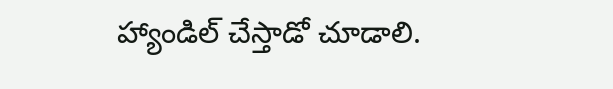హ్యాండిల్ చేస్తాడో చూడాలి.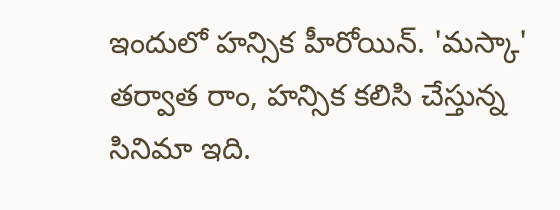ఇందులో హన్సిక హీరోయిన్. 'మస్కా' తర్వాత రాం, హన్సిక కలిసి చేస్తున్న సినిమా ఇది.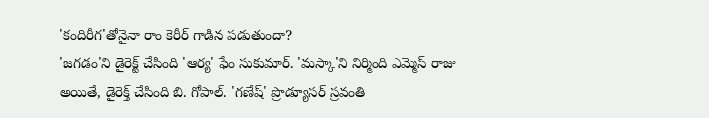'కందిరీగ'తోనైనా రాం కెరీర్ గాడిన పడుతుందా?
'జగడం'ని డైరెక్ట్ చేసింది 'ఆర్య' ఫేం సుకుమార్. 'మస్కా'ని నిర్మింది ఎమ్మెస్ రాజు అయితే, డైరెక్త్ చేసింది బి. గోపాల్. 'గణేష్' ప్రొడ్యూసర్ స్రవంతి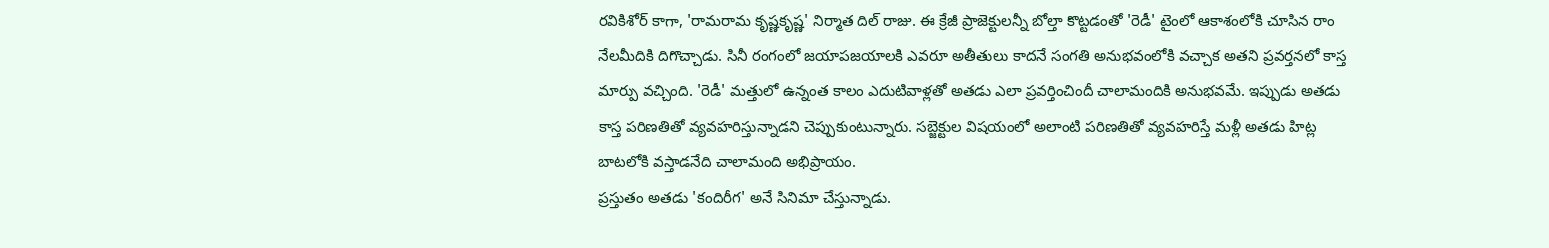రవికిశోర్ కాగా, 'రామరామ కృష్ణకృష్ణ' నిర్మాత దిల్ రాజు. ఈ క్రేజీ ప్రాజెక్టులన్నీ బోల్తా కొట్టడంతో 'రెడీ' టైంలో ఆకాశంలోకి చూసిన రాం నేలమీదికి దిగొచ్చాడు. సినీ రంగంలో జయాపజయాలకి ఎవరూ అతీతులు కాదనే సంగతి అనుభవంలోకి వచ్చాక అతని ప్రవర్తనలో కాస్త మార్పు వచ్చింది. 'రెడీ' మత్తులో ఉన్నంత కాలం ఎదుటివాళ్లతో అతడు ఎలా ప్రవర్తించిందీ చాలామందికి అనుభవమే. ఇప్పుడు అతడు కాస్త పరిణతితో వ్యవహరిస్తున్నాడని చెప్పుకుంటున్నారు. సబ్జెక్టుల విషయంలో అలాంటి పరిణతితో వ్యవహరిస్తే మళ్లీ అతడు హిట్ల బాటలోకి వస్తాడనేది చాలామంది అభిప్రాయం.
ప్రస్తుతం అతడు 'కందిరీగ' అనే సినిమా చేస్తున్నాడు.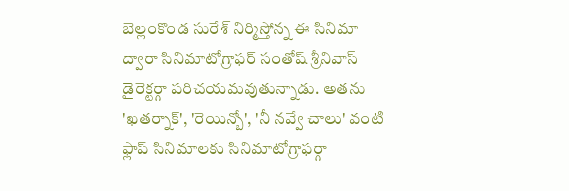బెల్లంకొండ సురేశ్ నిర్మిస్తోన్న ఈ సినిమా ద్వారా సినిమాటోగ్రాఫర్ సంతోష్ శ్రీనివాస్ డైరెక్టర్గా పరిచయమవుతున్నాడు. అతను 'ఖతర్నాక్', 'రెయిన్బో', 'నీ నవ్వే చాలు' వంటి ఫ్లాప్ సినిమాలకు సినిమాటోగ్రాఫర్గా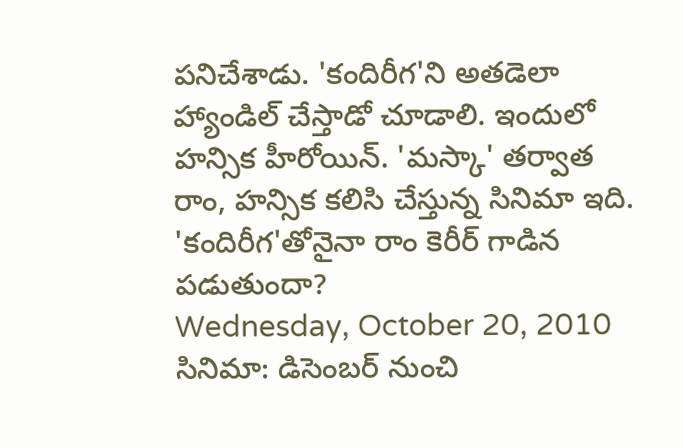పనిచేశాడు. 'కందిరీగ'ని అతడెలా హ్యాండిల్ చేస్తాడో చూడాలి. ఇందులో హన్సిక హీరోయిన్. 'మస్కా' తర్వాత రాం, హన్సిక కలిసి చేస్తున్న సినిమా ఇది. 'కందిరీగ'తోనైనా రాం కెరీర్ గాడిన పడుతుందా?
Wednesday, October 20, 2010
సినిమా: డిసెంబర్ నుంచి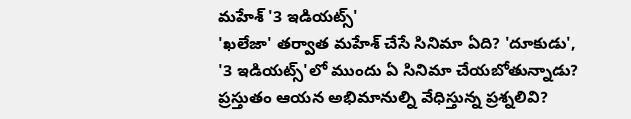మహేశ్ '3 ఇడియట్స్'
'ఖలేజా' తర్వాత మహేశ్ చేసే సినిమా ఏది? 'దూకుడు', '3 ఇడియట్స్'లో ముందు ఏ సినిమా చేయబోతున్నాడు? ప్రస్తుతం ఆయన అభిమానుల్ని వేధిస్తున్న ప్రశ్నలివి?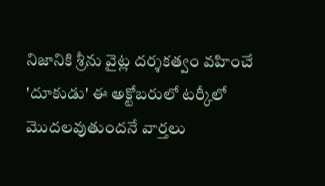నిజానికి శ్రీను వైట్ల దర్శకత్వం వహించే 'దూకుడు' ఈ అక్టోబరులో టర్కీలో మొదలవుతుందనే వార్తలు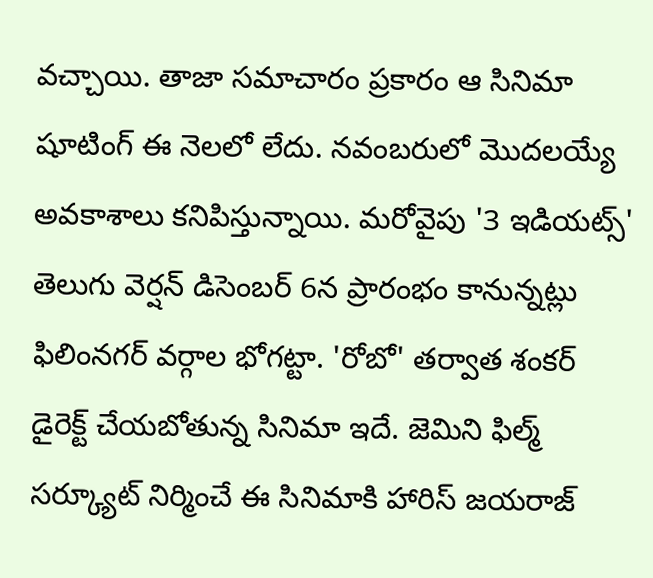వచ్చాయి. తాజా సమాచారం ప్రకారం ఆ సినిమా షూటింగ్ ఈ నెలలో లేదు. నవంబరులో మొదలయ్యే అవకాశాలు కనిపిస్తున్నాయి. మరోవైపు '3 ఇడియట్స్' తెలుగు వెర్షన్ డిసెంబర్ 6న ప్రారంభం కానున్నట్లు ఫిలింనగర్ వర్గాల భోగట్టా. 'రోబో' తర్వాత శంకర్ డైరెక్ట్ చేయబోతున్న సినిమా ఇదే. జెమిని ఫిల్మ్ సర్క్యూట్ నిర్మించే ఈ సినిమాకి హారిస్ జయరాజ్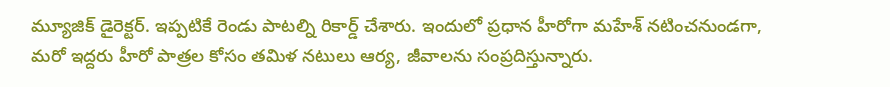మ్యూజిక్ డైరెక్టర్. ఇప్పటికే రెండు పాటల్ని రికార్డ్ చేశారు. ఇందులో ప్రధాన హీరోగా మహేశ్ నటించనుండగా, మరో ఇద్దరు హీరో పాత్రల కోసం తమిళ నటులు ఆర్య, జీవాలను సంప్రదిస్తున్నారు.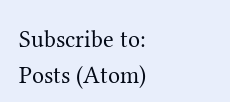Subscribe to:
Posts (Atom)